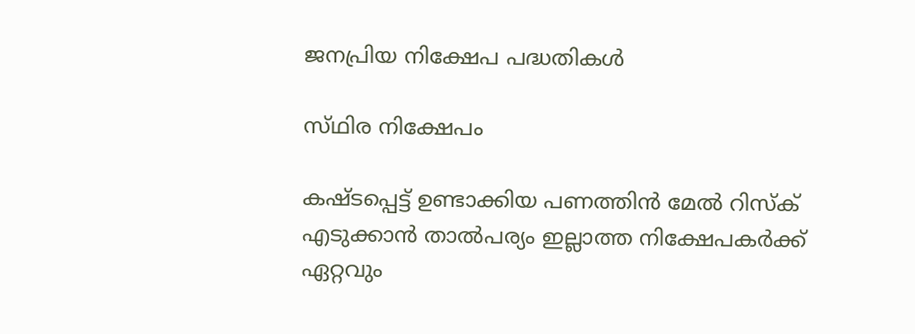ജനപ്രിയ നിക്ഷേപ പദ്ധതികൾ

സ്‌ഥിര നിക്ഷേപം

കഷ്ടപ്പെട്ട് ഉണ്ടാക്കിയ പണത്തിൻ മേൽ റിസ്ക‌് എടുക്കാൻ താൽപര്യം ഇല്ലാത്ത നിക്ഷേപകർക്ക് ഏറ്റവും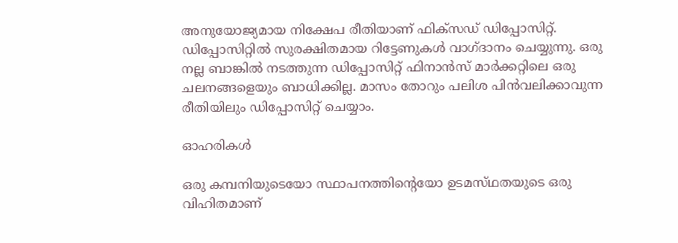അനുയോജ്യമായ നിക്ഷേപ രീതിയാണ് ഫിക്സഡ് ഡിപ്പോസിറ്റ്. ഡിപ്പോസിറ്റിൽ സുരക്ഷിതമായ റിട്ടേണുകൾ വാഗ്ദാനം ചെയ്യുന്നു. ഒരു നല്ല ബാങ്കിൽ നടത്തുന്ന ഡിപ്പോസിറ്റ് ഫിനാൻസ് മാർക്കറ്റിലെ ഒരു ചലനങ്ങളെയും ബാധിക്കില്ല. മാസം തോറും പലിശ പിൻവലിക്കാവുന്ന രീതിയിലും ഡിപ്പോസിറ്റ് ചെയ്യാം.

ഓഹരികൾ

ഒരു കമ്പനിയുടെയോ സ്ഥാപനത്തിന്‍റെയോ ഉടമസ്‌ഥതയുടെ ഒരു വിഹിതമാണ്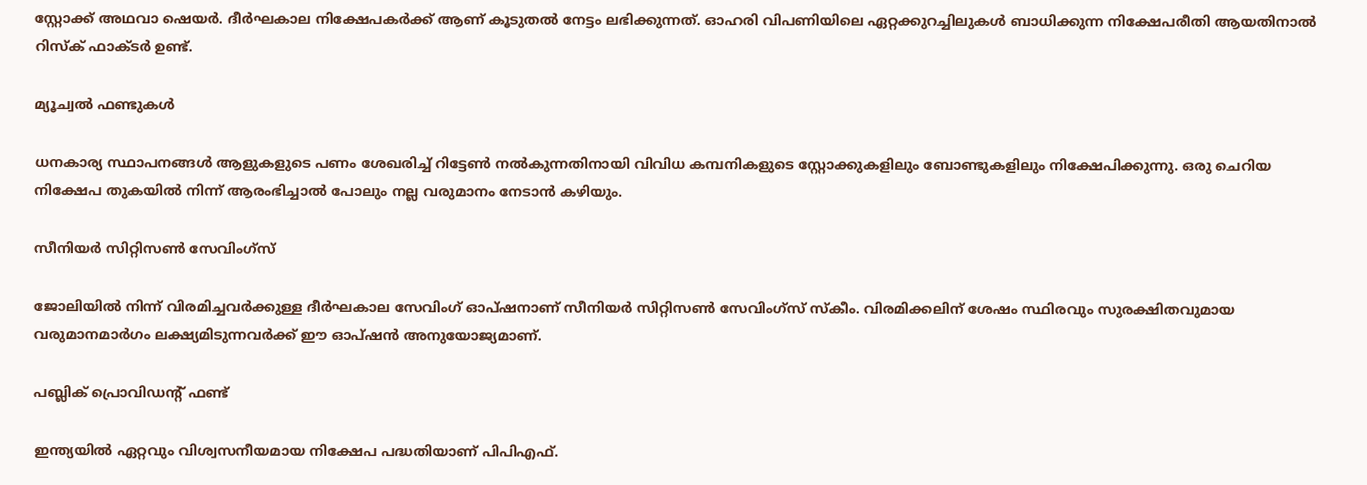സ്റ്റോക്ക് അഥവാ ഷെയർ. ദീർഘകാല നിക്ഷേപകർക്ക് ആണ് കൂടുതൽ നേട്ടം ലഭിക്കുന്നത്. ഓഹരി വിപണിയിലെ ഏറ്റക്കുറച്ചിലുകൾ ബാധിക്കുന്ന നിക്ഷേപരീതി ആയതിനാൽ റിസ്ക് ഫാക്ടർ ഉണ്ട്.

മ്യൂച്വൽ ഫണ്ടുകൾ

ധനകാര്യ സ്ഥാപനങ്ങൾ ആളുകളുടെ പണം ശേഖരിച്ച് റിട്ടേൺ നൽകുന്നതിനായി വിവിധ കമ്പനികളുടെ സ്റ്റോക്കുകളിലും ബോണ്ടുകളിലും നിക്ഷേപിക്കുന്നു. ഒരു ചെറിയ നിക്ഷേപ തുകയിൽ നിന്ന് ആരംഭിച്ചാൽ പോലും നല്ല വരുമാനം നേടാൻ കഴിയും.

സീനിയർ സിറ്റിസൺ സേവിംഗ്സ്

ജോലിയിൽ നിന്ന് വിരമിച്ചവർക്കുള്ള ദീർഘകാല സേവിംഗ് ഓപ്ഷനാണ് സീനിയർ സിറ്റിസൺ സേവിംഗ്സ് സ്ക‌ീം. വിരമിക്കലിന് ശേഷം സ്ഥിരവും സുരക്ഷിതവുമായ വരുമാനമാർഗം ലക്ഷ്യമിടുന്നവർക്ക് ഈ ഓപ്ഷൻ അനുയോജ്യമാണ്.

പബ്ലിക് പ്രൊവിഡന്‍റ് ഫണ്ട്

ഇന്ത്യയിൽ ഏറ്റവും വിശ്വസനീയമായ നിക്ഷേപ പദ്ധതിയാണ് പിപിഎഫ്.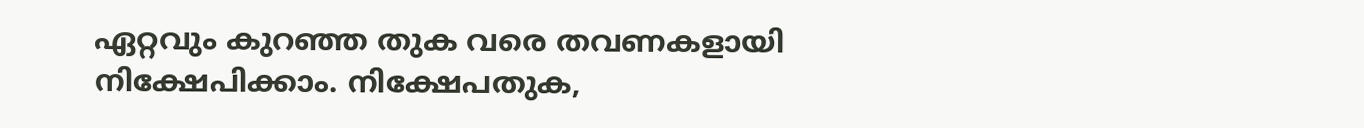ഏറ്റവും കുറഞ്ഞ തുക വരെ തവണകളായി നിക്ഷേപിക്കാം. നിക്ഷേപതുക,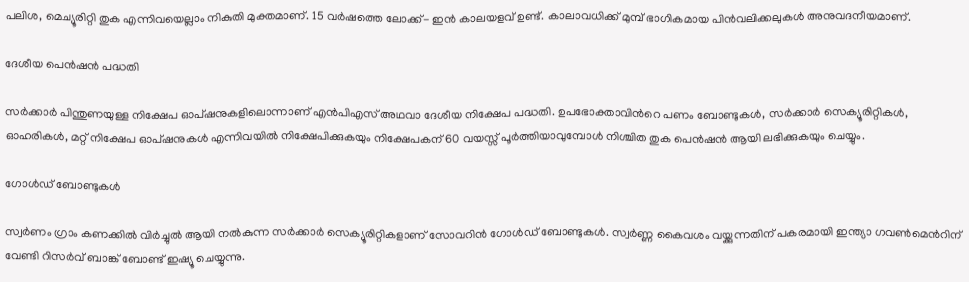പലിശ, മെച്യൂരിറ്റി തുക എന്നിവയെല്ലാം നികുതി മുക്തമാണ്. 15 വർഷത്തെ ലോക്ക്- ഇൻ കാലയളവ് ഉണ്ട്. കാലാവധിക്ക് മുമ്പ് ഭാഗികമായ പിൻവലിക്കലുകൾ അനുവദനീയമാണ്.

ദേശീയ പെൻഷൻ പദ്ധതി

സർക്കാർ പിന്തുണയുള്ള നിക്ഷേപ ഓപ്ഷനുകളിലൊന്നാണ് എൻപിഎസ് അഥവാ ദേശീയ നിക്ഷേപ പദ്ധതി. ഉപഭോക്താവിന്‍റെ പണം ബോണ്ടുകൾ, സർക്കാർ സെക്യൂരിറ്റികൾ, ഓഹരികൾ, മറ്റ് നിക്ഷേപ ഓപ്‌ഷനുകൾ എന്നിവയിൽ നിക്ഷേപിക്കുകയും നിക്ഷേപകന് 60 വയസ്സ് പൂർത്തിയാവുമ്പോൾ നിശ്ചിത തുക പെൻഷൻ ആയി ലഭിക്കുകയും ചെയ്യും.

ഗോൾഡ് ബോണ്ടുകൾ

സ്വർണം ഗ്രാം കണക്കിൽ വിർച്ചുൽ ആയി നൽകുന്ന സർക്കാർ സെക്യൂരിറ്റികളാണ് സോവറിൻ ഗോൾഡ് ബോണ്ടുകൾ. സ്വർണ്ണ കൈവശം വയ്ക്കുന്നതിന് പകരമായി ഇന്ത്യാ ഗവൺമെന്‍റിന് വേണ്ടി റിസർവ് ബാങ്ക് ബോണ്ട് ഇഷ്യൂ ചെയ്യുന്നു.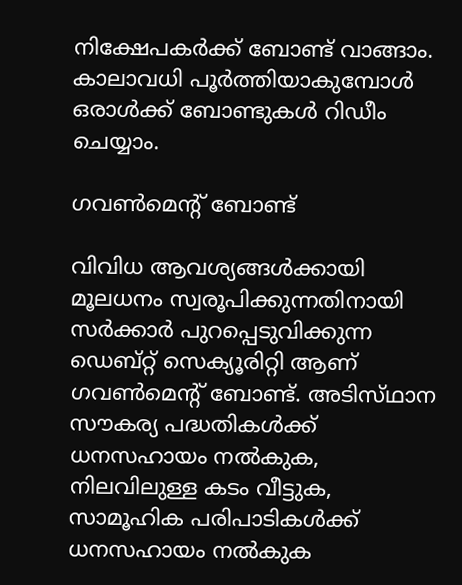നിക്ഷേപകർക്ക് ബോണ്ട് വാങ്ങാം. കാലാവധി പൂർത്തിയാകുമ്പോൾ ഒരാൾക്ക് ബോണ്ടുകൾ റിഡീം ചെയ്യാം.

ഗവൺമെന്‍റ് ബോണ്ട്

വിവിധ ആവശ്യങ്ങൾക്കായി മൂലധനം സ്വരൂപിക്കുന്നതിനായി സർക്കാർ പുറപ്പെടുവിക്കുന്ന ഡെബ്റ്റ് സെക്യൂരിറ്റി ആണ് ഗവൺമെന്‍റ് ബോണ്ട്. അടിസ്‌ഥാന സൗകര്യ പദ്ധതികൾക്ക് ധനസഹായം നൽകുക, നിലവിലുള്ള കടം വീട്ടുക, സാമൂഹിക പരിപാടികൾക്ക് ധനസഹായം നൽകുക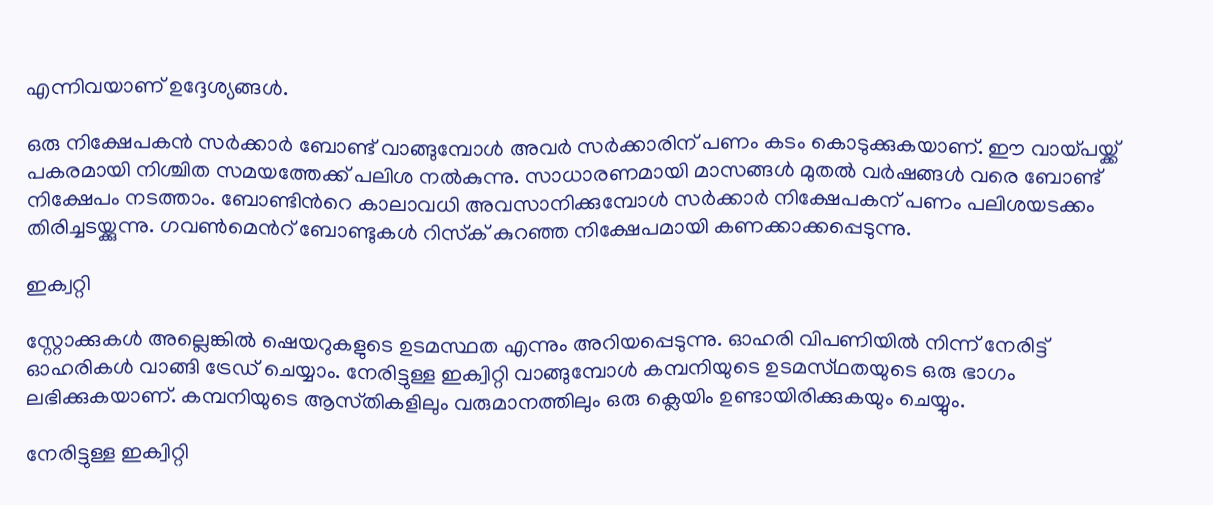എന്നിവയാണ് ഉദ്ദേശ്യങ്ങൾ.

ഒരു നിക്ഷേപകൻ സർക്കാർ ബോണ്ട് വാങ്ങുമ്പോൾ അവർ സർക്കാരിന് പണം കടം കൊടുക്കുകയാണ്. ഈ വായ്പയ്ക്ക് പകരമായി നിശ്ചിത സമയത്തേക്ക് പലിശ നൽകുന്നു. സാധാരണമായി മാസങ്ങൾ മുതൽ വർഷങ്ങൾ വരെ ബോണ്ട് നിക്ഷേപം നടത്താം. ബോണ്ടിന്‍റെ കാലാവധി അവസാനിക്കുമ്പോൾ സർക്കാർ നിക്ഷേപകന് പണം പലിശയടക്കം തിരിച്ചടയ്ക്കുന്നു. ഗവൺമെന്‍റ് ബോണ്ടുകൾ റിസ്‌ക് കുറഞ്ഞ നിക്ഷേപമായി കണക്കാക്കപ്പെടുന്നു.

ഇക്വറ്റി

സ്റ്റോക്കുകൾ അല്ലെങ്കിൽ ഷെയറുകളുടെ ഉടമസ്ഥത എന്നും അറിയപ്പെടുന്നു. ഓഹരി വിപണിയിൽ നിന്ന് നേരിട്ട് ഓഹരികൾ വാങ്ങി ട്രേഡ് ചെയ്യാം. നേരിട്ടുള്ള ഇക്വിറ്റി വാങ്ങുമ്പോൾ കമ്പനിയുടെ ഉടമസ്‌ഥതയുടെ ഒരു ഭാഗം ലഭിക്കുകയാണ്. കമ്പനിയുടെ ആസ്‌തികളിലും വരുമാനത്തിലും ഒരു ക്ലെയിം ഉണ്ടായിരിക്കുകയും ചെയ്യും.

നേരിട്ടുള്ള ഇക്വിറ്റി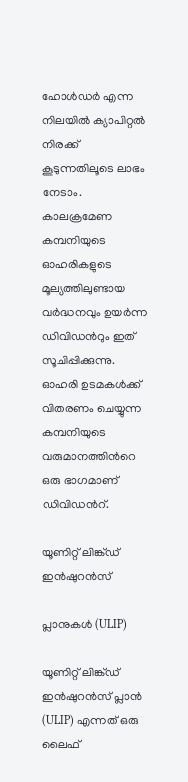ഹോൾഡർ എന്ന നിലയിൽ ക്യാപിറ്റൽ നിരക്ക് കൂടുന്നതിലൂടെ ലാഭം നേടാം. കാലക്രമേണ കമ്പനിയുടെ ഓഹരികളുടെ മൂല്യത്തിലുണ്ടായ വർദ്ധനവും ഉയർന്ന ഡിവിഡൻറും ഇത് സൂചിപ്പിക്കുന്നു. ഓഹരി ഉടമകൾക്ക് വിതരണം ചെയ്യുന്ന കമ്പനിയുടെ വരുമാനത്തിന്‍റെ ഒരു ഭാഗമാണ് ഡിവിഡന്‍റ്.

യൂണിറ്റ് ലിങ്ക്ഡ് ഇൻഷുറൻസ്

പ്ലാനുകൾ (ULIP)

യൂണിറ്റ് ലിങ്ക്ഡ് ഇൻഷുറൻസ് പ്ലാൻ (ULIP) എന്നത് ഒരു ലൈഫ്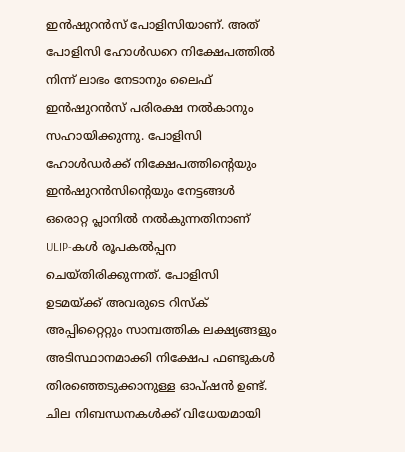ഇൻഷുറൻസ് പോളിസിയാണ്. അത് പോളിസി ഹോൾഡറെ നിക്ഷേപത്തിൽ നിന്ന് ലാഭം നേടാനും ലൈഫ് ഇൻഷുറൻസ് പരിരക്ഷ നൽകാനും സഹായിക്കുന്നു. പോളിസി ഹോൾഡർക്ക് നിക്ഷേപത്തിന്‍റെയും ഇൻഷുറൻസിന്‍റെയും നേട്ടങ്ങൾ ഒരൊറ്റ പ്ലാനിൽ നൽകുന്നതിനാണ് ULIP-കൾ രൂപകൽപ്പന ചെയ്തിരിക്കുന്നത്. പോളിസി ഉടമയ്ക്ക് അവരുടെ റിസ്ക് അപ്പിറ്റൈറ്റും സാമ്പത്തിക ലക്ഷ്യങ്ങളും അടിസ്ഥാനമാക്കി നിക്ഷേപ ഫണ്ടുകൾ തിരഞ്ഞെടുക്കാനുള്ള ഓപ്ഷൻ ഉണ്ട്. ചില നിബന്ധനകൾക്ക് വിധേയമായി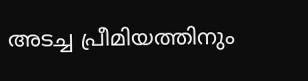അടച്ച പ്രീമിയത്തിനും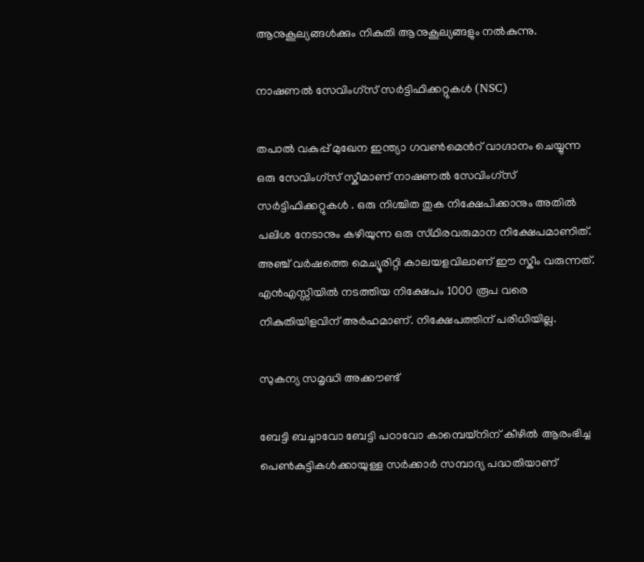ആനുകൂല്യങ്ങൾക്കും നികുതി ആനുകൂല്യങ്ങളും നൽകുന്നു.

നാഷണൽ സേവിംഗ്‌സ്‌ സർട്ടിഫിക്കറ്റുകൾ (NSC)

തപാൽ വകുപ്പ് മുഖേന ഇന്ത്യാ ഗവൺമെന്‍റ് വാഗ്ദാനം ചെയ്യുന്ന ഒരു സേവിംഗ്‌സ് സ്കീമാണ് നാഷണൽ സേവിംഗ്‌സ് സർട്ടിഫിക്കറ്റുകൾ . ഒരു നിശ്ചിത തുക നിക്ഷേപിക്കാനും അതിൽ പലിശ നേടാനും കഴിയുന്ന ഒരു സ്‌ഥിരവരുമാന നിക്ഷേപമാണിത്. അഞ്ച് വർഷത്തെ മെച്യൂരിറ്റി കാലയളവിലാണ് ഈ സ്കീം വരുന്നത്. എൻഎസ്സിയിൽ നടത്തിയ നിക്ഷേപം 1000 രൂപ വരെ നികുതിയിളവിന് അർഹമാണ്. നിക്ഷേപത്തിന് പരിധിയില്ല.

സുകന്യ സമൃദ്ധി അക്കൗണ്ട്

ബേട്ടി ബച്ചാവോ ബേട്ടി പഠാവോ കാമ്പെയ്നിന് കീഴിൽ ആരംഭിച്ച പെൺകുട്ടികൾക്കായുള്ള സർക്കാർ സമ്പാദ്യ പദ്ധതിയാണ്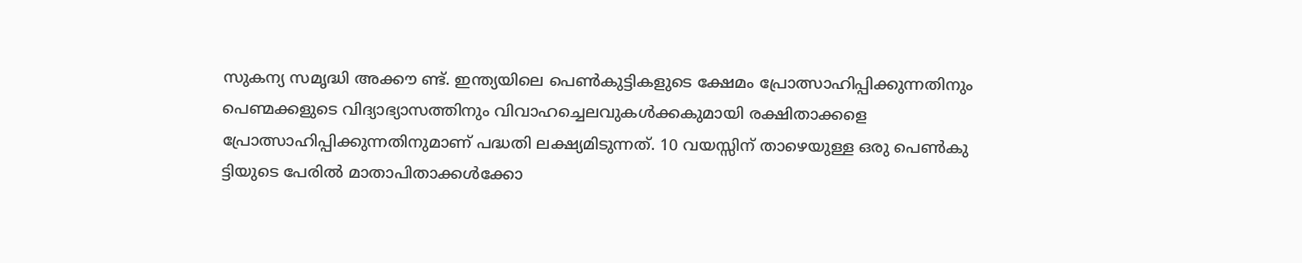സുകന്യ സമൃദ്ധി അക്കൗ ണ്ട്. ഇന്ത്യയിലെ പെൺകുട്ടികളുടെ ക്ഷേമം പ്രോത്സാഹിപ്പിക്കുന്നതിനും പെണ്മക്കളുടെ വിദ്യാഭ്യാസത്തിനും വിവാഹച്ചെലവുകൾക്കകുമായി രക്ഷിതാക്കളെ പ്രോത്സാഹിപ്പിക്കുന്നതിനുമാണ് പദ്ധതി ലക്ഷ്യമിടുന്നത്. 10 വയസ്സിന് താഴെയുള്ള ഒരു പെൺകു ട്ടിയുടെ പേരിൽ മാതാപിതാക്കൾക്കോ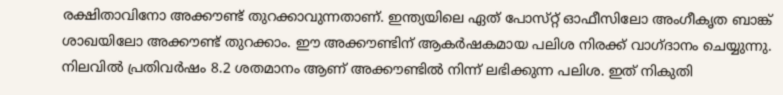രക്ഷിതാവിനോ അക്കൗണ്ട് തുറക്കാവുന്നതാണ്. ഇന്ത്യയിലെ ഏത് പോസ്‌റ്റ് ഓഫീസിലോ അംഗീകൃത ബാങ്ക് ശാഖയിലോ അക്കൗണ്ട് തുറക്കാം. ഈ അക്കൗണ്ടിന് ആകർഷകമായ പലിശ നിരക്ക് വാഗ്ദാനം ചെയ്യുന്നു. നിലവിൽ പ്രതിവർഷം 8.2 ശതമാനം ആണ് അക്കൗണ്ടിൽ നിന്ന് ലഭിക്കുന്ന പലിശ. ഇത് നികുതി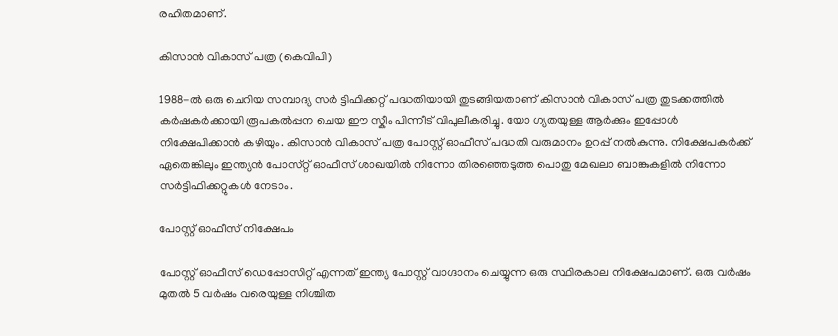രഹിതമാണ്.

കിസാൻ വികാസ് പത്ര (കെവിപി)

1988-ൽ ഒരു ചെറിയ സമ്പാദ്യ സർ ട്ടിഫിക്കറ്റ് പദ്ധതിയായി തുടങ്ങിയതാണ് കിസാൻ വികാസ് പത്ര തുടക്കത്തിൽ കർഷകർക്കായി രൂപകൽപ്പന ചെയ ഈ സ്കീം പിന്നീട് വിപുലീകരിച്ചു. യോ ഗ്യതയുള്ള ആർക്കും ഇപ്പോൾ നിക്ഷേപിക്കാൻ കഴിയും. കിസാൻ വികാസ് പത്ര പോസ്റ്റ‌് ഓഫീസ് പദ്ധതി വരുമാനം ഉറപ്പ് നൽകുന്നു. നിക്ഷേപകർക്ക് ഏതെങ്കിലും ഇന്ത്യൻ പോസ്‌റ്റ് ഓഫീസ് ശാഖയിൽ നിന്നോ തിരഞ്ഞെടുത്ത പൊതു മേഖലാ ബാങ്കുകളിൽ നിന്നോ സർട്ടിഫിക്കറ്റുകൾ നേടാം.

പോസ്റ്റ‌് ഓഫീസ് നിക്ഷേപം

പോസ്റ്റ‌് ഓഫീസ് ഡെപ്പോസിറ്റ് എന്നത് ഇന്ത്യ പോസ്റ്റ‌് വാഗ്ദാനം ചെയ്യുന്ന ഒരു സ്ഥിരകാല നിക്ഷേപമാണ്. ഒരു വർഷം മുതൽ 5 വർഷം വരെയുള്ള നിശ്ചിത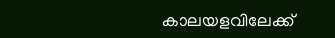കാലയളവിലേക്ക്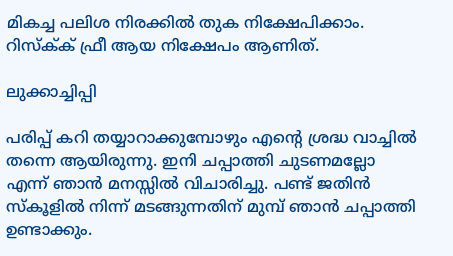മികച്ച പലിശ നിരക്കിൽ തുക നിക്ഷേപിക്കാം. റിസ്ക്‌ക് ഫ്രീ ആയ നിക്ഷേപം ആണിത്.

ലുക്കാച്ചിപ്പി

പരിപ്പ് കറി തയ്യാറാക്കുമ്പോഴും എന്‍റെ ശ്രദ്ധ വാച്ചിൽ തന്നെ ആയിരുന്നു. ഇനി ചപ്പാത്തി ചുടണമല്ലോ എന്ന് ഞാൻ മനസ്സിൽ വിചാരിച്ചു. പണ്ട് ജതിൻ സ്‌കൂളിൽ നിന്ന് മടങ്ങുന്നതിന് മുമ്പ് ഞാൻ ചപ്പാത്തി ഉണ്ടാക്കും.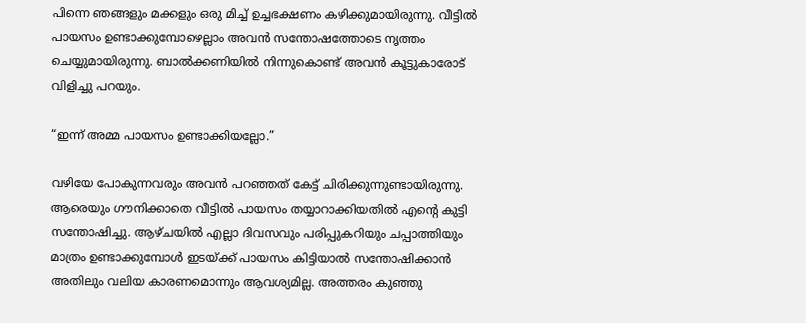പിന്നെ ഞങ്ങളും മക്കളും ഒരു മിച്ച് ഉച്ചഭക്ഷണം കഴിക്കുമായിരുന്നു. വീട്ടിൽ പായസം ഉണ്ടാക്കുമ്പോഴെല്ലാം അവൻ സന്തോഷത്തോടെ നൃത്തം ചെയ്യുമായിരുന്നു. ബാൽക്കണിയിൽ നിന്നുകൊണ്ട് അവൻ കൂട്ടുകാരോട് വിളിച്ചു പറയും.

“ഇന്ന് അമ്മ പായസം ഉണ്ടാക്കിയല്ലോ.”

വഴിയേ പോകുന്നവരും അവൻ പറഞ്ഞത് കേട്ട് ചിരിക്കുന്നുണ്ടായിരുന്നു. ആരെയും ഗൗനിക്കാതെ വീട്ടിൽ പായസം തയ്യാറാക്കിയതിൽ എന്‍റെ കുട്ടി സന്തോഷിച്ചു. ആഴ്ചയിൽ എല്ലാ ദിവസവും പരിപ്പുകറിയും ചപ്പാത്തിയും മാത്രം ഉണ്ടാക്കുമ്പോൾ ഇടയ്ക്ക് പായസം കിട്ടിയാൽ സന്തോഷിക്കാൻ അതിലും വലിയ കാരണമൊന്നും ആവശ്യമില്ല. അത്തരം കുഞ്ഞു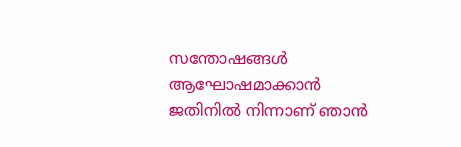സന്തോഷങ്ങൾ ആഘോഷമാക്കാൻ ജതിനിൽ നിന്നാണ് ഞാൻ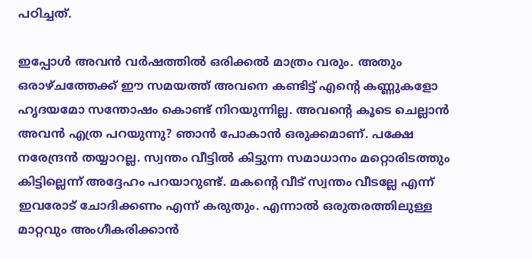പഠിച്ചത്.

ഇപ്പോൾ അവൻ വർഷത്തിൽ ഒരിക്കൽ മാത്രം വരും. അതും ഒരാഴ്ചത്തേക്ക് ഈ സമയത്ത് അവനെ കണ്ടിട്ട് എന്‍റെ കണ്ണുകളോ ഹൃദയമോ സന്തോഷം കൊണ്ട് നിറയുന്നില്ല. അവന്‍റെ കൂടെ ചെല്ലാൻ അവൻ എത്ര പറയുന്നു? ഞാൻ പോകാൻ ഒരുക്കമാണ്. പക്ഷേ നരേന്ദ്രൻ തയ്യാറല്ല. സ്വന്തം വീട്ടിൽ കിട്ടുന്ന സമാധാനം മറ്റൊരിടത്തും കിട്ടില്ലെന്ന് അദ്ദേഹം പറയാറുണ്ട്. മകന്‍റെ വീട് സ്വന്തം വീടല്ലേ എന്ന് ഇവരോട് ചോദിക്കണം എന്ന് കരുതും. എന്നാൽ ഒരുതരത്തിലുള്ള മാറ്റവും അംഗീകരിക്കാൻ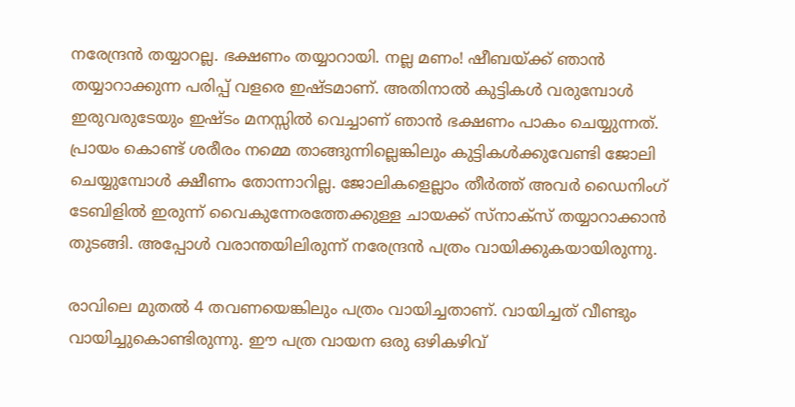നരേന്ദ്രൻ തയ്യാറല്ല. ഭക്ഷണം തയ്യാറായി. നല്ല മണം! ഷീബയ്ക്ക് ഞാൻ തയ്യാറാക്കുന്ന പരിപ്പ് വളരെ ഇഷ്ടമാണ്. അതിനാൽ കുട്ടികൾ വരുമ്പോൾ ഇരുവരുടേയും ഇഷ്ട‌ം മനസ്സിൽ വെച്ചാണ് ഞാൻ ഭക്ഷണം പാകം ചെയ്യുന്നത്. പ്രായം കൊണ്ട് ശരീരം നമ്മെ താങ്ങുന്നില്ലെങ്കിലും കുട്ടികൾക്കുവേണ്ടി ജോലി ചെയ്യുമ്പോൾ ക്ഷീണം തോന്നാറില്ല. ജോലികളെല്ലാം തീർത്ത് അവർ ഡൈനിംഗ് ടേബിളിൽ ഇരുന്ന് വൈകുന്നേരത്തേക്കുള്ള ചായക്ക് സ്ന‌ാക്സ‌് തയ്യാറാക്കാൻ തുടങ്ങി. അപ്പോൾ വരാന്തയിലിരുന്ന് നരേന്ദ്രൻ പത്രം വായിക്കുകയായിരുന്നു.

രാവിലെ മുതൽ 4 തവണയെങ്കിലും പത്രം വായിച്ചതാണ്. വായിച്ചത് വീണ്ടും വായിച്ചുകൊണ്ടിരുന്നു. ഈ പത്ര വായന ഒരു ഒഴികഴിവ്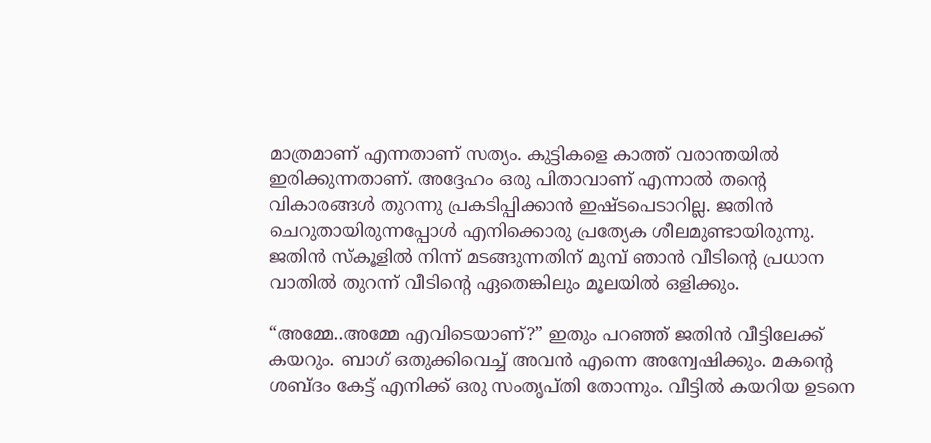മാത്രമാണ് എന്നതാണ് സത്യം. കുട്ടികളെ കാത്ത് വരാന്തയിൽ ഇരിക്കുന്നതാണ്. അദ്ദേഹം ഒരു പിതാവാണ് എന്നാൽ തന്‍റെ വികാരങ്ങൾ തുറന്നു പ്രകടിപ്പിക്കാൻ ഇഷ്ട‌പെടാറില്ല. ജതിൻ ചെറുതായിരുന്നപ്പോൾ എനിക്കൊരു പ്രത്യേക ശീലമുണ്ടായിരുന്നു. ജതിൻ സ്‌കൂളിൽ നിന്ന് മടങ്ങുന്നതിന് മുമ്പ് ഞാൻ വീടിന്‍റെ പ്രധാന വാതിൽ തുറന്ന് വീടിന്‍റെ ഏതെങ്കിലും മൂലയിൽ ഒളിക്കും.

“അമ്മേ..അമ്മേ എവിടെയാണ്?” ഇതും പറഞ്ഞ് ജതിൻ വീട്ടിലേക്ക് കയറും. ബാഗ് ഒതുക്കിവെച്ച് അവൻ എന്നെ അന്വേഷിക്കും. മകന്‍റെ ശബ്ദം കേട്ട് എനിക്ക് ഒരു സംതൃപ്തി തോന്നും. വീട്ടിൽ കയറിയ ഉടനെ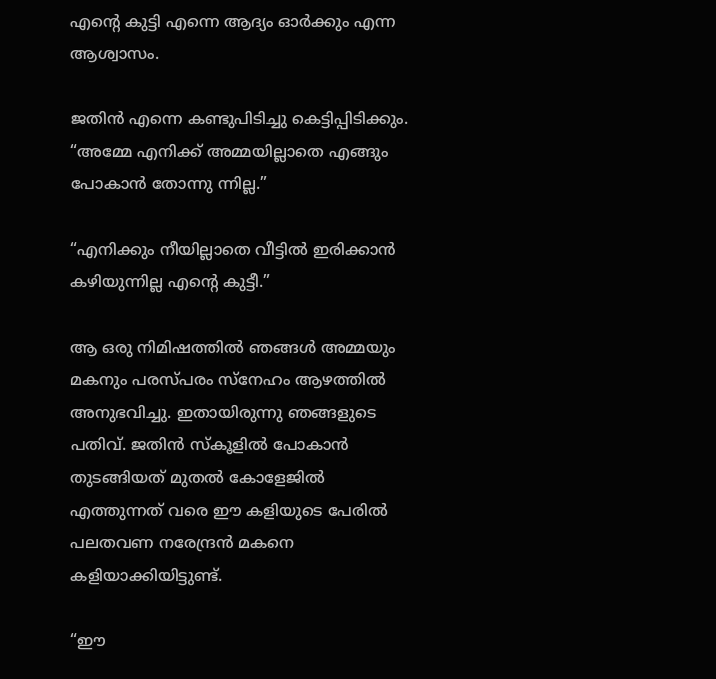എന്‍റെ കുട്ടി എന്നെ ആദ്യം ഓർക്കും എന്ന ആശ്വാസം.

ജതിൻ എന്നെ കണ്ടുപിടിച്ചു കെട്ടിപ്പിടിക്കും. “അമ്മേ എനിക്ക് അമ്മയില്ലാതെ എങ്ങും പോകാൻ തോന്നു ന്നില്ല.”

“എനിക്കും നീയില്ലാതെ വീട്ടിൽ ഇരിക്കാൻ കഴിയുന്നില്ല എന്‍റെ കുട്ടീ.”

ആ ഒരു നിമിഷത്തിൽ ഞങ്ങൾ അമ്മയും മകനും പരസ്‌പരം സ്നേഹം ആഴത്തിൽ അനുഭവിച്ചു. ഇതായിരുന്നു ഞങ്ങളുടെ പതിവ്. ജതിൻ സ്‌കൂളിൽ പോകാൻ തുടങ്ങിയത് മുതൽ കോളേജിൽ എത്തുന്നത് വരെ ഈ കളിയുടെ പേരിൽ പലതവണ നരേന്ദ്രൻ മകനെ കളിയാക്കിയിട്ടുണ്ട്.

“ഈ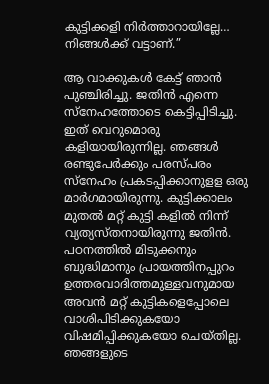കുട്ടിക്കളി നിർത്താറായില്ലേ… നിങ്ങൾക്ക് വട്ടാണ്.”

ആ വാക്കുകൾ കേട്ട് ഞാൻ പുഞ്ചിരിച്ചു. ജതിൻ എന്നെ സ്നേഹത്തോടെ കെട്ടിപ്പിടിച്ചു. ഇത് വെറുമൊരു കളിയായിരുന്നില്ല. ഞങ്ങൾ രണ്ടുപേർക്കും പരസ്‌പരം സ്നേഹം പ്രകടപ്പിക്കാനുളള ഒരു മാർഗമായിരുന്നു. കുട്ടിക്കാലം മുതൽ മറ്റ് കുട്ടി കളിൽ നിന്ന് വ്യത്യസ്തനായിരുന്നു ജതിൻ. പഠനത്തിൽ മിടുക്കനും ബുദ്ധിമാനും പ്രായത്തിനപ്പുറം ഉത്തരവാദിത്തമുള്ളവനുമായ അവൻ മറ്റ് കുട്ടികളെപ്പോലെ വാശിപിടിക്കുകയോ വിഷമിപ്പിക്കുകയോ ചെയ്ത‌ില്ല. ഞങ്ങളുടെ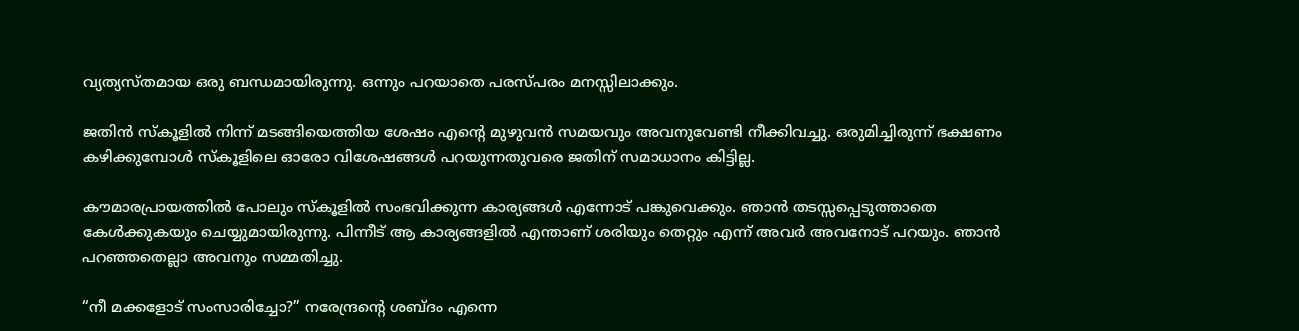വ്യത്യസ്തമായ ഒരു ബന്ധമായിരുന്നു. ഒന്നും പറയാതെ പരസ്പ‌രം മനസ്സിലാക്കും.

ജതിൻ സ്‌കൂളിൽ നിന്ന് മടങ്ങിയെത്തിയ ശേഷം എന്‍റെ മുഴുവൻ സമയവും അവനുവേണ്ടി നീക്കിവച്ചു. ഒരുമിച്ചിരുന്ന് ഭക്ഷണം കഴിക്കുമ്പോൾ സ്കൂ‌ളിലെ ഓരോ വിശേഷങ്ങൾ പറയുന്നതുവരെ ജതിന് സമാധാനം കിട്ടില്ല.

കൗമാരപ്രായത്തിൽ പോലും സ്‌കൂളിൽ സംഭവിക്കുന്ന കാര്യങ്ങൾ എന്നോട് പങ്കുവെക്കും. ഞാൻ തടസ്സപ്പെടുത്താതെ കേൾക്കുകയും ചെയ്യുമായിരുന്നു. പിന്നീട് ആ കാര്യങ്ങളിൽ എന്താണ് ശരിയും തെറ്റും എന്ന് അവർ അവനോട് പറയും. ഞാൻ പറഞ്ഞതെല്ലാ അവനും സമ്മതിച്ചു.

“നീ മക്കളോട് സംസാരിച്ചോ?” നരേന്ദ്രന്‍റെ ശബ്ദം എന്നെ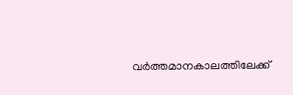വർത്തമാനകാലത്തിലേക്ക്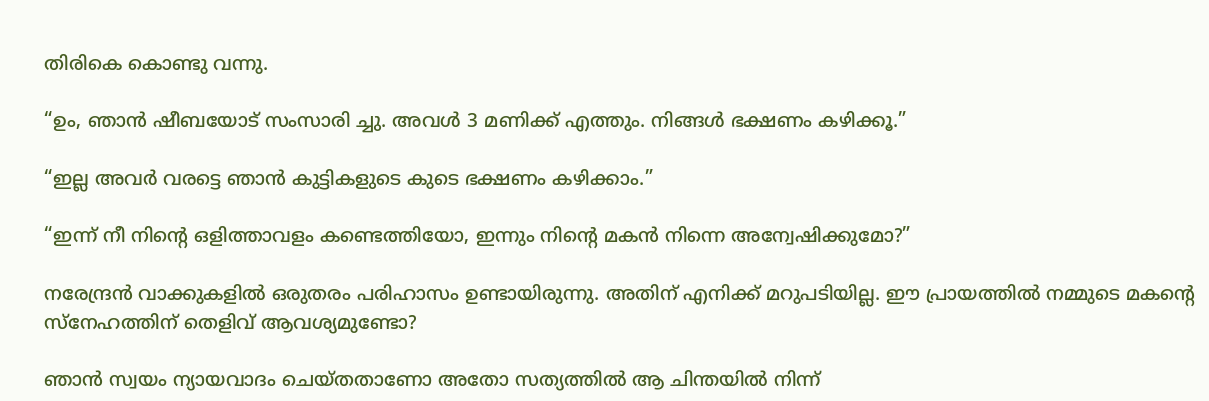തിരികെ കൊണ്ടു വന്നു.

“ഉം, ഞാൻ ഷീബയോട് സംസാരി ച്ചു. അവൾ 3 മണിക്ക് എത്തും. നിങ്ങൾ ഭക്ഷണം കഴിക്കൂ.”

“ഇല്ല അവർ വരട്ടെ ഞാൻ കുട്ടികളുടെ കുടെ ഭക്ഷണം കഴിക്കാം.”

“ഇന്ന് നീ നിന്‍റെ ഒളിത്താവളം കണ്ടെത്തിയോ, ഇന്നും നിന്‍റെ മകൻ നിന്നെ അന്വേഷിക്കുമോ?”

നരേന്ദ്രൻ വാക്കുകളിൽ ഒരുതരം പരിഹാസം ഉണ്ടായിരുന്നു. അതിന് എനിക്ക് മറുപടിയില്ല. ഈ പ്രായത്തിൽ നമ്മുടെ മകന്‍റെ സ്നേഹത്തിന് തെളിവ് ആവശ്യമുണ്ടോ?

ഞാൻ സ്വയം ന്യായവാദം ചെയ്തതാണോ അതോ സത്യത്തിൽ ആ ചിന്തയിൽ നിന്ന്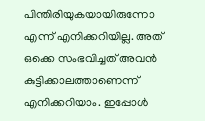പിന്തിരിയുകയായിരുന്നോ എന്ന് എനിക്കറിയില്ല. അത് ഒക്കെ സംഭവിച്ചത് അവൻ കുട്ടിക്കാലത്താണെന്ന് എനിക്കറിയാം. ഇപ്പോൾ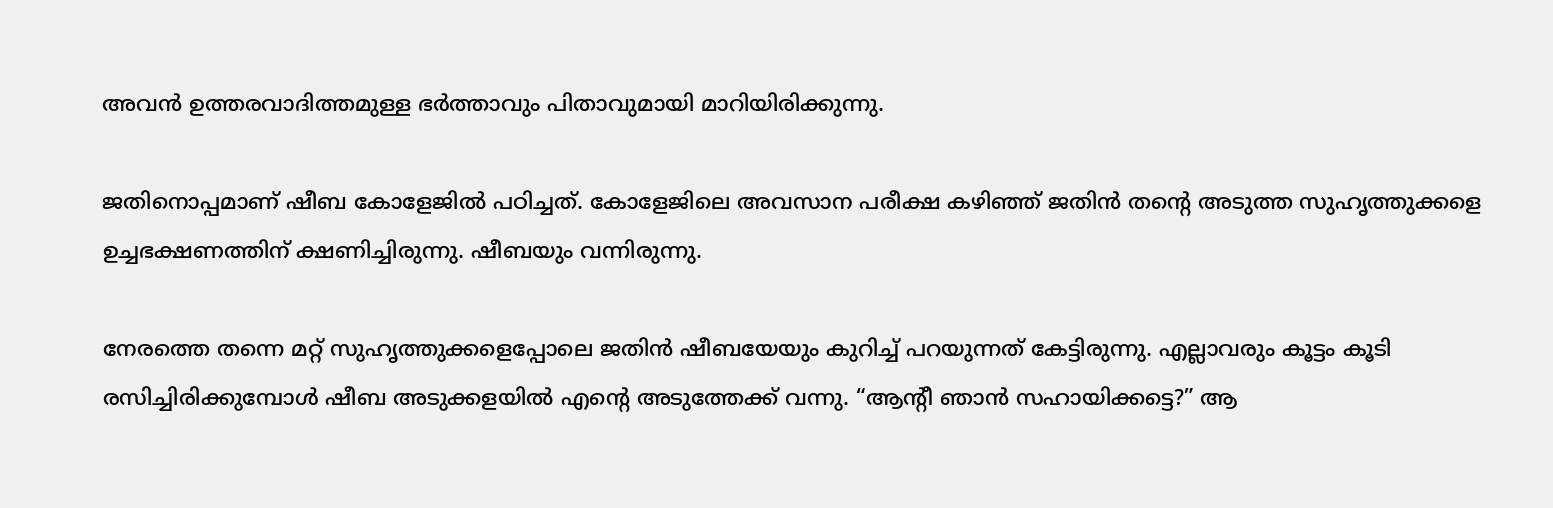അവൻ ഉത്തരവാദിത്തമുള്ള ഭർത്താവും പിതാവുമായി മാറിയിരിക്കുന്നു.

ജതിനൊപ്പമാണ് ഷീബ കോളേജിൽ പഠിച്ചത്. കോളേജിലെ അവസാന പരീക്ഷ കഴിഞ്ഞ് ജതിൻ തന്‍റെ അടുത്ത സുഹൃത്തുക്കളെ ഉച്ചഭക്ഷണത്തിന് ക്ഷണിച്ചിരുന്നു. ഷീബയും വന്നിരുന്നു.

നേരത്തെ തന്നെ മറ്റ് സുഹൃത്തുക്കളെപ്പോലെ ജതിൻ ഷീബയേയും കുറിച്ച് പറയുന്നത് കേട്ടിരുന്നു. എല്ലാവരും കൂട്ടം കൂടി രസിച്ചിരിക്കുമ്പോൾ ഷീബ അടുക്കളയിൽ എന്‍റെ അടുത്തേക്ക് വന്നു. “ആന്‍റീ ഞാൻ സഹായിക്കട്ടെ?” ആ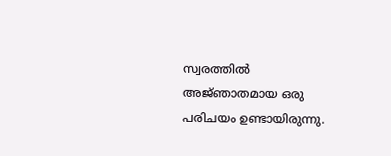സ്വരത്തിൽ അജ്‌ഞാതമായ ഒരു പരിചയം ഉണ്ടായിരുന്നു.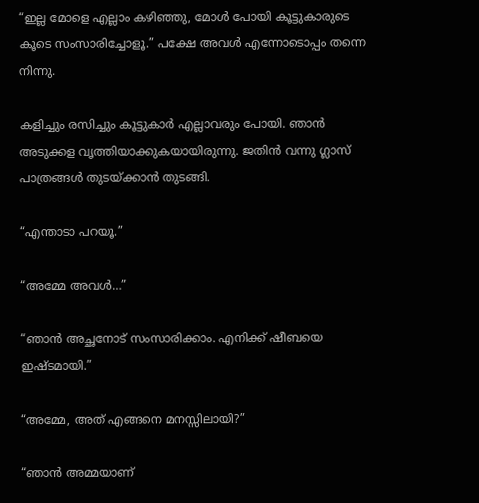“ഇല്ല മോളെ എല്ലാം കഴിഞ്ഞു, മോൾ പോയി കൂട്ടുകാരുടെ കൂടെ സംസാരിച്ചോളൂ.” പക്ഷേ അവൾ എന്നോടൊപ്പം തന്നെ നിന്നു.

കളിച്ചും രസിച്ചും കൂട്ടുകാർ എല്ലാവരും പോയി. ഞാൻ അടുക്കള വൃത്തിയാക്കുകയായിരുന്നു. ജതിൻ വന്നു ഗ്ലാസ് പാത്രങ്ങൾ തുടയ്ക്കാൻ തുടങ്ങി.

“എന്താടാ പറയൂ.”

“അമ്മേ അവൾ…”

“ഞാൻ അച്ഛനോട് സംസാരിക്കാം. എനിക്ക് ഷീബയെ ഇഷ്‌ടമായി.”

“അമ്മേ, അത് എങ്ങനെ മനസ്സിലായി?”

“ഞാൻ അമ്മയാണ്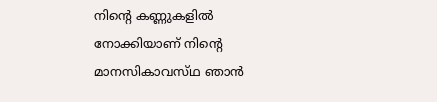നിന്‍റെ കണ്ണുകളിൽ നോക്കിയാണ് നിന്‍റെ മാനസികാവസ്‌ഥ ഞാൻ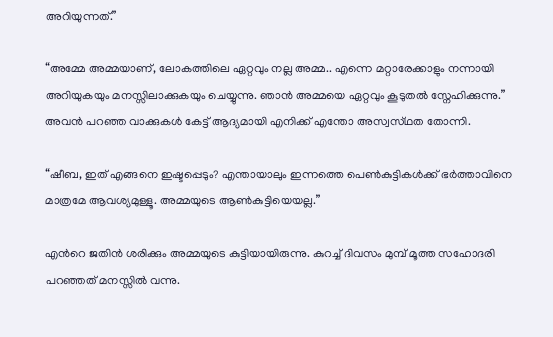അറിയുന്നത്.”

“അമ്മേ അമ്മയാണ്, ലോകത്തിലെ ഏറ്റവും നല്ല അമ്മ.. എന്നെ മറ്റാരേക്കാളും നന്നായി അറിയുകയും മനസ്സിലാക്കുകയും ചെയ്യുന്നു. ഞാൻ അമ്മയെ ഏറ്റവും കൂടുതൽ സ്നേഹിക്കുന്നു.” അവൻ പറഞ്ഞ വാക്കുകൾ കേട്ട് ആദ്യമായി എനിക്ക് എന്തോ അസ്വസ്‌ഥത തോന്നി.

“ഷീബ, ഇത് എങ്ങനെ ഇഷ്ടപ്പെടും? എന്തായാലും ഇന്നത്തെ പെൺകുട്ടികൾക്ക് ഭർത്താവിനെ മാത്രമേ ആവശ്യമുള്ളൂ. അമ്മയുടെ ആൺകുട്ടിയെയല്ല.”

എന്‍റെ ജതിൻ ശരിക്കും അമ്മയുടെ കുട്ടിയായിരുന്നു. കുറച്ച് ദിവസം മുമ്പ് മൂത്ത സഹോദരി പറഞ്ഞത് മനസ്സിൽ വന്നു.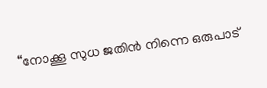“നോക്കൂ സുധ ജതിൻ നിന്നെ ഒരുപാട്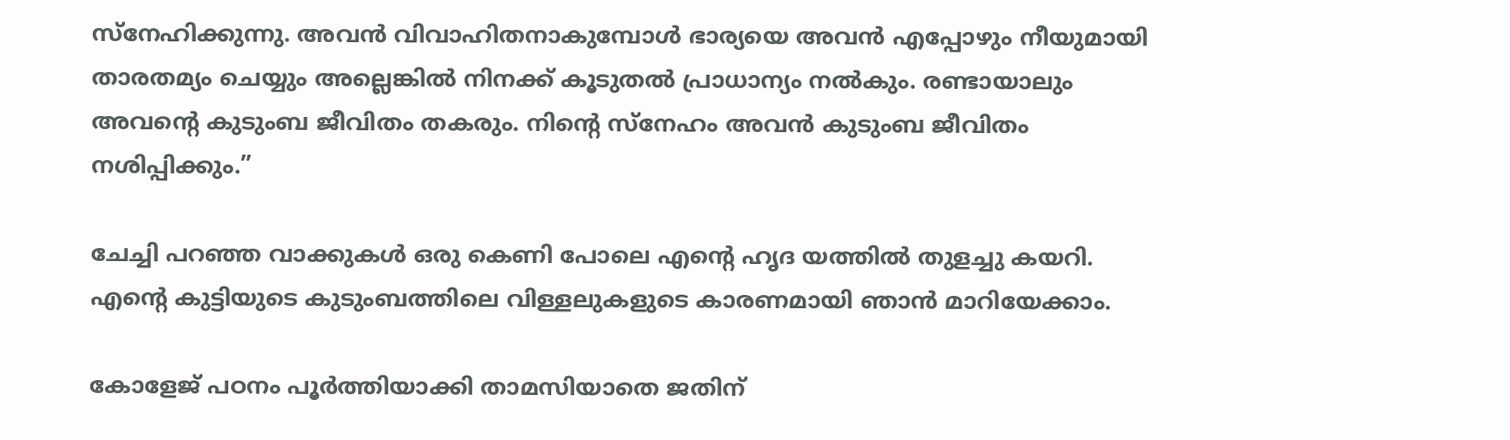സ്നേഹിക്കുന്നു. അവൻ വിവാഹിതനാകുമ്പോൾ ഭാര്യയെ അവൻ എപ്പോഴും നീയുമായി താരതമ്യം ചെയ്യും അല്ലെങ്കിൽ നിനക്ക് കൂടുതൽ പ്രാധാന്യം നൽകും. രണ്ടായാലും അവന്‍റെ കുടുംബ ജീവിതം തകരും. നിന്‍റെ സ്നേഹം അവൻ കുടുംബ ജീവിതം നശിപ്പിക്കും.”

ചേച്ചി പറഞ്ഞ വാക്കുകൾ ഒരു കെണി പോലെ എന്‍റെ ഹൃദ യത്തിൽ തുളച്ചു കയറി. എന്‍റെ കുട്ടിയുടെ കുടുംബത്തിലെ വിള്ളലുകളുടെ കാരണമായി ഞാൻ മാറിയേക്കാം.

കോളേജ് പഠനം പൂർത്തിയാക്കി താമസിയാതെ ജതിന്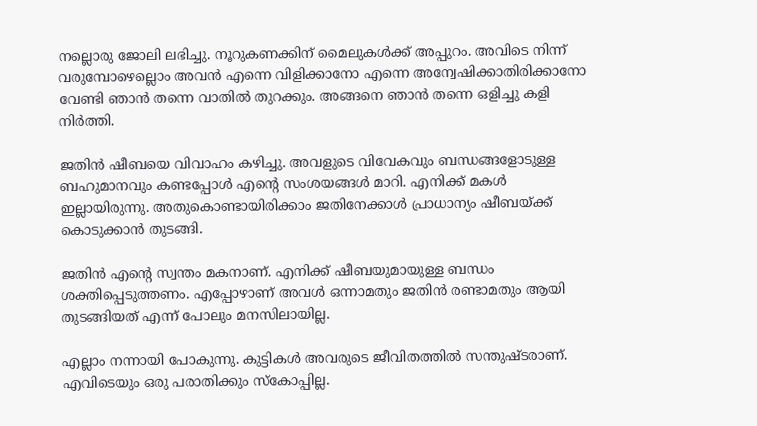നല്ലൊരു ജോലി ലഭിച്ചു. നൂറുകണക്കിന് മൈലുകൾക്ക് അപ്പുറം. അവിടെ നിന്ന് വരുമ്പോഴെല്ലൊം അവൻ എന്നെ വിളിക്കാനോ എന്നെ അന്വേഷിക്കാതിരിക്കാനോ വേണ്ടി ഞാൻ തന്നെ വാതിൽ തുറക്കും. അങ്ങനെ ഞാൻ തന്നെ ഒളിച്ചു കളി നിർത്തി.

ജതിൻ ഷീബയെ വിവാഹം കഴിച്ചു. അവളുടെ വിവേകവും ബന്ധങ്ങളോടുള്ള ബഹുമാനവും കണ്ടപ്പോൾ എന്‍റെ സംശയങ്ങൾ മാറി. എനിക്ക് മകൾ ഇല്ലായിരുന്നു. അതുകൊണ്ടായിരിക്കാം ജതിനേക്കാൾ പ്രാധാന്യം ഷീബയ്ക്ക് കൊടുക്കാൻ തുടങ്ങി.

ജതിൻ എന്‍റെ സ്വന്തം മകനാണ്. എനിക്ക് ഷീബയുമായുള്ള ബന്ധം ശക്തിപ്പെടുത്തണം. എപ്പോഴാണ് അവൾ ഒന്നാമതും ജതിൻ രണ്ടാമതും ആയി തുടങ്ങിയത് എന്ന് പോലും മനസിലായില്ല.

എല്ലാം നന്നായി പോകുന്നു. കുട്ടികൾ അവരുടെ ജീവിതത്തിൽ സന്തുഷ്ടരാണ്. എവിടെയും ഒരു പരാതിക്കും സ്കോപ്പില്ല.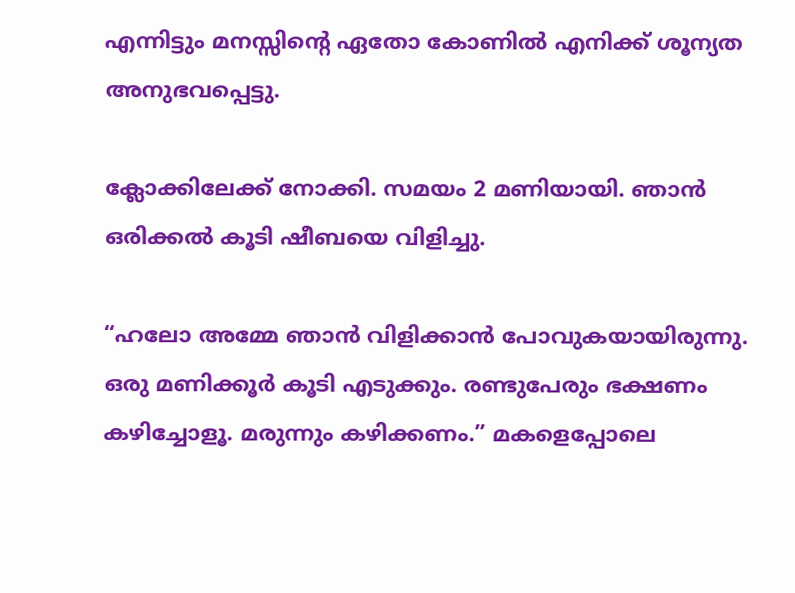എന്നിട്ടും മനസ്സിന്‍റെ ഏതോ കോണിൽ എനിക്ക് ശൂന്യത അനുഭവപ്പെട്ടു.

ക്ലോക്കിലേക്ക് നോക്കി. സമയം 2 മണിയായി. ഞാൻ ഒരിക്കൽ കൂടി ഷീബയെ വിളിച്ചു.

“ഹലോ അമ്മേ ഞാൻ വിളിക്കാൻ പോവുകയായിരുന്നു. ഒരു മണിക്കൂർ കൂടി എടുക്കും. രണ്ടുപേരും ഭക്ഷണം കഴിച്ചോളൂ. മരുന്നും കഴിക്കണം.” മകളെപ്പോലെ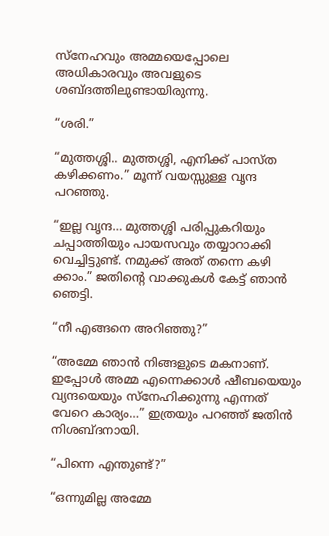സ്നേഹവും അമ്മയെപ്പോലെ അധികാരവും അവളുടെ ശബ്ദത്തിലുണ്ടായിരുന്നു.

“ശരി.”

“മുത്തശ്ശി.. മുത്തശ്ശി, എനിക്ക് പാസ്ത‌ കഴിക്കണം.” മൂന്ന് വയസ്സുള്ള വൃന്ദ പറഞ്ഞു.

“ഇല്ല വൃന്ദ… മുത്തശ്ശി പരിപ്പുകറിയും ചപ്പാത്തിയും പായസവും തയ്യാറാക്കി വെച്ചിട്ടുണ്ട്. നമുക്ക് അത് തന്നെ കഴി ക്കാം.” ജതിന്‍റെ വാക്കുകൾ കേട്ട് ഞാൻ ഞെട്ടി.

“നീ എങ്ങനെ അറിഞ്ഞു?”

“അമ്മേ ഞാൻ നിങ്ങളുടെ മകനാണ്. ഇപ്പോൾ അമ്മ എന്നെക്കാൾ ഷീബയെയും വ്യന്ദയെയും സ്നേഹിക്കുന്നു എന്നത് വേറെ കാര്യം…” ഇത്രയും പറഞ്ഞ് ജതിൻ നിശബ്ദനായി.

“പിന്നെ എന്തുണ്ട്?”

“ഒന്നുമില്ല അമ്മേ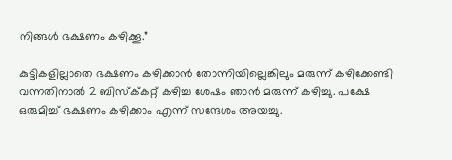നിങ്ങൾ ഭക്ഷണം കഴിക്കൂ.”

കുട്ടികളില്ലാതെ ഭക്ഷണം കഴിക്കാൻ തോന്നിയില്ലെങ്കിലും മരുന്ന് കഴിക്കേണ്ടി വന്നതിനാൽ 2 ബിസ്ക്‌കറ്റ് കഴിച്ച ശേഷം ഞാൻ മരുന്ന് കഴിച്ചു. പക്ഷേ ഒരുമിച്ച് ഭക്ഷണം കഴിക്കാം എന്ന് സന്ദേശം അയച്ചു.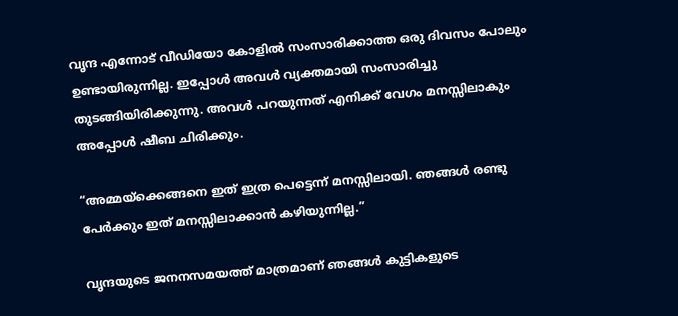വൃന്ദ എന്നോട് വീഡിയോ കോളിൽ സംസാരിക്കാത്ത ഒരു ദിവസം പോലും ഉണ്ടായിരുന്നില്ല. ഇപ്പോൾ അവൾ വ്യക്തമായി സംസാരിച്ചു തുടങ്ങിയിരിക്കുന്നു. അവൾ പറയുന്നത് എനിക്ക് വേഗം മനസ്സിലാകും അപ്പോൾ ഷീബ ചിരിക്കും.

“അമ്മയ്ക്കെങ്ങനെ ഇത് ഇത്ര പെട്ടെന്ന് മനസ്സിലായി. ഞങ്ങൾ രണ്ടു പേർക്കും ഇത് മനസ്സിലാക്കാൻ കഴിയുന്നില്ല.”

വൃന്ദയുടെ ജനനസമയത്ത് മാത്രമാണ് ഞങ്ങൾ കുട്ടികളുടെ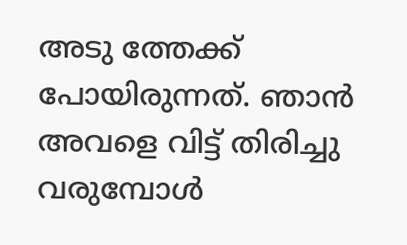അടു ത്തേക്ക് പോയിരുന്നത്. ഞാൻ അവളെ വിട്ട് തിരിച്ചു വരുമ്പോൾ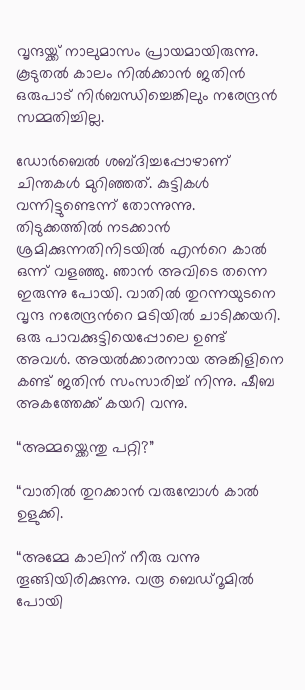വൃന്ദയ്ക്ക് നാലുമാസം പ്രായമായിരുന്നു. കൂടുതൽ കാലം നിൽക്കാൻ ജതിൻ ഒരുപാട് നിർബന്ധിച്ചെങ്കിലും നരേന്ദ്രൻ സമ്മതിച്ചില്ല.

ഡോർബെൽ ശബ്ദിച്ചപ്പോഴാണ് ചിന്തകൾ മുറിഞ്ഞത്. കുട്ടികൾ വന്നിട്ടുണ്ടെന്ന് തോന്നുന്നു. തിടുക്കത്തിൽ നടക്കാൻ ശ്രമിക്കുന്നതിനിടയിൽ എന്‍റെ കാൽ ഒന്ന് വളഞ്ഞു. ഞാൻ അവിടെ തന്നെ ഇരുന്നു പോയി. വാതിൽ തുറന്നയുടനെ വൃന്ദ നരേന്ദ്രന്‍റെ മടിയിൽ ചാടിക്കയറി. ഒരു പാവക്കുട്ടിയെപ്പോലെ ഉണ്ട് അവൾ. അയൽക്കാരനായ അങ്കിളിനെ കണ്ട് ജതിൻ സംസാരിച്ച് നിന്നു. ഷീബ അകത്തേക്ക് കയറി വന്നു.

“അമ്മയ്ക്കെന്തു പറ്റി?”

“വാതിൽ തുറക്കാൻ വരുമ്പോൾ കാൽ ഉളുക്കി.

“അമ്മേ കാലിന് നീരു വന്നു തൂങ്ങിയിരിക്കുന്നു. വരൂ ബെഡ്‌റൂമിൽ പോയി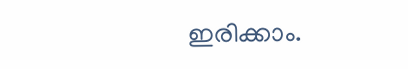ഇരിക്കാം.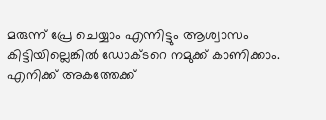മരുന്ന് പ്രേ ചെയ്യാം എന്നിട്ടും ആശ്വാസം കിട്ടിയില്ലെങ്കിൽ ഡോക്ട‌റെ നമുക്ക് കാണിക്കാം. എനിക്ക് അകത്തേക്ക്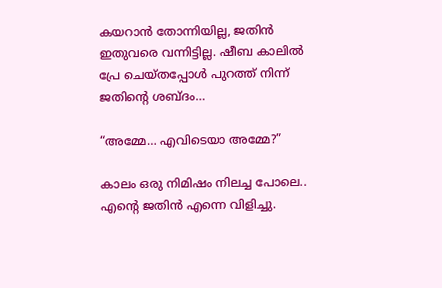കയറാൻ തോന്നിയില്ല, ജതിൻ ഇതുവരെ വന്നിട്ടില്ല. ഷീബ കാലിൽ പ്രേ ചെയ്തപ്പോൾ പുറത്ത് നിന്ന് ജതിന്‍റെ ശബ്ദം…

“അമ്മേ… എവിടെയാ അമ്മേ?”

കാലം ഒരു നിമിഷം നിലച്ച പോലെ.. എന്‍റെ ജതിൻ എന്നെ വിളിച്ചു.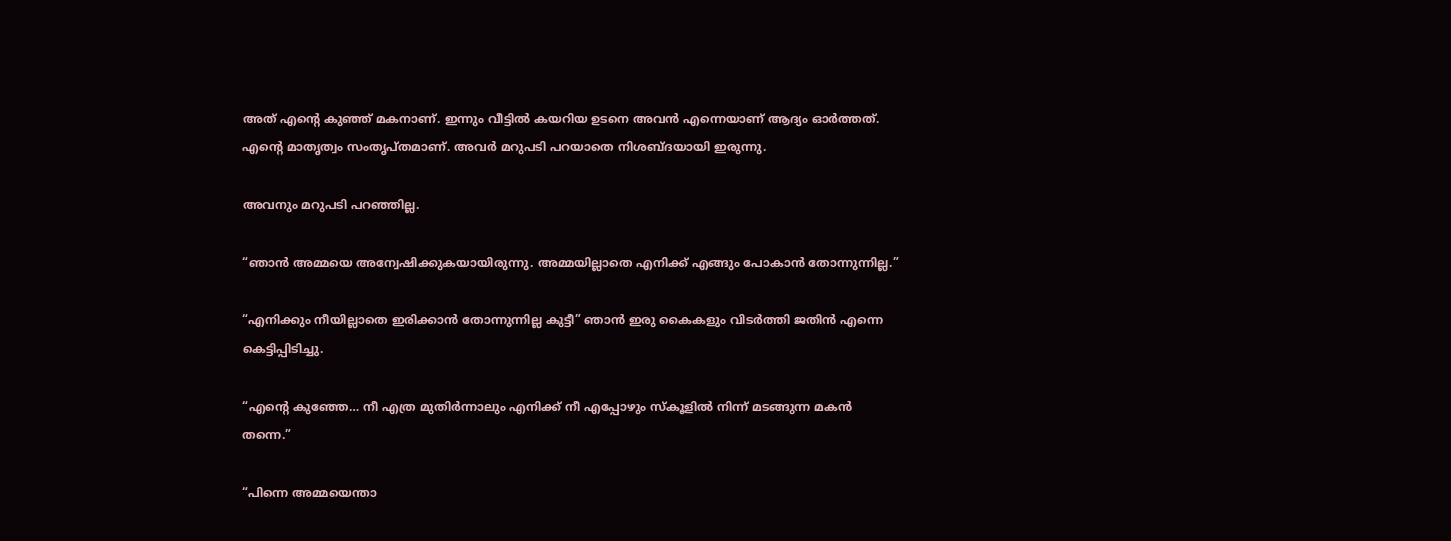അത് എന്‍റെ കുഞ്ഞ് മകനാണ്. ഇന്നും വീട്ടിൽ കയറിയ ഉടനെ അവൻ എന്നെയാണ് ആദ്യം ഓർത്തത്. എന്‍റെ മാതൃത്വം സംതൃപ്തമാണ്. അവർ മറുപടി പറയാതെ നിശബ്ദയായി ഇരുന്നു.

അവനും മറുപടി പറഞ്ഞില്ല.

“ഞാൻ അമ്മയെ അന്വേഷിക്കുകയായിരുന്നു. അമ്മയില്ലാതെ എനിക്ക് എങ്ങും പോകാൻ തോന്നുന്നില്ല.”

“എനിക്കും നീയില്ലാതെ ഇരിക്കാൻ തോന്നുന്നില്ല കുട്ടീ” ഞാൻ ഇരു കൈകളും വിടർത്തി ജതിൻ എന്നെ കെട്ടിപ്പിടിച്ചു.

“എന്‍റെ കുഞ്ഞേ… നീ എത്ര മുതിർന്നാലും എനിക്ക് നീ എപ്പോഴും സ്‌കൂളിൽ നിന്ന് മടങ്ങുന്ന മകൻ തന്നെ.”

“പിന്നെ അമ്മയെന്താ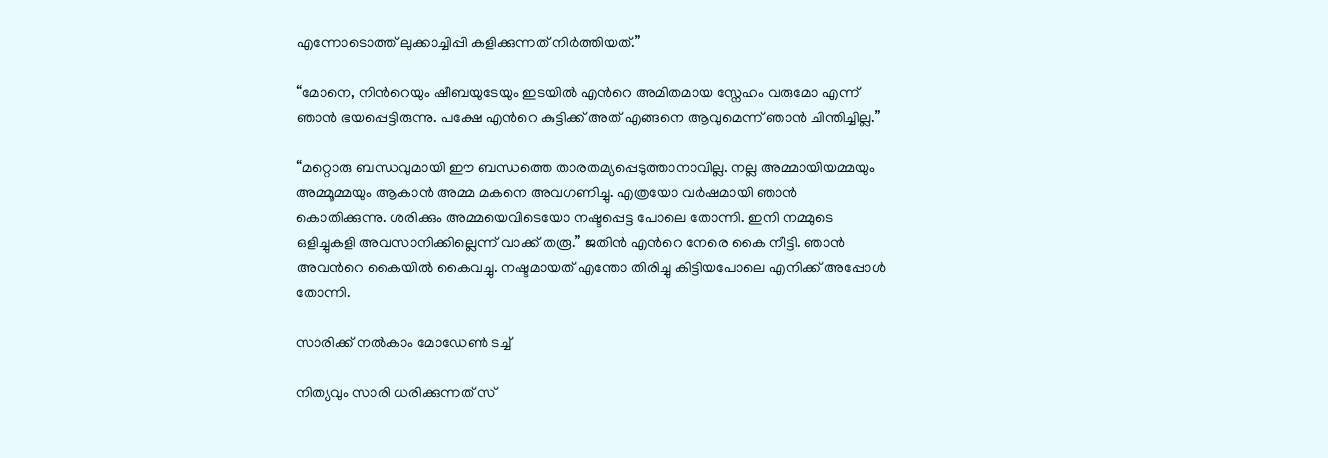എന്നോടൊത്ത് ലുക്കാച്ചിപ്പി കളിക്കുന്നത് നിർത്തിയത്.”

“മോനെ, നിന്‍റെയും ഷീബയുടേയും ഇടയിൽ എന്‍റെ അമിതമായ സ്നേഹം വരുമോ എന്ന് ഞാൻ ഭയപ്പെട്ടിരുന്നു. പക്ഷേ എന്‍റെ കുട്ടിക്ക് അത് എങ്ങനെ ആവുമെന്ന് ഞാൻ ചിന്തിച്ചില്ല.”

“മറ്റൊരു ബന്ധവുമായി ഈ ബന്ധത്തെ താരതമ്യപ്പെടുത്താനാവില്ല. നല്ല അമ്മായിയമ്മയും അമ്മൂമ്മയും ആകാൻ അമ്മ മകനെ അവഗണിച്ചു. എത്രയോ വർഷമായി ഞാൻ കൊതിക്കുന്നു. ശരിക്കും അമ്മയെവിടെയോ നഷ്ടപ്പെട്ട പോലെ തോന്നി. ഇനി നമ്മുടെ ഒളിച്ചുകളി അവസാനിക്കില്ലെന്ന് വാക്ക് തരൂ.” ജതിൻ എന്‍റെ നേരെ കൈ നീട്ടി. ഞാൻ അവന്‍റെ കൈയിൽ കൈവച്ചു. നഷ്ടമായത് എന്തോ തിരിച്ചു കിട്ടിയപോലെ എനിക്ക് അപ്പോൾ തോന്നി.

സാരിക്ക് നൽകാം മോഡേൺ ടച്ച്

നിത്യവും സാരി ധരിക്കുന്നത് സ്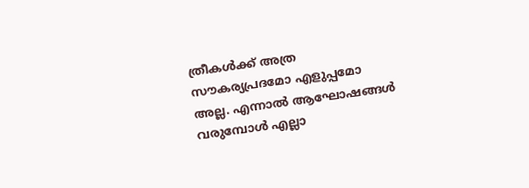ത്രീകൾക്ക് അത്ര സൗകര്യപ്രദമോ എളുപ്പമോ അല്ല. എന്നാൽ ആഘോഷങ്ങൾ വരുമ്പോൾ എല്ലാ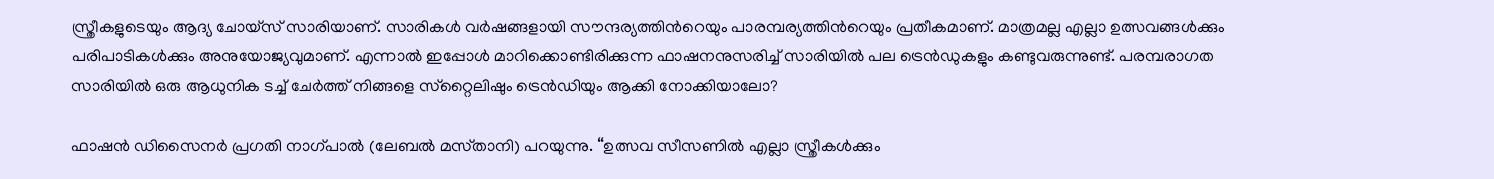സ്ത്രീകളുടെയും ആദ്യ ചോയ്‌സ് സാരിയാണ്. സാരികൾ വർഷങ്ങളായി സൗന്ദര്യത്തിന്‍റെയും പാരമ്പര്യത്തിന്‍റെയും പ്രതീകമാണ്. മാത്രമല്ല എല്ലാ ഉത്സവങ്ങൾക്കും പരിപാടികൾക്കും അനുയോജ്യവുമാണ്. എന്നാൽ ഇപ്പോൾ മാറിക്കൊണ്ടിരിക്കുന്ന ഫാഷനനുസരിച്ച് സാരിയിൽ പല ട്രെൻഡുകളും കണ്ടുവരുന്നുണ്ട്. പരമ്പരാഗത സാരിയിൽ ഒരു ആധുനിക ടച്ച് ചേർത്ത് നിങ്ങളെ സ്‌റ്റൈലിഷും ട്രെൻഡിയും ആക്കി നോക്കിയാലോ?

ഫാഷൻ ഡിസൈനർ പ്രഗതി നാഗ്പാൽ (ലേബൽ മസ്‌താനി) പറയുന്നു. “ഉത്സവ സീസണിൽ എല്ലാ സ്ത്രീകൾക്കും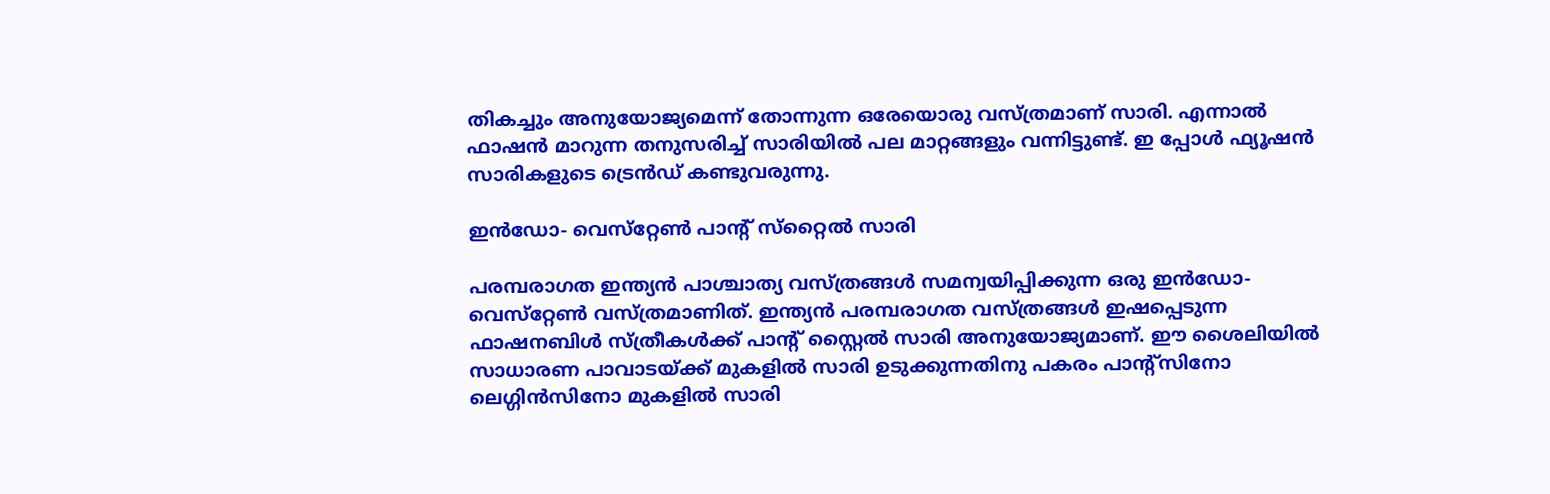തികച്ചും അനുയോജ്യമെന്ന് തോന്നുന്ന ഒരേയൊരു വസ്ത്രമാണ് സാരി. എന്നാൽ ഫാഷൻ മാറുന്ന തനുസരിച്ച് സാരിയിൽ പല മാറ്റങ്ങളും വന്നിട്ടുണ്ട്. ഇ പ്പോൾ ഫ്യൂഷൻ സാരികളുടെ ട്രെൻഡ് കണ്ടുവരുന്നു.

ഇൻഡോ- വെസ്‌റ്റേൺ പാന്‍റ് സ്‌റ്റൈൽ സാരി

പരമ്പരാഗത ഇന്ത്യൻ പാശ്ചാത്യ വസ്ത്രങ്ങൾ സമന്വയിപ്പിക്കുന്ന ഒരു ഇൻഡോ-വെസ്‌റ്റേൺ വസ്ത്രമാണിത്. ഇന്ത്യൻ പരമ്പരാഗത വസ്ത്രങ്ങൾ ഇഷപ്പെടുന്ന ഫാഷനബിൾ സ്ത്രീകൾക്ക് പാന്‍റ് സ്റ്റൈൽ സാരി അനുയോജ്യമാണ്. ഈ ശൈലിയിൽ സാധാരണ പാവാടയ്ക്ക് മുകളിൽ സാരി ഉടുക്കുന്നതിനു പകരം പാന്‍റ്സിനോ ലെഗ്ഗിൻസിനോ മുകളിൽ സാരി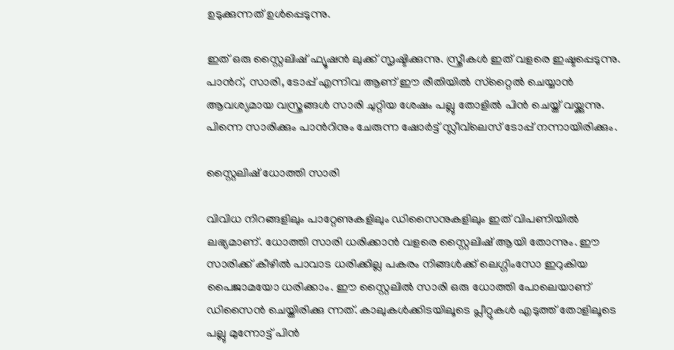ഉടുക്കുന്നത് ഉൾപ്പെടുന്നു.

ഇത് ഒരു സ്റ്റൈലിഷ് ഫ്യൂഷൻ ലുക്ക് സൃഷ്ടിക്കുന്നു. സ്ത്രീകൾ ഇത് വളരെ ഇഷ്ടപ്പെടുന്നു. പാന്‍റ്, സാരി, ടോപ്പ് എന്നിവ ആണ് ഈ രീതിയിൽ സ്‌റ്റൈൽ ചെയ്യാൻ ആവശ്യമായ വസ്ത്രങ്ങൾ സാരി ചുറ്റിയ ശേഷം പല്ലു തോളിൽ പിൻ ചെയ്ത് വയ്ക്കുന്നു. പിന്നെ സാരിക്കും പാന്‍റിനും ചേരുന്ന ഷോർട്ട് സ്ലീവ്‌ലെസ് ടോപ്പ് നന്നായിരിക്കും.

സ്റ്റൈലിഷ് ധോത്തി സാരി

വിവിധ നിറങ്ങളിലും പാറ്റേണുകളിലും ഡിസൈനുകളിലും ഇത് വിപണിയിൽ ലഭ്യമാണ്. ധോത്തി സാരി ധരിക്കാൻ വളരെ സ്റ്റൈലിഷ് ആയി തോന്നും. ഈ സാരിക്ക് കീഴിൽ പാവാട ധരിക്കില്ല പകരം നിങ്ങൾക്ക് ലെഗ്ഗിംസോ ഇറുകിയ പൈജാമയോ ധരിക്കാം. ഈ സ്റ്റൈലിൽ സാരി ഒരു ധോത്തി പോലെയാണ് ഡിസൈൻ ചെയ്തിരിക്കു ന്നത്. കാലുകൾക്കിടയിലൂടെ പ്ലീറ്റുകൾ എടുത്ത് തോളിലൂടെ പല്ലു മുന്നോട്ട് പിൻ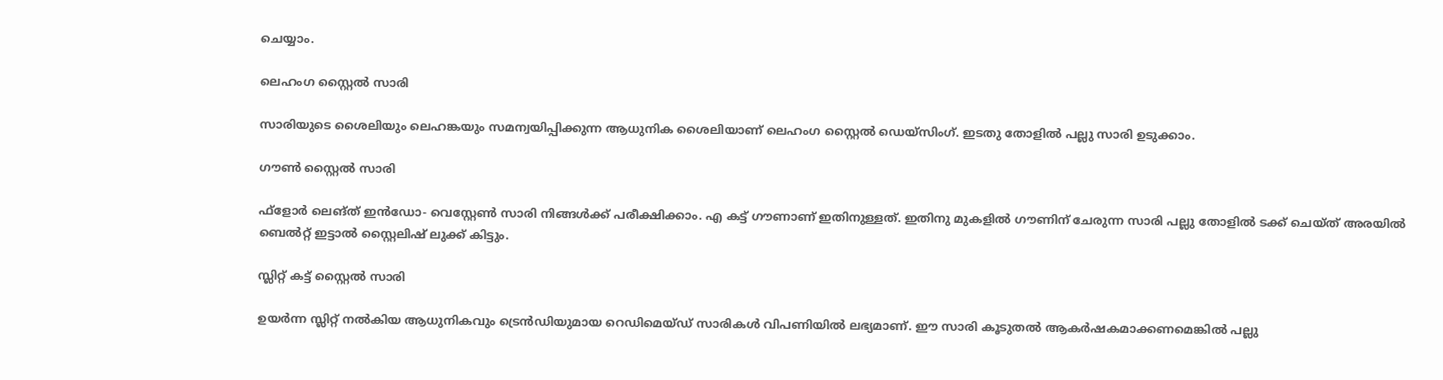ചെയ്യാം.

ലെഹംഗ സ്റ്റൈൽ സാരി

സാരിയുടെ ശൈലിയും ലെഹങ്കയും സമന്വയിപ്പിക്കുന്ന ആധുനിക ശൈലിയാണ് ലെഹംഗ സ്റ്റൈൽ ഡെയ്സിംഗ്. ഇടതു തോളിൽ പല്ലു സാരി ഉടുക്കാം.

ഗൗൺ ‌സ്റ്റൈൽ സാരി

ഫ്ളോർ ലെങ്‌ത് ഇൻഡോ- വെസ്റ്റേൺ സാരി നിങ്ങൾക്ക് പരീക്ഷിക്കാം. എ കട്ട് ഗൗണാണ് ഇതിനുള്ളത്. ഇതിനു മുകളിൽ ഗൗണിന് ചേരുന്ന സാരി പല്ലു തോളിൽ ടക്ക് ചെയ്ത് അരയിൽ ബെൽറ്റ് ഇട്ടാൽ സ്റ്റൈലിഷ് ലുക്ക് കിട്ടും.

സ്ലിറ്റ് കട്ട് സ്റ്റൈൽ സാരി

ഉയർന്ന സ്ലിറ്റ് നൽകിയ ആധുനികവും ട്രെൻഡിയുമായ റെഡിമെയ്‌ഡ് സാരികൾ വിപണിയിൽ ലഭ്യമാണ്. ഈ സാരി കൂടുതൽ ആകർഷകമാക്കണമെങ്കിൽ പല്ലു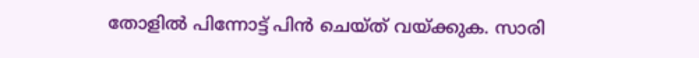തോളിൽ പിന്നോട്ട് പിൻ ചെയ്ത് വയ്ക്കുക. സാരി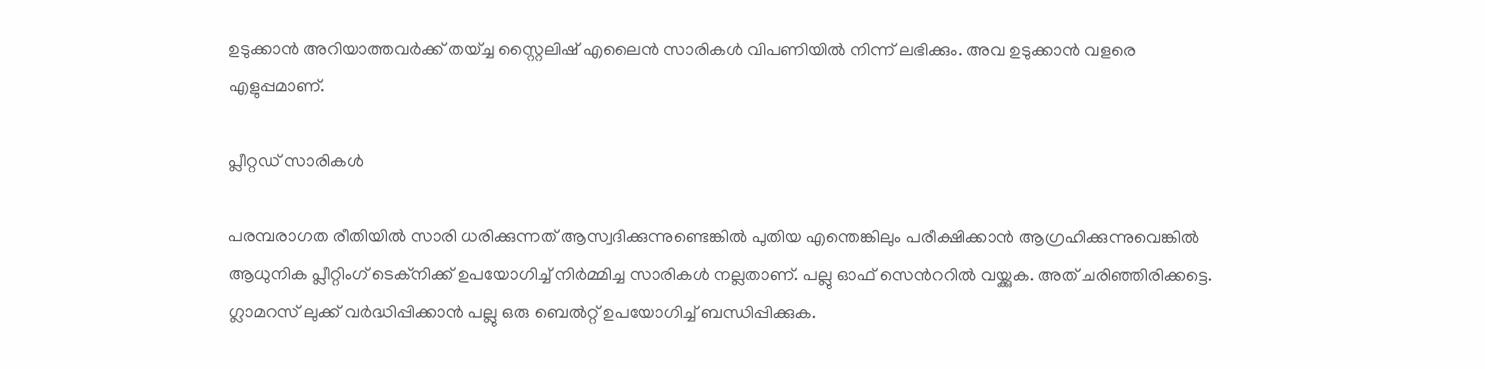ഉടുക്കാൻ അറിയാത്തവർക്ക് തയ്ച്ച സ്റ്റൈലിഷ് എലൈൻ സാരികൾ വിപണിയിൽ നിന്ന് ലഭിക്കും. അവ ഉടുക്കാൻ വളരെ എളുപ്പമാണ്.

പ്ലീറ്റഡ് സാരികൾ

പരമ്പരാഗത രീതിയിൽ സാരി ധരിക്കുന്നത് ആസ്വദിക്കുന്നുണ്ടെങ്കിൽ പുതിയ എന്തെങ്കിലും പരീക്ഷിക്കാൻ ആഗ്രഹിക്കുന്നുവെങ്കിൽ ആധുനിക പ്ലീറ്റിംഗ് ടെക്നിക്ക് ഉപയോഗിച്ച് നിർമ്മിച്ച സാരികൾ നല്ലതാണ്. പല്ലു ഓഫ് സെന്‍ററിൽ വയ്ക്കുക. അത് ചരിഞ്ഞിരിക്കട്ടെ. ഗ്ലാമറസ് ലുക്ക് വർദ്ധിപ്പിക്കാൻ പല്ലു ഒരു ബെൽറ്റ് ഉപയോഗിച്ച് ബന്ധിപ്പിക്കുക.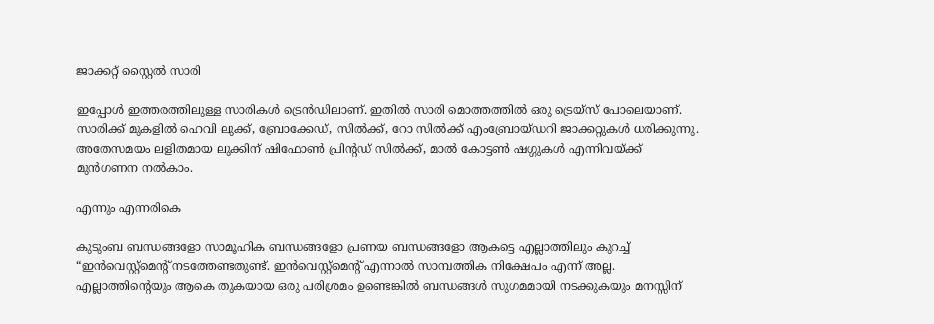ജാക്കറ്റ് സ്റ്റൈൽ സാരി

ഇപ്പോൾ ഇത്തരത്തിലുള്ള സാരികൾ ട്രെൻഡിലാണ്. ഇതിൽ സാരി മൊത്തത്തിൽ ഒരു ട്രെയ്‌സ് പോലെയാണ്. സാരിക്ക് മുകളിൽ ഹെവി ലുക്ക്, ബ്രോക്കേഡ്, സിൽക്ക്, റോ സിൽക്ക് എംബ്രോയ്ഡറി ജാക്കറ്റുകൾ ധരിക്കുന്നു. അതേസമയം ലളിതമായ ലുക്കിന് ഷിഫോൺ പ്രിന്‍റഡ് സിൽക്ക്, മാൽ കോട്ടൺ ഷഗ്ഗുകൾ എന്നിവയ്ക്ക് മുൻഗണന നൽകാം.

എന്നും എന്നരികെ

കുടുംബ ബന്ധങ്ങളോ സാമൂഹിക ബന്ധങ്ങളോ പ്രണയ ബന്ധങ്ങളോ ആകട്ടെ എല്ലാത്തിലും കുറച്ച് “ഇൻവെസ്റ്റ്മെന്‍റ് നടത്തേണ്ടതുണ്ട്. ഇൻവെസ്റ്റ്മെന്‍റ് എന്നാൽ സാമ്പത്തിക നിക്ഷേപം എന്ന് അല്ല. എല്ലാത്തിന്‍റെയും ആകെ തുകയായ ഒരു പരിശ്രമം ഉണ്ടെങ്കിൽ ബന്ധങ്ങൾ സുഗമമായി നടക്കുകയും മനസ്സിന്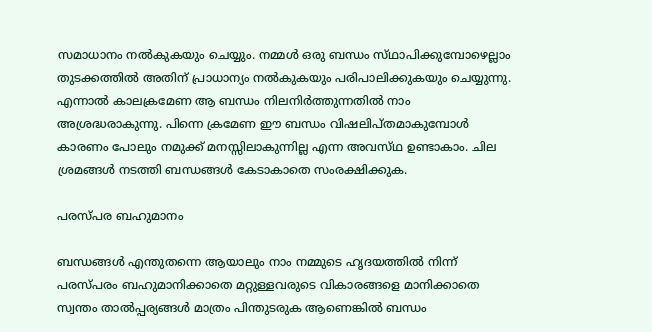സമാധാനം നൽകുകയും ചെയ്യും. നമ്മൾ ഒരു ബന്ധം സ്‌ഥാപിക്കുമ്പോഴെല്ലാം തുടക്കത്തിൽ അതിന് പ്രാധാന്യം നൽകുകയും പരിപാലിക്കുകയും ചെയ്യുന്നു. എന്നാൽ കാലക്രമേണ ആ ബന്ധം നിലനിർത്തുന്നതിൽ നാം അശ്രദ്ധരാകുന്നു. പിന്നെ ക്രമേണ ഈ ബന്ധം വിഷലിപ്ത‌മാകുമ്പോൾ കാരണം പോലും നമുക്ക് മനസ്സിലാകുന്നില്ല എന്ന അവസ്‌ഥ ഉണ്ടാകാം. ചില ശ്രമങ്ങൾ നടത്തി ബന്ധങ്ങൾ കേടാകാതെ സംരക്ഷിക്കുക.

പരസ്‌പര ബഹുമാനം

ബന്ധങ്ങൾ എന്തുതന്നെ ആയാലും നാം നമ്മുടെ ഹൃദയത്തിൽ നിന്ന് പരസ്പ‌രം ബഹുമാനിക്കാതെ മറ്റുള്ളവരുടെ വികാരങ്ങളെ മാനിക്കാതെ സ്വന്തം താൽപ്പര്യങ്ങൾ മാത്രം പിന്തുടരുക ആണെങ്കിൽ ബന്ധം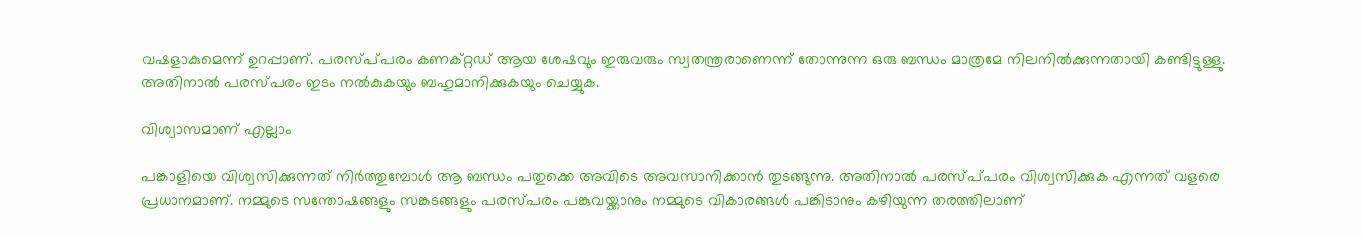വഷളാകുമെന്ന് ഉറപ്പാണ്. പരസ്പ്‌പരം കണക്റ്റഡ് ആയ ശേഷവും ഇരുവരും സ്വതന്ത്രരാണെന്ന് തോന്നുന്ന ഒരു ബന്ധം മാത്രമേ നിലനിൽക്കുന്നതായി കണ്ടിട്ടുള്ളു. അതിനാൽ പരസ്പ‌രം ഇടം നൽകുകയും ബഹുമാനിക്കുകയും ചെയ്യുക.

വിശ്വാസമാണ് എല്ലാം

പങ്കാളിയെ വിശ്വസിക്കുന്നത് നിർത്തുമ്പോൾ ആ ബന്ധം പതുക്കെ അവിടെ അവസാനിക്കാൻ തുടങ്ങുന്നു. അതിനാൽ പരസ്പ്‌പരം വിശ്വസിക്കുക എന്നത് വളരെ പ്രധാനമാണ്. നമ്മുടെ സന്തോഷങ്ങളും സങ്കടങ്ങളും പരസ്പരം പങ്കുവയ്ക്കാനും നമ്മുടെ വികാരങ്ങൾ പങ്കിടാനും കഴിയുന്ന തരത്തിലാണ്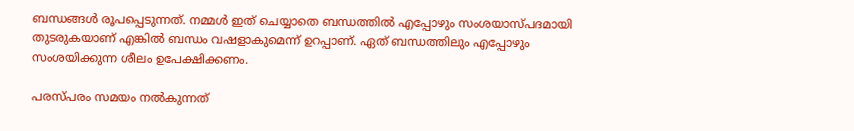ബന്ധങ്ങൾ രൂപപ്പെടുന്നത്. നമ്മൾ ഇത് ചെയ്യാതെ ബന്ധത്തിൽ എപ്പോഴും സംശയാസ്‌പദമായി തുടരുകയാണ് എങ്കിൽ ബന്ധം വഷളാകുമെന്ന് ഉറപ്പാണ്. ഏത് ബന്ധത്തിലും എപ്പോഴും സംശയിക്കുന്ന ശീലം ഉപേക്ഷിക്കണം.

പരസ്പ‌രം സമയം നൽകുന്നത്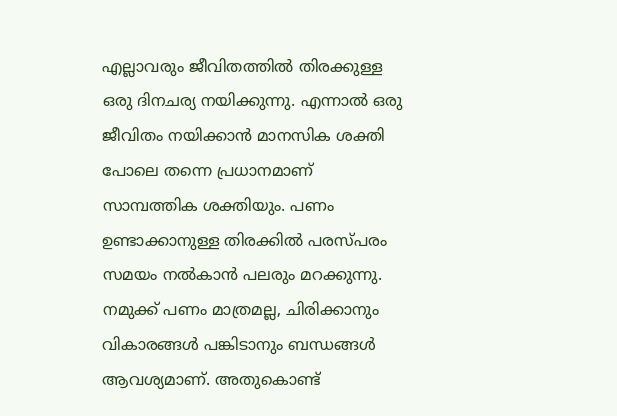എല്ലാവരും ജീവിതത്തിൽ തിരക്കുള്ള ഒരു ദിനചര്യ നയിക്കുന്നു. എന്നാൽ ഒരു ജീവിതം നയിക്കാൻ മാനസിക ശക്തി പോലെ തന്നെ പ്രധാനമാണ് സാമ്പത്തിക ശക്തിയും. പണം ഉണ്ടാക്കാനുള്ള തിരക്കിൽ പരസ്‌പരം സമയം നൽകാൻ പലരും മറക്കുന്നു. നമുക്ക് പണം മാത്രമല്ല, ചിരിക്കാനും വികാരങ്ങൾ പങ്കിടാനും ബന്ധങ്ങൾ ആവശ്യമാണ്. അതുകൊണ്ട്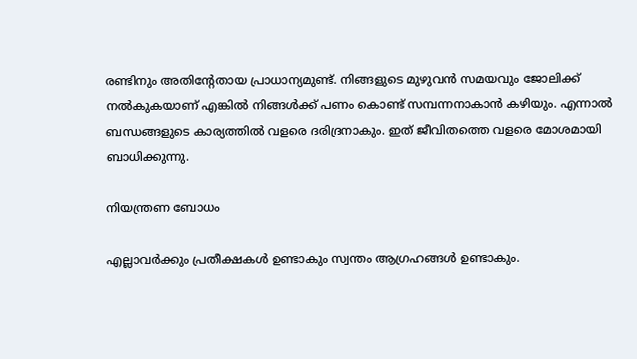രണ്ടിനും അതിന്‍റേതായ പ്രാധാന്യമുണ്ട്. നിങ്ങളുടെ മുഴുവൻ സമയവും ജോലിക്ക് നൽകുകയാണ് എങ്കിൽ നിങ്ങൾക്ക് പണം കൊണ്ട് സമ്പന്നനാകാൻ കഴിയും. എന്നാൽ ബന്ധങ്ങളുടെ കാര്യത്തിൽ വളരെ ദരിദ്രനാകും. ഇത് ജീവിതത്തെ വളരെ മോശമായി ബാധിക്കുന്നു.

നിയന്ത്രണ ബോധം

എല്ലാവർക്കും പ്രതീക്ഷകൾ ഉണ്ടാകും സ്വന്തം ആഗ്രഹങ്ങൾ ഉണ്ടാകും.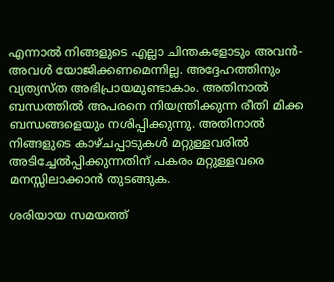എന്നാൽ നിങ്ങളുടെ എല്ലാ ചിന്തകളോടും അവൻ- അവൾ യോജിക്കണമെന്നില്ല. അദ്ദേഹത്തിനും വ്യത്യസ്‌ത അഭിപ്രായമുണ്ടാകാം. അതിനാൽ ബന്ധത്തിൽ അപരനെ നിയന്ത്രിക്കുന്ന രീതി മിക്ക ബന്ധങ്ങളെയും നശിപ്പിക്കുന്നു. അതിനാൽ നിങ്ങളുടെ കാഴ്ചപ്പാടുകൾ മറ്റുള്ളവരിൽ അടിച്ചേൽപ്പിക്കുന്നതിന് പകരം മറ്റുള്ളവരെ മനസ്സിലാക്കാൻ തുടങ്ങുക.

ശരിയായ സമയത്ത്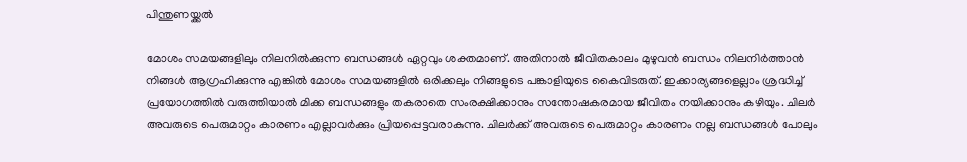പിന്തുണയ്ക്കൽ

മോശം സമയങ്ങളിലും നിലനിൽക്കുന്ന ബന്ധങ്ങൾ ഏറ്റവും ശക്തമാണ്. അതിനാൽ ജീവിതകാലം മുഴുവൻ ബന്ധം നിലനിർത്താൻ നിങ്ങൾ ആഗ്രഹിക്കുന്നു എങ്കിൽ മോശം സമയങ്ങളിൽ ഒരിക്കലും നിങ്ങളുടെ പങ്കാളിയുടെ കൈവിടരുത്. ഇക്കാര്യങ്ങളെല്ലാം ശ്രദ്ധിച്ച് പ്രയോഗത്തിൽ വരുത്തിയാൽ മിക്ക ബന്ധങ്ങളും തകരാതെ സംരക്ഷിക്കാനും സന്തോഷകരമായ ജീവിതം നയിക്കാനും കഴിയും. ചിലർ അവരുടെ പെരുമാറ്റം കാരണം എല്ലാവർക്കും പ്രിയപ്പെട്ടവരാകുന്നു. ചിലർക്ക് അവരുടെ പെരുമാറ്റം കാരണം നല്ല ബന്ധങ്ങൾ പോലും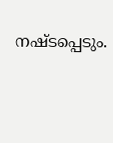നഷ്ടപ്പെടും.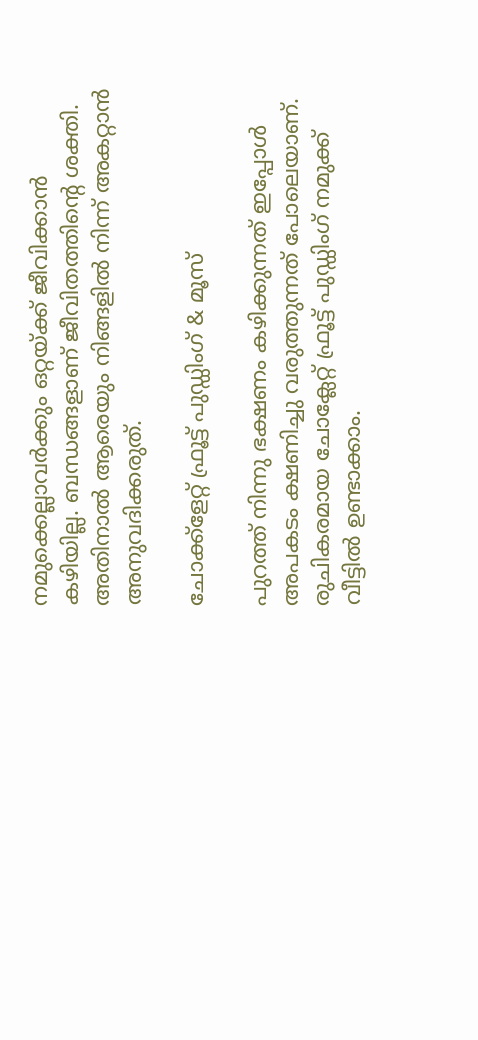നമുക്കെല്ലാവർക്കും ഒറ്റയ്ക്ക് ജീവിക്കാൻ കഴിയില്ല. ബന്ധങ്ങളാണ് ജീവിതത്തിന്‍റെ ശക്തി. അതിനാൽ ആരെയും നിങ്ങളിൽ നിന്ന് അകറ്റാൻ അനുവദിക്കരുത്.

ചോക്ക്ളേറ്റ് ഫ്രൂട്ട് പുഡ്ഡിംഗ് & മൂസ്

പുറത്ത് നിന്നു ഭക്ഷണം കഴിക്കുന്നത് ഇപ്പോൾ അപകടം ക്ഷണിച്ചു വരുത്തുന്നത് പോലെയാണ്. രുചികരമായ ചോക്ലേറ്റ് ഫ്രൂട്ട് പുഡ്ഡിംഗ് നമുക്ക് വീട്ടിൽ ഉണ്ടാക്കാം.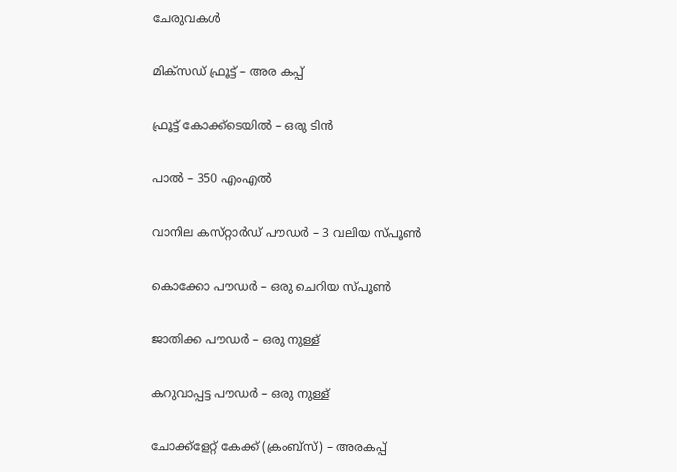ചേരുവകൾ

മിക്സഡ് ഫ്രൂട്ട് – അര കപ്പ്

ഫ്രൂട്ട് കോക്ക്ടെയിൽ – ഒരു ടിൻ

പാൽ – 350 എംഎൽ

വാനില കസ്‌റ്റാർഡ് പൗഡർ – 3 വലിയ സ്പൂൺ

കൊക്കോ പൗഡർ – ഒരു ചെറിയ സ്പൂൺ

ജാതിക്ക പൗഡർ – ഒരു നുള്ള്

കറുവാപ്പട്ട പൗഡർ – ഒരു നുള്ള്

ചോക്ക്ളേറ്റ് കേക്ക് (ക്രംബ്സ്) – അരകപ്പ്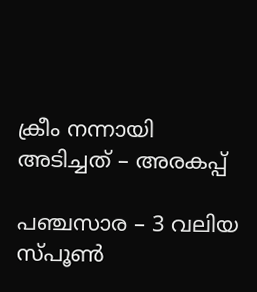ക്രീം നന്നായി അടിച്ചത് – അരകപ്പ്

പഞ്ചസാര – 3 വലിയ സ്പൂൺ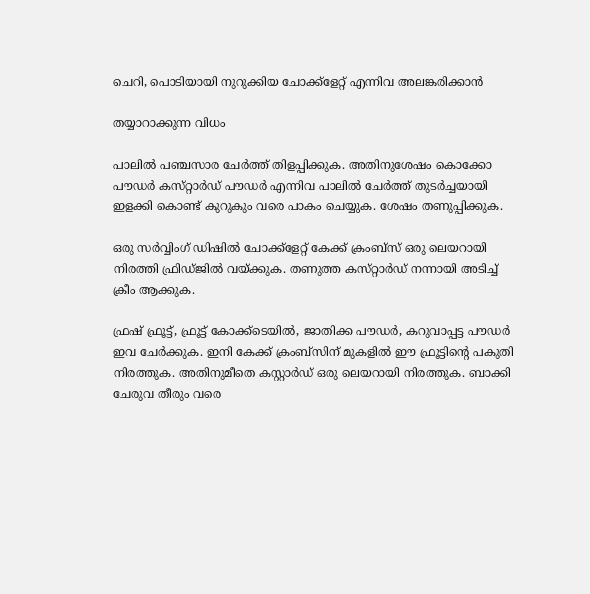ചെറി, പൊടിയായി നുറുക്കിയ ചോക്ക്ളേറ്റ് എന്നിവ അലങ്കരിക്കാൻ

തയ്യാറാക്കുന്ന വിധം

പാലിൽ പഞ്ചസാര ചേർത്ത് തിളപ്പിക്കുക. അതിനുശേഷം കൊക്കോ പൗഡർ കസ്‌റ്റാർഡ് പൗഡർ എന്നിവ പാലിൽ ചേർത്ത് തുടര്‍ച്ചയായി ഇളക്കി കൊണ്ട് കുറുകും വരെ പാകം ചെയ്യുക. ശേഷം തണുപ്പിക്കുക.

ഒരു സർവ്വിംഗ് ഡിഷിൽ ചോക്ക്ളേറ്റ് കേക്ക് ക്രംബ്സ് ഒരു ലെയറായി നിരത്തി ഫ്രിഡ്ജിൽ വയ്‌ക്കുക. തണുത്ത കസ്‌റ്റാർഡ് നന്നായി അടിച്ച് ക്രീം ആക്കുക.

ഫ്രഷ് ഫ്രൂട്ട്, ഫ്രൂട്ട് കോക്ക്ടെയിൽ, ജാതിക്ക പൗഡർ, കറുവാപ്പട്ട പൗഡർ ഇവ ചേർക്കുക. ഇനി കേക്ക് ക്രംബ്സിന് മുകളിൽ ഈ ഫ്രൂട്ടിന്‍റെ പകുതി നിരത്തുക. അതിനുമീതെ കസ്റ്റാർഡ് ഒരു ലെയറായി നിരത്തുക. ബാക്കി ചേരുവ തീരും വരെ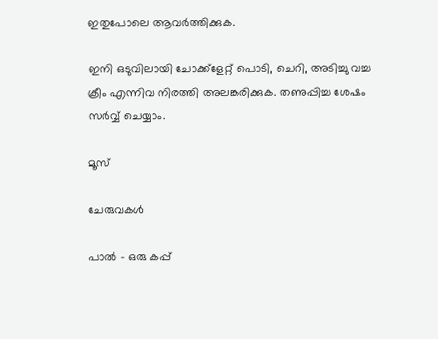ഇതുപോലെ ആവർത്തിക്കുക.

ഇനി ഒടുവിലായി ചോക്ക്ളേറ്റ് പൊടി, ചെറി, അടിച്ചു വച്ച ക്രീം എന്നിവ നിരത്തി അലങ്കരിക്കുക. തണുപ്പിച്ച ശേഷം സർവ്വ് ചെയ്യാം.

മൂസ്

ചേരുവകൾ

പാൽ – ഒരു കപ്പ്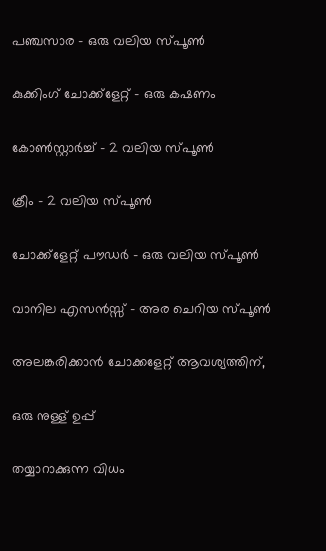പഞ്ചസാര – ഒരു വലിയ സ്പൂൺ

കുക്കിംഗ് ചോക്ക്ളേറ്റ് – ഒരു കഷണം

കോൺസ്റ്റാർച്ച് – 2 വലിയ സ്പൂൺ

ക്രീം – 2 വലിയ സ്പൂൺ

ചോക്ക്ളേറ്റ് പൗഡർ – ഒരു വലിയ സ്പൂൺ

വാനില എസൻസ്സ് – അര ചെറിയ സ്പൂൺ

അലങ്കരിക്കാൻ ചോക്കളേറ്റ് ആവശ്യത്തിന്,

ഒരു നുള്ള് ഉപ്പ്

തയ്യാറാക്കുന്ന വിധം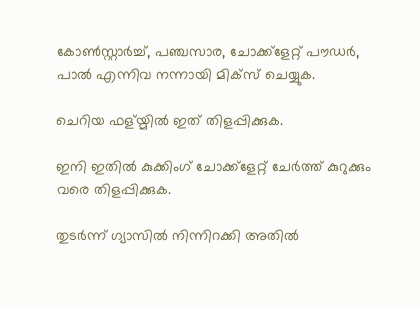കോൺസ്റ്റാർച്ച്, പഞ്ചസാര, ചോക്ക്ളേറ്റ് പൗഡർ, പാൽ എന്നിവ നന്നായി മിക്‌സ് ചെയ്യുക.

ചെറിയ ഫള്യ്മിൽ ഇത് തിളപ്പിക്കുക.

ഇനി ഇതിൽ കുക്കിംഗ് ചോക്ക്ളേറ്റ് ചേർത്ത് കുറുക്കും വരെ തിളപ്പിക്കുക.

തുടർന്ന് ഗ്യാസിൽ നിന്നിറക്കി അതിൽ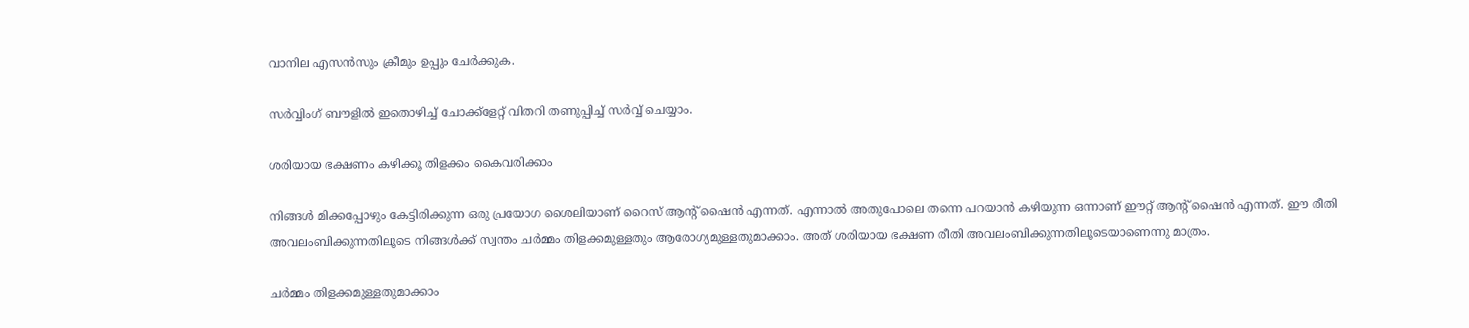വാനില എസൻസും ക്രീമും ഉപ്പും ചേർക്കുക.

സർവ്വിംഗ് ബൗളിൽ ഇതൊഴിച്ച് ചോക്ക്ളേറ്റ് വിതറി തണുപ്പിച്ച് സർവ്വ് ചെയ്യാം.

ശരിയായ ഭക്ഷണം കഴിക്കൂ തിളക്കം കൈവരിക്കാം

നിങ്ങൾ മിക്കപ്പോഴും കേട്ടിരിക്കുന്ന ഒരു പ്രയോഗ ശൈലിയാണ് റൈസ് ആന്‍റ് ഷൈൻ എന്നത്. എന്നാൽ അതുപോലെ തന്നെ പറയാൻ കഴിയുന്ന ഒന്നാണ് ഈറ്റ് ആന്‍റ് ഷൈൻ എന്നത്. ഈ രീതി അവലംബിക്കുന്നതിലൂടെ നിങ്ങൾക്ക് സ്വന്തം ചർമ്മം തിളക്കമുള്ളതും ആരോഗ്യമുള്ളതുമാക്കാം. അത് ശരിയായ ഭക്ഷണ രീതി അവലംബിക്കുന്നതിലൂടെയാണെന്നു മാത്രം.

ചർമ്മം തിളക്കമുള്ളതുമാക്കാം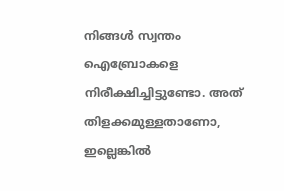നിങ്ങൾ സ്വന്തം ഐബ്രോകളെ നിരീക്ഷിച്ചിട്ടുണ്ടോ. അത് തിളക്കമുള്ളതാണോ, ഇല്ലെങ്കിൽ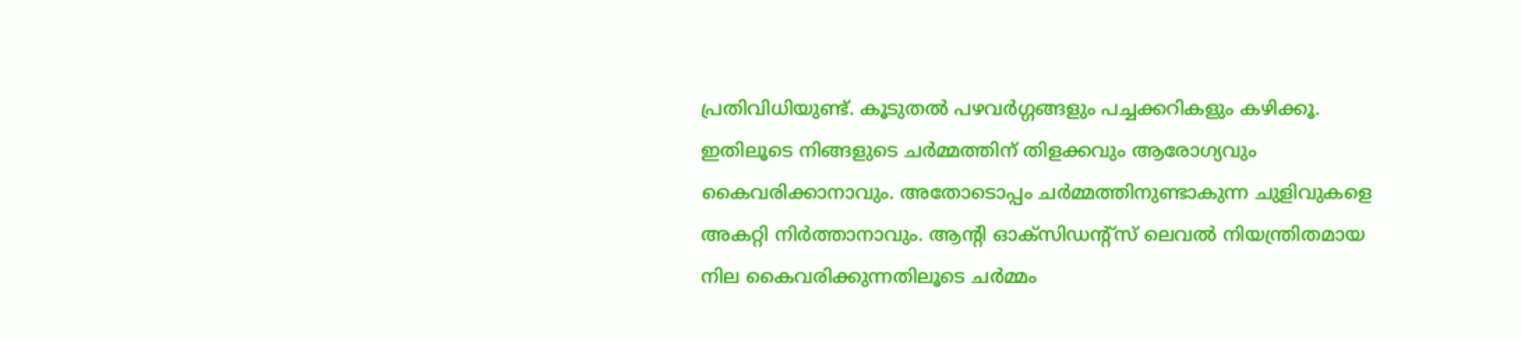പ്രതിവിധിയുണ്ട്. കൂടുതൽ പഴവർഗ്ഗങ്ങളും പച്ചക്കറികളും കഴിക്കൂ. ഇതിലൂടെ നിങ്ങളുടെ ചർമ്മത്തിന് തിളക്കവും ആരോഗ്യവും കൈവരിക്കാനാവും. അതോടൊപ്പം ചർമ്മത്തിനുണ്ടാകുന്ന ചുളിവുകളെ അകറ്റി നിർത്താനാവും. ആന്‍റി ഓക്സിഡന്‍റ്സ് ലെവൽ നിയന്ത്രിതമായ നില കൈവരിക്കുന്നതിലൂടെ ചർമ്മം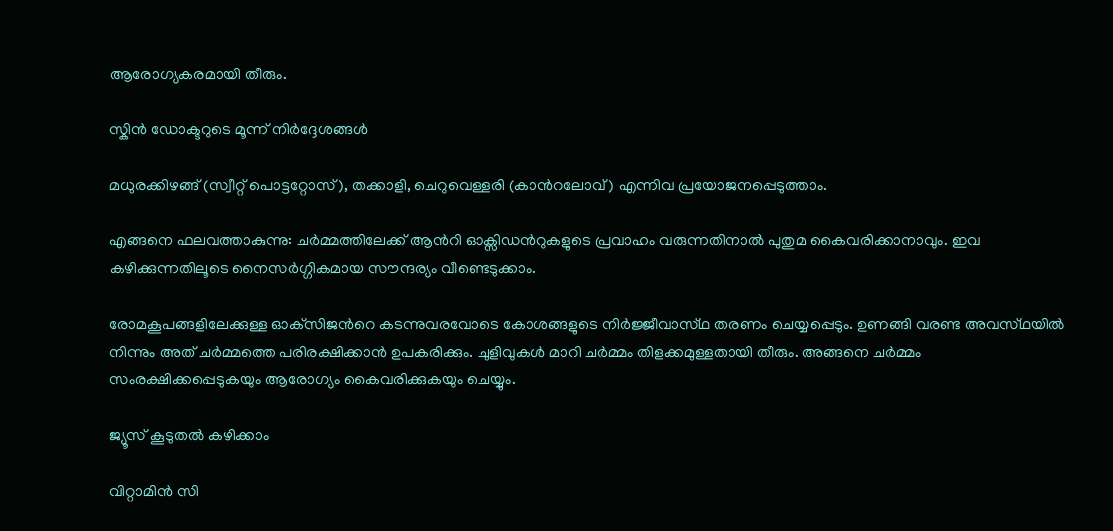ആരോഗ്യകരമായി തീരും.

സ്കിൻ ഡോക്ടറുടെ മൂന്ന് നിർദ്ദേശങ്ങൾ

മധുരക്കിഴങ്ങ് (സ്വീറ്റ് പൊട്ടറ്റോസ്), തക്കാളി, ചെറുവെള്ളരി (കാന്‍റലോവ്) എന്നിവ പ്രയോജനപ്പെടുത്താം.

എങ്ങനെ ഫലവത്താകുന്നു: ചർമ്മത്തിലേക്ക് ആന്‍റി ഓക്സിഡന്‍റുകളുടെ പ്രവാഹം വരുന്നതിനാൽ പുതുമ കൈവരിക്കാനാവും. ഇവ കഴിക്കുന്നതിലൂടെ നൈസർഗ്ഗികമായ സൗന്ദര്യം വീണ്ടെടുക്കാം.

രോമകൂപങ്ങളിലേക്കുള്ള ഓക്‌സിജന്‍റെ കടന്നുവരവോടെ കോശങ്ങളുടെ നിർജ്ജീവാസ്‌ഥ തരണം ചെയ്യപ്പെടും. ഉണങ്ങി വരണ്ട അവസ്‌ഥയിൽ നിന്നും അത് ചർമ്മത്തെ പരിരക്ഷിക്കാൻ ഉപകരിക്കും. ചുളിവുകൾ മാറി ചർമ്മം തിളക്കമുള്ളതായി തീരും. അങ്ങനെ ചർമ്മം സംരക്ഷിക്കപ്പെടുകയും ആരോഗ്യം കൈവരിക്കുകയും ചെയ്യും.

ജ്യൂസ് കൂടുതൽ കഴിക്കാം

വിറ്റാമിൻ സി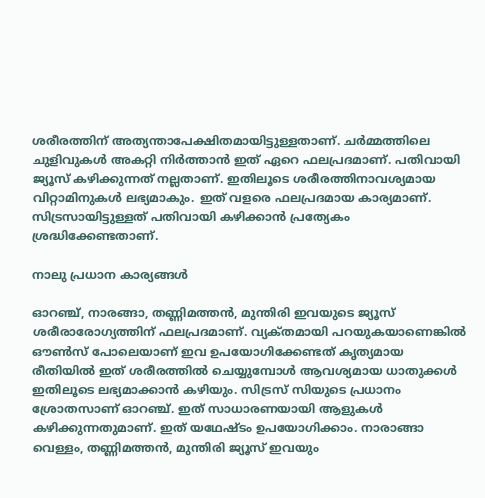ശരീരത്തിന് അത്യന്താപേക്ഷിതമായിട്ടുള്ളതാണ്. ചർമ്മത്തിലെ ചുളിവുകൾ അകറ്റി നിർത്താൻ ഇത് ഏറെ ഫലപ്രദമാണ്. പതിവായി ജ്യൂസ് കഴിക്കുന്നത് നല്ലതാണ്. ഇതിലൂടെ ശരീരത്തിനാവശ്യമായ വിറ്റാമിനുകൾ ലഭ്യമാകും. ഇത് വളരെ ഫലപ്രദമായ കാര്യമാണ്. സിട്രസായിട്ടുള്ളത് പതിവായി കഴിക്കാൻ പ്രത്യേകം ശ്രദ്ധിക്കേണ്ടതാണ്.

നാലു പ്രധാന കാര്യങ്ങൾ

ഓറഞ്ച്, നാരങ്ങാ, തണ്ണിമത്തൻ, മുന്തിരി ഇവയുടെ ജ്യൂസ് ശരീരാരോഗ്യത്തിന് ഫലപ്രദമാണ്. വ്യക്‌തമായി പറയുകയാണെങ്കിൽ ഔൺസ് പോലെയാണ് ഇവ ഉപയോഗിക്കേണ്ടത് കൃത്യമായ രീതിയിൽ ഇത് ശരീരത്തിൽ ചെയ്യുമ്പോൾ ആവശ്യമായ ധാതുക്കൾ ഇതിലൂടെ ലഭ്യമാക്കാൻ കഴിയും. സിട്രസ് സിയുടെ പ്രധാനം ശ്രോതസാണ് ഓറഞ്ച്. ഇത് സാധാരണയായി ആളുകൾ കഴിക്കുന്നതുമാണ്. ഇത് യഥേഷ്ടം ഉപയോഗിക്കാം. നാരാങ്ങാ വെള്ളം, തണ്ണിമത്തൻ, മുന്തിരി ജ്യൂസ് ഇവയും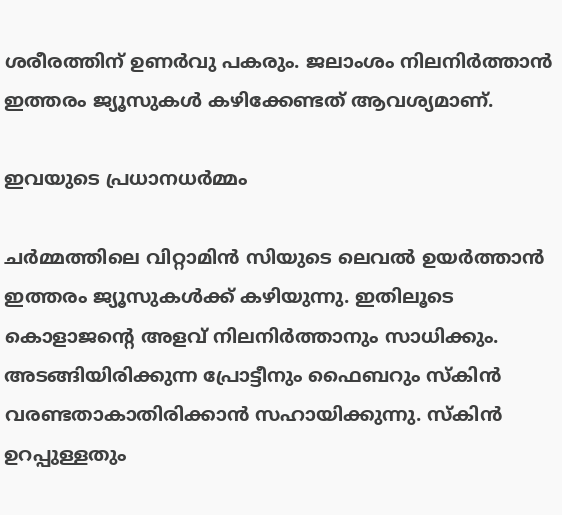ശരീരത്തിന് ഉണർവു പകരും. ജലാംശം നിലനിർത്താൻ ഇത്തരം ജ്യൂസുകൾ കഴിക്കേണ്ടത് ആവശ്യമാണ്.

ഇവയുടെ പ്രധാനധർമ്മം

ചർമ്മത്തിലെ വിറ്റാമിൻ സിയുടെ ലെവൽ ഉയർത്താൻ ഇത്തരം ജ്യൂസുകൾക്ക് കഴിയുന്നു. ഇതിലൂടെ കൊളാജന്‍റെ അളവ് നിലനിർത്താനും സാധിക്കും. അടങ്ങിയിരിക്കുന്ന പ്രോട്ടീനും ഫൈബറും സ്കിൻ വരണ്ടതാകാതിരിക്കാൻ സഹായിക്കുന്നു. സ്കിൻ ഉറപ്പുള്ളതും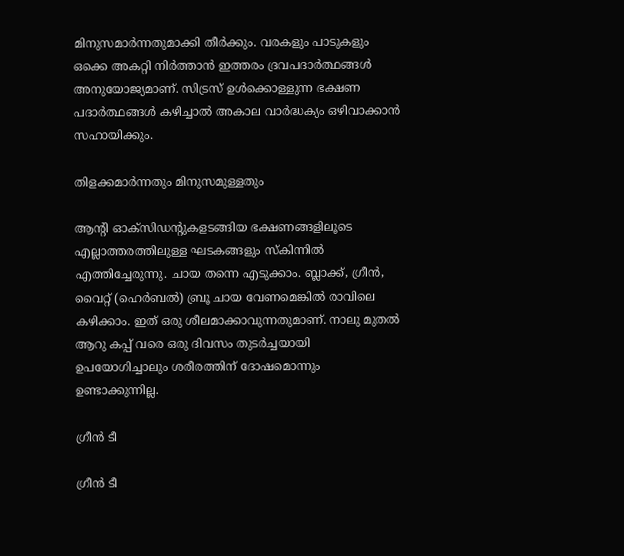മിനുസമാർന്നതുമാക്കി തീർക്കും. വരകളും പാടുകളും ഒക്കെ അകറ്റി നിർത്താൻ ഇത്തരം ദ്രവപദാർത്ഥങ്ങൾ അനുയോജ്യമാണ്. സിട്രസ് ഉൾക്കൊള്ളുന്ന ഭക്ഷണ പദാർത്ഥങ്ങൾ കഴിച്ചാൽ അകാല വാർദ്ധക്യം ഒഴിവാക്കാൻ സഹായിക്കും.

തിളക്കമാർന്നതും മിനുസമുള്ളതും

ആന്‍റി ഓക്സിഡന്‍റുകളടങ്ങിയ ഭക്ഷണങ്ങളിലൂടെ എല്ലാത്തരത്തിലുള്ള ഘടകങ്ങളും സ്കിന്നിൽ എത്തിച്ചേരുന്നു. ചായ തന്നെ എടുക്കാം. ബ്ലാക്ക്, ഗ്രീൻ, വൈറ്റ് (ഹെർബല്‍) ബ്രൂ ചായ വേണമെങ്കിൽ രാവിലെ കഴിക്കാം. ഇത് ഒരു ശീലമാക്കാവുന്നതുമാണ്. നാലു മുതൽ ആറു കപ്പ് വരെ ഒരു ദിവസം തുടർച്ചയായി ഉപയോഗിച്ചാലും ശരീരത്തിന് ദോഷമൊന്നും ഉണ്ടാക്കുന്നില്ല.

ഗ്രീൻ ടീ

ഗ്രീൻ ടീ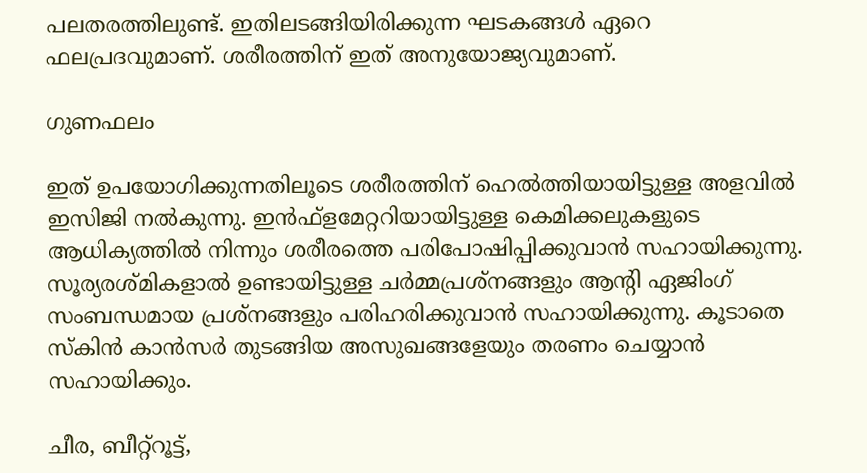പലതരത്തിലുണ്ട്. ഇതിലടങ്ങിയിരിക്കുന്ന ഘടകങ്ങൾ ഏറെ ഫലപ്രദവുമാണ്. ശരീരത്തിന് ഇത് അനുയോജ്യവുമാണ്.

ഗുണഫലം

ഇത് ഉപയോഗിക്കുന്നതിലൂടെ ശരീരത്തിന് ഹെൽത്തിയായിട്ടുള്ള അളവിൽ ഇസിജി നൽകുന്നു. ഇൻഫ്ളമേറ്ററിയായിട്ടുള്ള കെമിക്കലുകളുടെ ആധിക്യത്തിൽ നിന്നും ശരീരത്തെ പരിപോഷിപ്പിക്കുവാൻ സഹായിക്കുന്നു. സൂര്യരശ്മികളാൽ ഉണ്ടായിട്ടുള്ള ചർമ്മപ്രശ്നങ്ങളും ആന്‍റി ഏജിംഗ് സംബന്ധമായ പ്രശ്നങ്ങളും പരിഹരിക്കുവാൻ സഹായിക്കുന്നു. കൂടാതെ സ്കിൻ കാൻസർ തുടങ്ങിയ അസുഖങ്ങളേയും തരണം ചെയ്യാൻ സഹായിക്കും.

ചീര, ബീറ്റ്റൂട്ട്,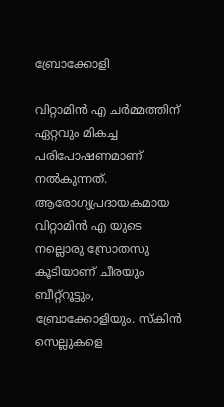ബ്രോക്കോളി

വിറ്റാമിൻ എ ചർമ്മത്തിന് ഏറ്റവും മികച്ച പരിപോഷണമാണ് നൽകുന്നത്. ആരോഗ്യപ്രദായകമായ വിറ്റാമിൻ എ യുടെ നല്ലൊരു സ്രോതസു കൂടിയാണ് ചീരയും ബീറ്റ്റൂട്ടും, ബ്രോക്കോളിയും. സ്കിൻ സെല്ലുകളെ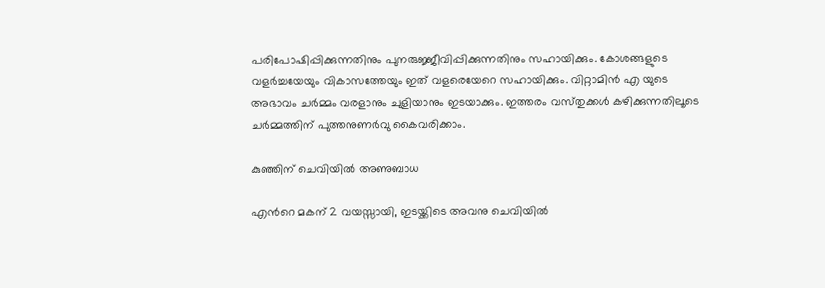പരിപോഷിപ്പിക്കുന്നതിനും പുനരുജ്ജീവിപ്പിക്കുന്നതിനും സഹായിക്കും. കോശങ്ങളുടെ വളർച്ചയേയും വികാസത്തേയും ഇത് വളരെയേറെ സഹായിക്കും. വിറ്റാമിൻ എ യുടെ അഭാവം ചർമ്മം വരളാനും ചുളിയാനും ഇടയാക്കും. ഇത്തരം വസ്‌തുക്കൾ കഴിക്കുന്നതിലൂടെ ചർമ്മത്തിന് പുത്തനുണർവു കൈവരിക്കാം.

കുഞ്ഞിന് ചെവിയിൽ അണുബാധ

എന്‍റെ മകന് 2 വയസ്സായി, ഇടയ്ക്കിടെ അവനു ചെവിയിൽ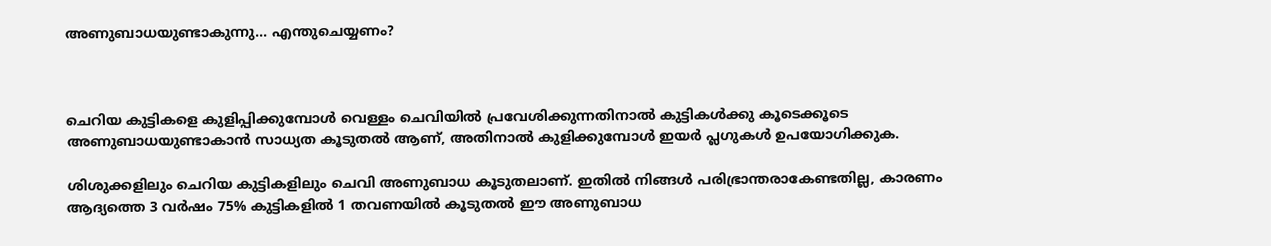അണുബാധയുണ്ടാകുന്നു… എന്തുചെയ്യണം?



ചെറിയ കുട്ടികളെ കുളിപ്പിക്കുമ്പോൾ വെള്ളം ചെവിയിൽ പ്രവേശിക്കുന്നതിനാൽ കുട്ടികൾക്കു കൂടെക്കൂടെ അണുബാധയുണ്ടാകാൻ സാധ്യത കൂടുതൽ ആണ്, അതിനാൽ കുളിക്കുമ്പോൾ ഇയർ പ്ലഗുകൾ ഉപയോഗിക്കുക.

ശിശുക്കളിലും ചെറിയ കുട്ടികളിലും ചെവി അണുബാധ കൂടുതലാണ്. ഇതിൽ നിങ്ങൾ പരിഭ്രാന്തരാകേണ്ടതില്ല, കാരണം ആദ്യത്തെ 3 വർഷം 75% കുട്ടികളിൽ 1 തവണയിൽ കൂടുതൽ ഈ അണുബാധ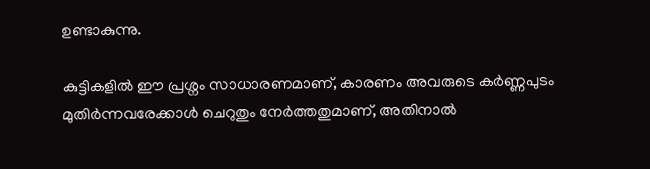ഉണ്ടാകുന്നു.

കുട്ടികളിൽ ഈ പ്രശ്നം സാധാരണമാണ്, കാരണം അവരുടെ കർണ്ണപുടം മുതിർന്നവരേക്കാൾ ചെറുതും നേർത്തതുമാണ്, അതിനാൽ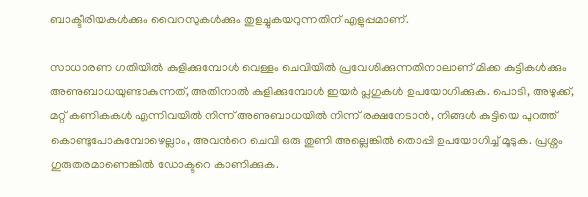ബാക്ടീരിയകൾക്കും വൈറസുകൾക്കും തുളച്ചുകയറുന്നതിന് എളുപ്പമാണ്.

സാധാരണ ഗതിയിൽ കുളിക്കുമ്പോൾ വെള്ളം ചെവിയിൽ പ്രവേശിക്കുന്നതിനാലാണ് മിക്ക കുട്ടികൾക്കും അണുബാധയുണ്ടാകുന്നത്, അതിനാൽ കുളിക്കുമ്പോൾ ഇയർ പ്ലഗുകൾ ഉപയോഗിക്കുക. പൊടി, അഴുക്ക്, മറ്റ് കണികകൾ എന്നിവയിൽ നിന്ന് അണുബാധയിൽ നിന്ന് രക്ഷനേടാൻ, നിങ്ങൾ കുട്ടിയെ പുറത്ത്  കൊണ്ടുപോകുമ്പോഴെല്ലാം, അവന്‍റെ ചെവി ഒരു തുണി അല്ലെങ്കിൽ തൊപ്പി ഉപയോഗിച്ച് മൂടുക. പ്രശ്നം ഗുരുതരമാണെങ്കിൽ ഡോക്ടറെ കാണിക്കുക.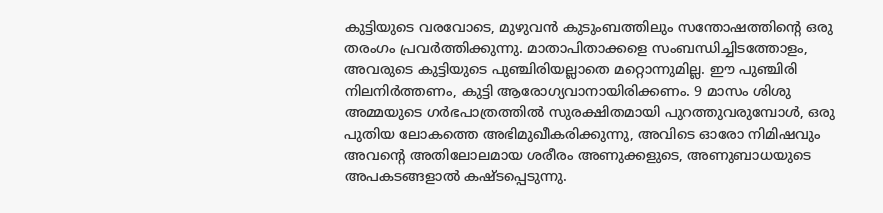കുട്ടിയുടെ വരവോടെ, മുഴുവൻ കുടുംബത്തിലും സന്തോഷത്തിന്‍റെ ഒരു തരംഗം പ്രവർത്തിക്കുന്നു. മാതാപിതാക്കളെ സംബന്ധിച്ചിടത്തോളം, അവരുടെ കുട്ടിയുടെ പുഞ്ചിരിയല്ലാതെ മറ്റൊന്നുമില്ല. ഈ പുഞ്ചിരി നിലനിർത്തണം, കുട്ടി ആരോഗ്യവാനായിരിക്കണം. 9 മാസം ശിശു അമ്മയുടെ ഗർഭപാത്രത്തിൽ സുരക്ഷിതമായി പുറത്തുവരുമ്പോൾ, ഒരു പുതിയ ലോകത്തെ അഭിമുഖീകരിക്കുന്നു, അവിടെ ഓരോ നിമിഷവും അവന്‍റെ അതിലോലമായ ശരീരം അണുക്കളുടെ, അണുബാധയുടെ അപകടങ്ങളാൽ കഷ്ടപ്പെടുന്നു.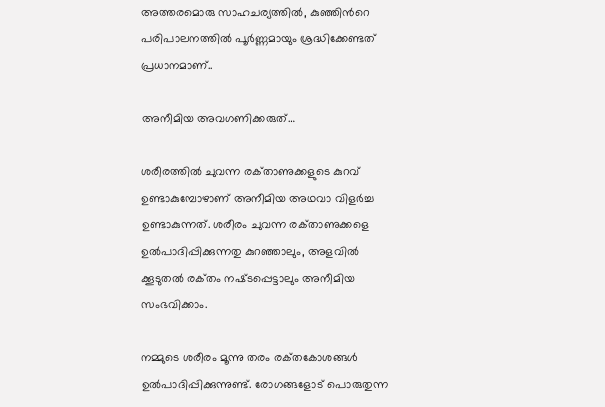അത്തരമൊരു സാഹചര്യത്തിൽ, കുഞ്ഞിന്‍റെ പരിപാലനത്തിൽ പൂർണ്ണമായും ശ്രദ്ധിക്കേണ്ടത് പ്രധാനമാണ്..

അനീമിയ അവഗണിക്കരുത്…

ശരീരത്തിൽ ചുവന്ന രക്‌താണുക്കളുടെ കുറവ് ഉണ്ടാകുമ്പോഴാണ് അനീമിയ അഥവാ വിളർച്ച ഉണ്ടാകുന്നത്. ശരീരം ചുവന്ന രക്‌താണുക്കളെ ഉൽപാദിപ്പിക്കുന്നതു കുറഞ്ഞാലും, അളവിൽ ക്കൂടുതൽ രക്‌തം നഷ്‌ടപ്പെട്ടാലും അനീമിയ സംഭവിക്കാം.

നമ്മുടെ ശരീരം മൂന്നു തരം രക്‌തകോശങ്ങൾ ഉൽപാദിപ്പിക്കുന്നുണ്ട്. രോഗങ്ങളോട് പൊരുതുന്ന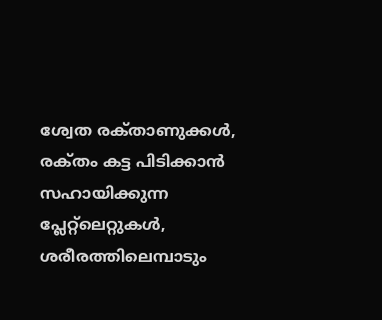ശ്വേത രക്‌താണുക്കൾ, രക്‌തം കട്ട പിടിക്കാൻ സഹായിക്കുന്ന പ്ലേറ്റ്‍‍ലെറ്റുകൾ, ശരീരത്തിലെമ്പാടും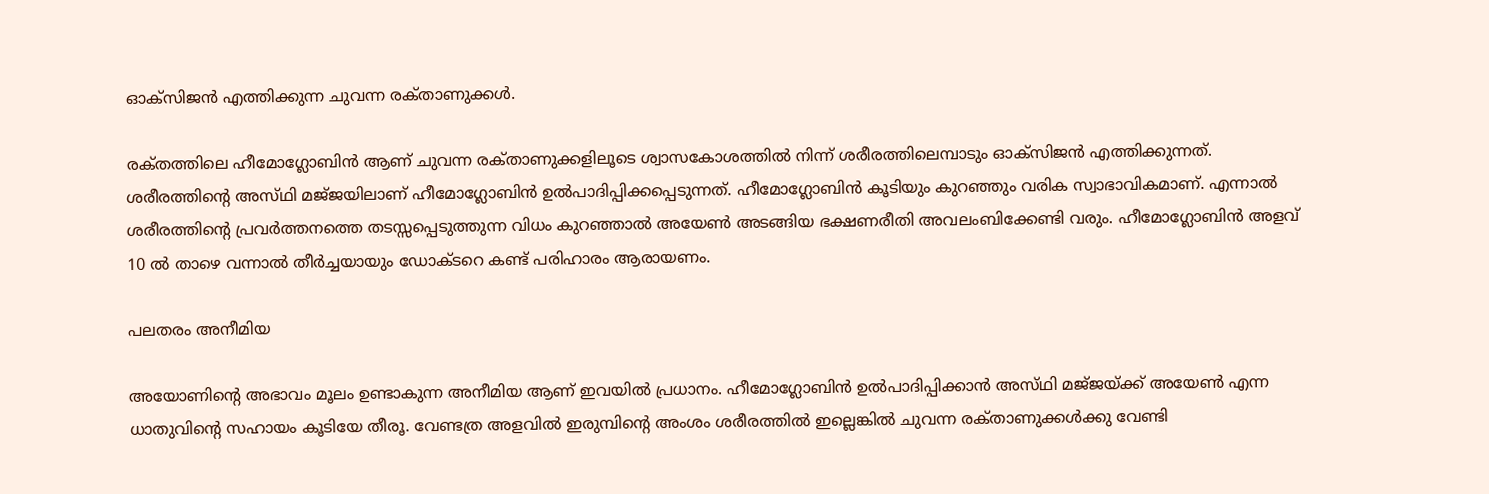ഓക്സിജൻ എത്തിക്കുന്ന ചുവന്ന രക്‌താണുക്കൾ.

രക്‌തത്തിലെ ഹീമോഗ്ലോബിൻ ആണ് ചുവന്ന രക്‌താണുക്കളിലൂടെ ശ്വാസകോശത്തിൽ നിന്ന് ശരീരത്തിലെമ്പാടും ഓക്സിജൻ എത്തിക്കുന്നത്. ശരീരത്തിന്‍റെ അസ്‌ഥി മജ്‌ജയിലാണ് ഹീമോഗ്ലോബിൻ ഉൽപാദിപ്പിക്കപ്പെടുന്നത്. ഹീമോഗ്ലോബിൻ കൂടിയും കുറഞ്ഞും വരിക സ്വാഭാവികമാണ്. എന്നാൽ ശരീരത്തിന്‍റെ പ്രവർത്തനത്തെ തടസ്സപ്പെടുത്തുന്ന വിധം കുറഞ്ഞാൽ അയേൺ അടങ്ങിയ ഭക്ഷണരീതി അവലംബിക്കേണ്ടി വരും. ഹീമോഗ്ലോബിൻ അളവ് 10 ൽ താഴെ വന്നാൽ തീർച്ചയായും ഡോക്ടറെ കണ്ട് പരിഹാരം ആരായണം.

പലതരം അനീമിയ

അയോണിന്‍റെ അഭാവം മൂലം ഉണ്ടാകുന്ന അനീമിയ ആണ് ഇവയിൽ പ്രധാനം. ഹീമോഗ്ലോബിൻ ഉൽപാദിപ്പിക്കാൻ അസ്‌ഥി മജ്‌ജയ്‌ക്ക് അയേൺ എന്ന ധാതുവിന്‍റെ സഹായം കൂടിയേ തീരൂ. വേണ്ടത്ര അളവിൽ ഇരുമ്പിന്‍റെ അംശം ശരീരത്തിൽ ഇല്ലെങ്കിൽ ചുവന്ന രക്‌താണുക്കൾക്കു വേണ്ടി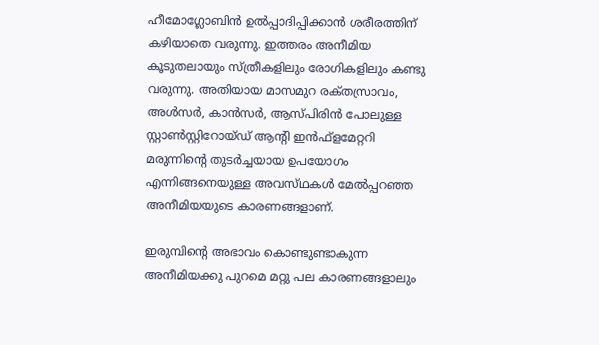ഹീമോഗ്ലോബിൻ ഉൽപ്പാദിപ്പിക്കാൻ ശരീരത്തിന് കഴിയാതെ വരുന്നു. ഇത്തരം അനീമിയ കൂടുതലായും സ്ത്രീകളിലും രോഗികളിലും കണ്ടു വരുന്നു. അതിയായ മാസമുറ രക്‌തസ്രാവം, അൾസർ, കാൻസർ, ആസ്പിരിൻ പോലുള്ള സ്റ്റാൺസ്റ്റിറോയ്ഡ് ആന്‍റി ഇൻഫ്‌ളമേറ്ററി മരുന്നിന്‍റെ തുടർച്ചയായ ഉപയോഗം എന്നിങ്ങനെയുള്ള അവസ്‌ഥകൾ മേൽപ്പറഞ്ഞ അനീമിയയുടെ കാരണങ്ങളാണ്.

ഇരുമ്പിന്‍റെ അഭാവം കൊണ്ടുണ്ടാകുന്ന അനീമിയക്കു പുറമെ മറ്റു പല കാരണങ്ങളാലും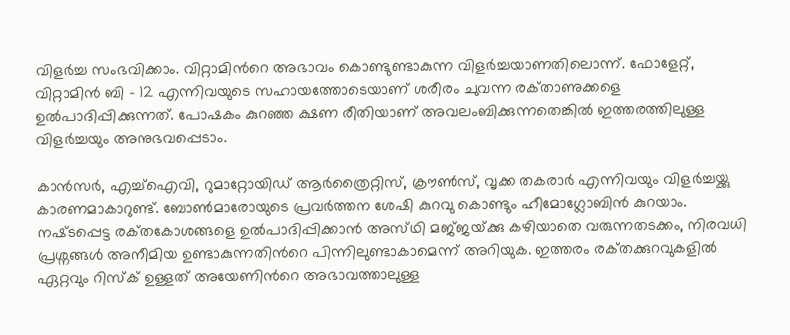വിളർച്ച സംഭവിക്കാം. വിറ്റാമിന്‍റെ അഭാവം കൊണ്ടുണ്ടാകുന്ന വിളർച്ചയാണതിലൊന്ന്. ഫോളേറ്റ്, വിറ്റാമിൻ ബി – 12 എന്നിവയുടെ സഹായത്തോടെയാണ് ശരീരം ചുവന്ന രക്‌താണുക്കളെ ഉൽപാദിപ്പിക്കുന്നത്. പോഷകം കുറഞ്ഞ ക്ഷണ രീതിയാണ് അവലംബിക്കുന്നതെങ്കിൽ ഇത്തരത്തിലുള്ള വിളർച്ചയും അനുഭവപ്പെടാം.

കാൻസർ, എച്ച്ഐവി, റുമാറ്റോയിഡ് ആർത്രൈറ്റിസ്, ക്രൗൺസ്, വൃക്ക തകരാർ എന്നിവയും വിളർച്ചയ്ക്കു കാരണമാകാറുണ്ട്. ബോൺമാരോയുടെ പ്രവർത്തന ശേഷി കുറവു കൊണ്ടും ഹീമോഗ്ലോബിൻ കുറയാം. നഷ്‌ടപ്പെട്ട രക്‌തകോശങ്ങളെ ഉൽപാദിപ്പിക്കാൻ അസ്‌ഥി മജ്‌ജയ്‌ക്കു കഴിയാതെ വരുന്നതടക്കം, നിരവധി പ്രശ്നങ്ങൾ അനീമിയ ഉണ്ടാകുന്നതിന്‍റെ പിന്നിലുണ്ടാകാമെന്ന് അറിയുക. ഇത്തരം രക്‌തക്കുറവുകളിൽ ഏറ്റവും റിസ്‌ക് ഉള്ളത് അയേണിന്‍റെ അഭാവത്താലുള്ള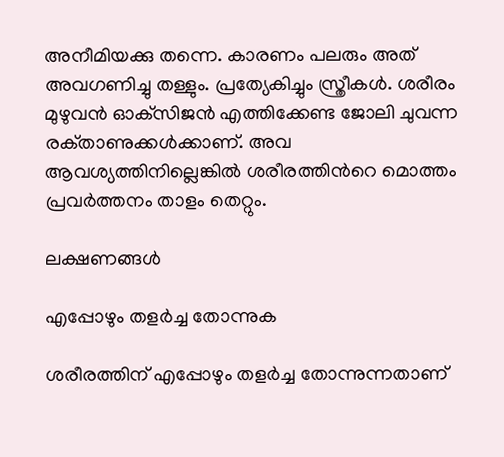അനീമിയക്കു തന്നെ. കാരണം പലരും അത് അവഗണിച്ചു തള്ളും. പ്രത്യേകിച്ചും സ്ത്രീകൾ. ശരീരം മുഴുവൻ ഓക്‌സിജൻ എത്തിക്കേണ്ട ജോലി ചുവന്ന രക്‌താണുക്കൾക്കാണ്. അവ ആവശ്യത്തിനില്ലെങ്കിൽ ശരീരത്തിന്‍റെ മൊത്തം പ്രവർത്തനം താളം തെറ്റും.

ലക്ഷണങ്ങൾ

എപ്പോഴും തളർച്ച തോന്നുക

ശരീരത്തിന് എപ്പോഴും തളർച്ച തോന്നുന്നതാണ്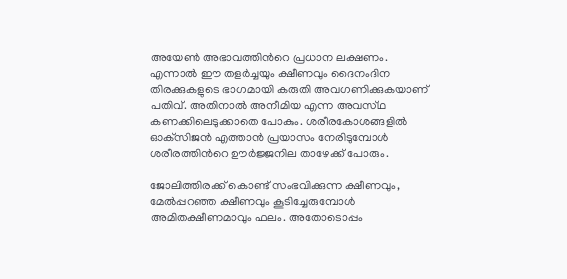അയേൺ അഭാവത്തിന്‍റെ പ്രധാന ലക്ഷണം. എന്നാൽ ഈ തളർച്ചയും ക്ഷീണവും ദൈനംദിന തിരക്കുകളുടെ ഭാഗമായി കരുതി അവഗണിക്കുകയാണ് പതിവ്. അതിനാൽ അനീമിയ എന്ന അവസ്‌ഥ കണക്കിലെടുക്കാതെ പോകും. ശരീരകോശങ്ങളിൽ ഓക്‌സിജൻ എത്താൻ പ്രയാസം നേരിടുമ്പോൾ ശരീരത്തിന്‍റെ ഊർജ്ജനില താഴേക്ക് പോരും.

ജോലിത്തിരക്ക് കൊണ്ട് സംഭവിക്കുന്ന ക്ഷീണവും, മേൽപ്പറഞ്ഞ ക്ഷീണവും കൂടിച്ചേരുമ്പോൾ അമിതക്ഷീണമാവും ഫലം. അതോടൊപ്പം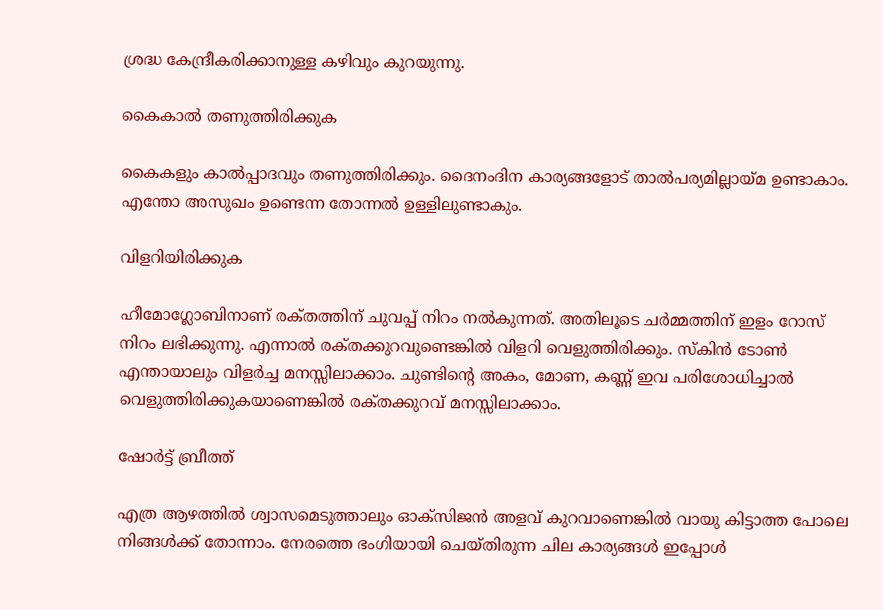ശ്രദ്ധ കേന്ദ്രീകരിക്കാനുള്ള കഴിവും കുറയുന്നു.

കൈകാൽ തണുത്തിരിക്കുക

കൈകളും കാൽപ്പാദവും തണുത്തിരിക്കും. ദൈനംദിന കാര്യങ്ങളോട് താൽപര്യമില്ലായ്മ ഉണ്ടാകാം. എന്തോ അസുഖം ഉണ്ടെന്ന തോന്നൽ ഉള്ളിലുണ്ടാകും.

വിളറിയിരിക്കുക

ഹീമോഗ്ലോബിനാണ് രക്‌തത്തിന് ചുവപ്പ് നിറം നൽകുന്നത്. അതിലൂടെ ചർമ്മത്തിന് ഇളം റോസ് നിറം ലഭിക്കുന്നു. എന്നാൽ രക്‌തക്കുറവുണ്ടെങ്കിൽ വിളറി വെളുത്തിരിക്കും. സ്കിൻ ടോൺ എന്തായാലും വിളർച്ച മനസ്സിലാക്കാം. ചുണ്ടിന്‍റെ അകം, മോണ, കണ്ണ് ഇവ പരിശോധിച്ചാൽ വെളുത്തിരിക്കുകയാണെങ്കിൽ രക്‌തക്കുറവ് മനസ്സിലാക്കാം.

ഷോർട്ട് ബ്രീത്ത്

എത്ര ആഴത്തിൽ ശ്വാസമെടുത്താലും ഓക്‌സിജൻ അളവ് കുറവാണെങ്കിൽ വായു കിട്ടാത്ത പോലെ നിങ്ങൾക്ക് തോന്നാം. നേരത്തെ ഭംഗിയായി ചെയ്‌തിരുന്ന ചില കാര്യങ്ങൾ ഇപ്പോൾ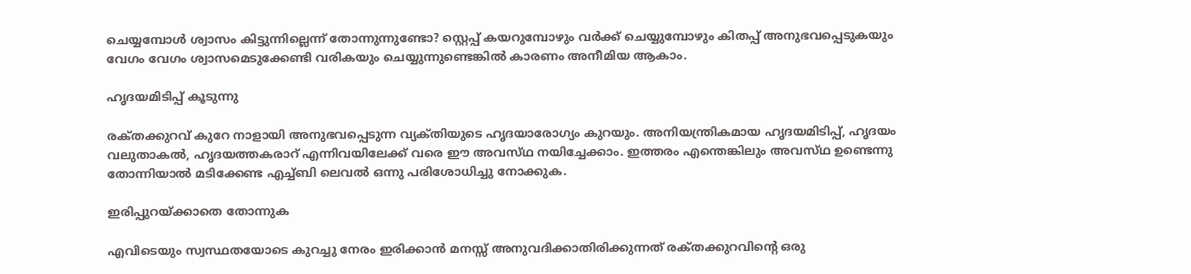ചെയ്യമ്പോൾ ശ്വാസം കിട്ടുന്നില്ലെന്ന് തോന്നുന്നുണ്ടോ? സ്റ്റെപ്പ് കയറുമ്പോഴും വർക്ക് ചെയ്യുമ്പോഴും കിതപ്പ് അനുഭവപ്പെടുകയും വേഗം വേഗം ശ്വാസമെടുക്കേണ്ടി വരികയും ചെയ്യുന്നുണ്ടെങ്കിൽ കാരണം അനീമിയ ആകാം.

ഹൃദയമിടിപ്പ് കൂടുന്നു

രക്‌തക്കുറവ് കുറേ നാളായി അനുഭവപ്പെടുന്ന വ്യക്‌തിയുടെ ഹൃദയാരോഗ്യം കുറയും. അനിയന്ത്രികമായ ഹൃദയമിടിപ്പ്, ഹൃദയം വലുതാകൽ, ഹൃദയത്തകരാറ് എന്നിവയിലേക്ക് വരെ ഈ അവസ്‌ഥ നയിച്ചേക്കാം. ഇത്തരം എന്തെങ്കിലും അവസ്‌ഥ ഉണ്ടെന്നു തോന്നിയാൽ മടിക്കേണ്ട എച്ച്ബി ലെവൽ ഒന്നു പരിശോധിച്ചു നോക്കുക.

ഇരിപ്പുറയ്‌ക്കാതെ തോന്നുക

എവിടെയും സ്വസ്ഥതയോടെ കുറച്ചു നേരം ഇരിക്കാൻ മനസ്സ് അനുവദിക്കാതിരിക്കുന്നത് രക്‌തക്കുറവിന്‍റെ ഒരു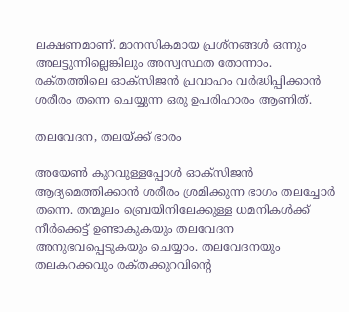ലക്ഷണമാണ്. മാനസികമായ പ്രശ്നങ്ങൾ ഒന്നും അലട്ടുന്നില്ലെങ്കിലും അസ്വസ്ഥത തോന്നാം. രക്‌തത്തിലെ ഓക്‌സിജൻ പ്രവാഹം വർദ്ധിപ്പിക്കാൻ ശരീരം തന്നെ ചെയ്യുന്ന ഒരു ഉപരിഹാരം ആണിത്.

തലവേദന, തലയ്‌ക്ക് ഭാരം

അയേൺ കുറവുള്ളപ്പോൾ ഓക്‌സിജൻ ആദ്യമെത്തിക്കാൻ ശരീരം ശ്രമിക്കുന്ന ഭാഗം തലച്ചോർ തന്നെ. തന്മൂലം ബ്രെയിനിലേക്കുള്ള ധമനികൾക്ക് നീർക്കെട്ട് ഉണ്ടാകുകയും തലവേദന അനുഭവപ്പെടുകയും ചെയ്യാം. തലവേദനയും തലകറക്കവും രക്‌തക്കുറവിന്‍റെ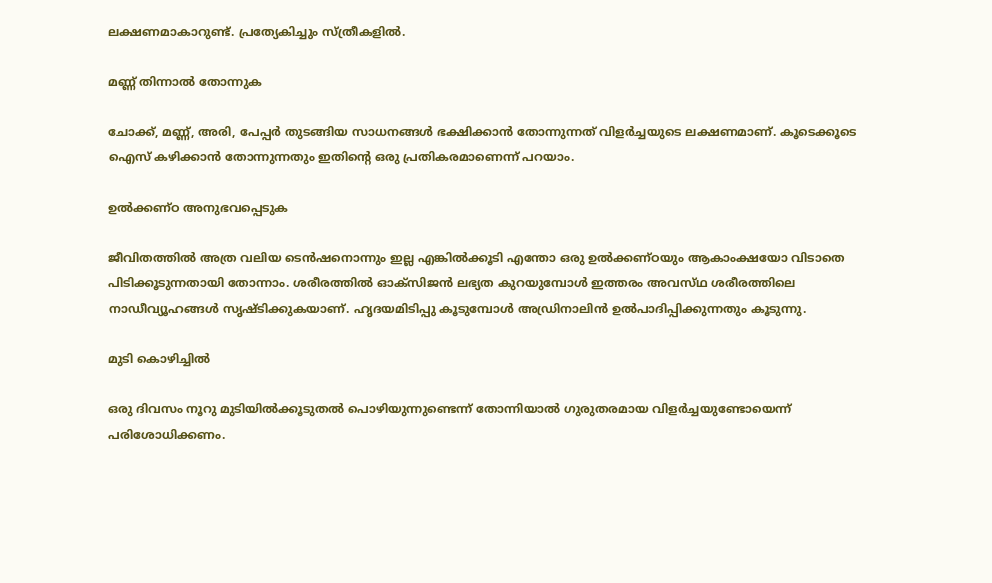ലക്ഷണമാകാറുണ്ട്. പ്രത്യേകിച്ചും സ്ത്രീകളിൽ.

മണ്ണ് തിന്നാൽ തോന്നുക

ചോക്ക്, മണ്ണ്, അരി, പേപ്പർ തുടങ്ങിയ സാധനങ്ങൾ ഭക്ഷിക്കാൻ തോന്നുന്നത് വിളർച്ചയുടെ ലക്ഷണമാണ്. കൂടെക്കൂടെ ഐസ് കഴിക്കാൻ തോന്നുന്നതും ഇതിന്‍റെ ഒരു പ്രതികരമാണെന്ന് പറയാം.

ഉൽക്കണ്ഠ അനുഭവപ്പെടുക

ജീവിതത്തിൽ അത്ര വലിയ ടെൻഷനൊന്നും ഇല്ല എങ്കിൽക്കൂടി എന്തോ ഒരു ഉൽക്കണ്ഠയും ആകാംക്ഷയോ വിടാതെ പിടിക്കൂടുന്നതായി തോന്നാം. ശരീരത്തിൽ ഓക്‌സിജന്‍ ലഭ്യത കുറയുമ്പോൾ ഇത്തരം അവസ്‌ഥ ശരീരത്തിലെ നാഡീവ്യൂഹങ്ങൾ സൃഷ്‌ടിക്കുകയാണ്. ഹൃദയമിടിപ്പു കൂടുമ്പോൾ അഡ്രിനാലിൻ ഉൽപാദിപ്പിക്കുന്നതും കൂടുന്നു.

മുടി കൊഴിച്ചിൽ

ഒരു ദിവസം നൂറു മുടിയിൽക്കൂടുതൽ പൊഴിയുന്നുണ്ടെന്ന് തോന്നിയാൽ ഗുരുതരമായ വിളർച്ചയുണ്ടോയെന്ന് പരിശോധിക്കണം.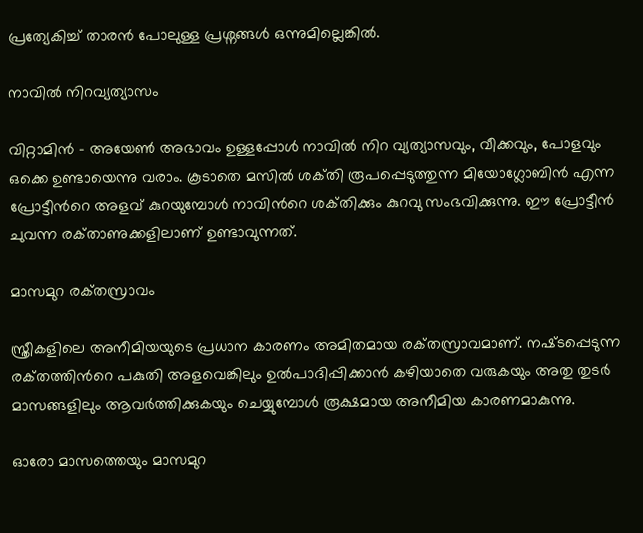പ്രത്യേകിച്ച് താരൻ പോലുള്ള പ്രശ്നങ്ങൾ ഒന്നുമില്ലെങ്കിൽ.

നാവിൽ നിറവ്യത്യാസം

വിറ്റാമിൻ – അയേൺ അഭാവം ഉള്ളപ്പോൾ നാവിൽ നിറ വ്യത്യാസവും, വീക്കവും, പോളവും ഒക്കെ ഉണ്ടായെന്നു വരാം. കൂടാതെ മസിൽ ശക്‌തി രൂപപ്പെടുത്തുന്ന മിയോഗ്ലോബിൻ എന്ന പ്രോട്ടീന്‍റെ അളവ് കുറയുമ്പോൾ നാവിന്‍റെ ശക്‌തിക്കും കുറവു സംഭവിക്കുന്നു. ഈ പ്രോട്ടീൻ ചുവന്ന രക്‌താണുക്കളിലാണ് ഉണ്ടാവുന്നത്.

മാസമുറ രക്‌തസ്രാവം

സ്ത്രീകളിലെ അനീമിയയുടെ പ്രധാന കാരണം അമിതമായ രക്‌തസ്രാവമാണ്. നഷ്‌ടപ്പെടുന്ന രക്‌തത്തിന്‍റെ പകുതി അളവെങ്കിലും ഉൽപാദിപ്പിക്കാൻ കഴിയാതെ വരുകയും അതു തുടർ മാസങ്ങളിലും ആവർത്തിക്കുകയും ചെയ്യുമ്പോൾ രൂക്ഷമായ അനീമിയ കാരണമാകുന്നു.

ഓരോ മാസത്തെയും മാസമുറ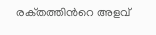രക്‌തത്തിന്‍റെ അളവ്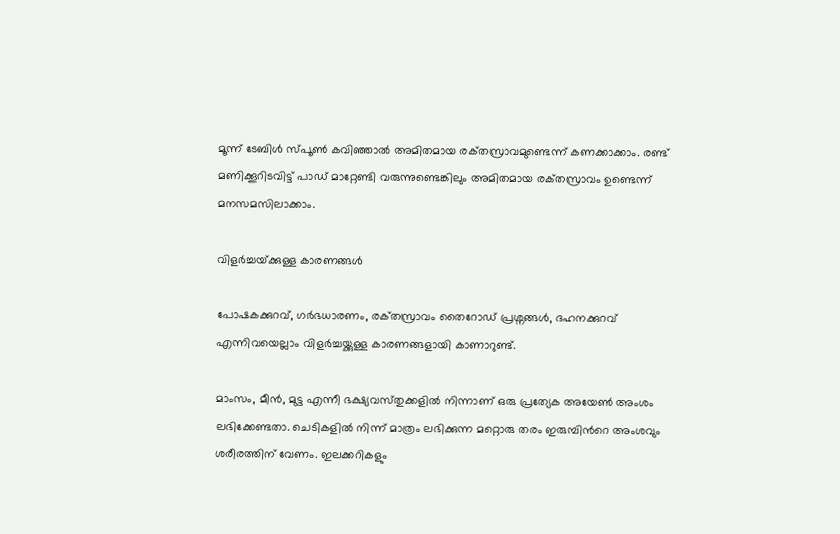മൂന്ന് ടേബിൾ സ്പൂൺ കവിഞ്ഞാൽ അമിതമായ രക്‌തസ്രാവമുണ്ടെന്ന് കണക്കാക്കാം. രണ്ട് മണിക്കൂറിടവിട്ട് പാഡ് മാറ്റേണ്ടി വരുന്നുണ്ടെങ്കിലും അമിതമായ രക്‌തസ്രാവം ഉണ്ടെന്ന് മനസമസിലാക്കാം.

വിളർച്ചയ്‌ക്കുള്ള കാരണങ്ങൾ

പോഷകക്കുറവ്, ഗർഭധാരണം, രക്‌തസ്രാവം തൈറോഡ് പ്രശ്നങ്ങൾ, ദഹനക്കുറവ് എന്നിവയെല്ലാം വിളർച്ചയ്ക്കുള്ള കാരണങ്ങളായി കാണാറുണ്ട്.

മാംസം, മീൻ, മുട്ട എന്നീ ഭക്ഷ്യവസ്‌തുക്കളിൽ നിന്നാണ് ഒരു പ്രത്യേക അയേൺ അംശം ലഭിക്കേണ്ടതാ. ചെടികളിൽ നിന്ന് മാത്രം ലഭിക്കുന്ന മറ്റൊരു തരം ഇരുമ്പിന്‍റെ അംശവും ശരീരത്തിന് വേണം. ഇലക്കറികളും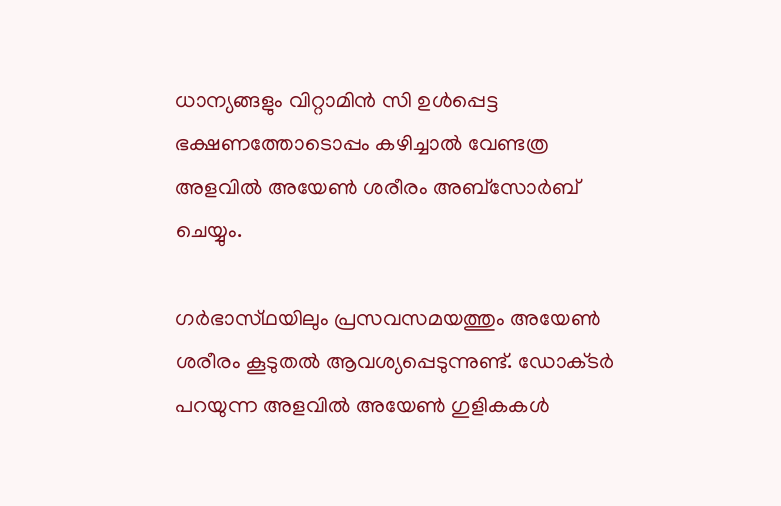ധാന്യങ്ങളും വിറ്റാമിൻ സി ഉൾപ്പെട്ട ഭക്ഷണത്തോടൊപ്പം കഴിച്ചാൽ വേണ്ടത്ര അളവിൽ അയേൺ ശരീരം അബ്സോർബ് ചെയ്യും.

ഗർഭാസ്‌ഥയിലും പ്രസവസമയത്തും അയേൺ ശരീരം കൂടുതൽ ആവശ്യപ്പെടുന്നുണ്ട്. ഡോക്‌ടർ പറയുന്ന അളവിൽ അയേൺ ഗുളികകൾ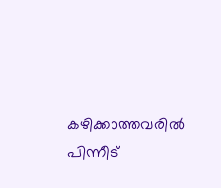കഴിക്കാത്തവരിൽ പിന്നീട്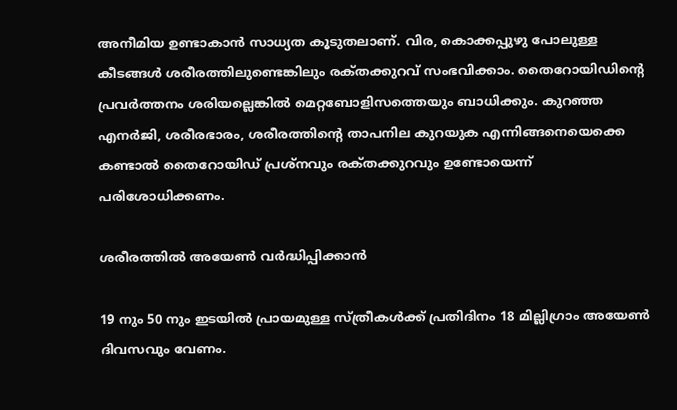അനീമിയ ഉണ്ടാകാൻ സാധ്യത കൂടുതലാണ്. വിര, കൊക്കപ്പുഴു പോലുള്ള കീടങ്ങൾ ശരീരത്തിലുണ്ടെങ്കിലും രക്‌തക്കുറവ് സംഭവിക്കാം. തൈറോയിഡിന്‍റെ പ്രവർത്തനം ശരിയല്ലെങ്കിൽ മെറ്റബോളിസത്തെയും ബാധിക്കും. കുറഞ്ഞ എനർജി, ശരീരഭാരം, ശരീരത്തിന്‍റെ താപനില കുറയുക എന്നിങ്ങനെയെക്കെ കണ്ടാൽ തൈറോയിഡ് പ്രശ്നവും രക്‌തക്കുറവും ഉണ്ടോയെന്ന് പരിശോധിക്കണം.

ശരീരത്തിൽ അയേൺ വർദ്ധിപ്പിക്കാൻ

19 നും 50 നും ഇടയിൽ പ്രായമുള്ള സ്ത്രീകൾക്ക് പ്രതിദിനം 18 മില്ലിഗ്രാം അയേൺ ദിവസവും വേണം.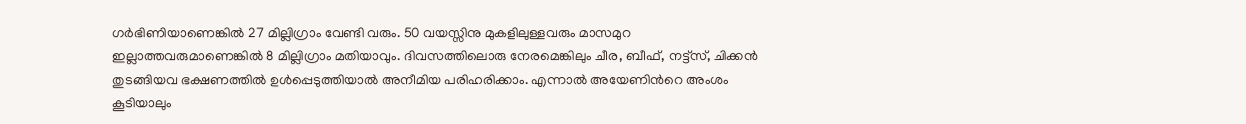ഗർഭിണിയാണെങ്കിൽ 27 മില്ലിഗ്രാം വേണ്ടി വരും. 50 വയസ്സിനു മുകളിലുള്ളവരും മാസമുറ ഇല്ലാത്തവരുമാണെങ്കിൽ 8 മില്ലിഗ്രാം മതിയാവും. ദിവസത്തിലൊരു നേരമെങ്കിലും ചീര, ബീഫ്, നട്ട്സ്, ചിക്കൻ തുടങ്ങിയവ ഭക്ഷണത്തിൽ ഉൾപ്പെടുത്തിയാൽ അനീമിയ പരിഹരിക്കാം. എന്നാൽ അയേണിന്‍റെ അംശം കൂടിയാലും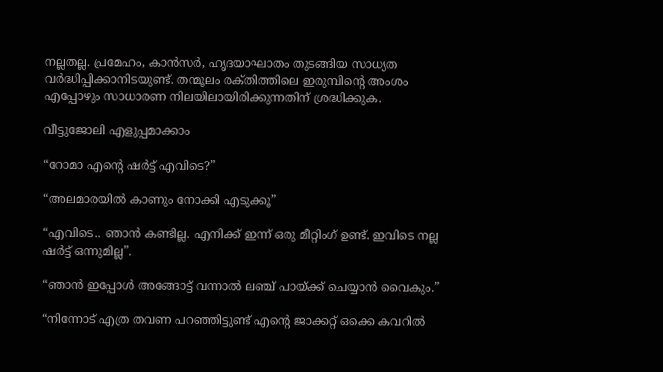നല്ലതല്ല. പ്രമേഹം, കാൻസർ, ഹൃദയാഘാതം തുടങ്ങിയ സാധ്യത വർദ്ധിപ്പിക്കാനിടയുണ്ട്. തന്മൂലം രക്‌തിത്തിലെ ഇരുമ്പിന്‍റെ അംശം എപ്പോഴും സാധാരണ നിലയിലായിരിക്കുന്നതിന് ശ്രദ്ധിക്കുക.

വീട്ടുജോലി എളുപ്പമാക്കാം

“റോമാ എന്‍റെ ഷർട്ട് എവിടെ?”

“അലമാരയിൽ കാണും നോക്കി എടുക്കൂ”

“എവിടെ.. ഞാൻ കണ്ടില്ല. എനിക്ക് ഇന്ന് ഒരു മീറ്റിംഗ് ഉണ്ട്. ഇവിടെ നല്ല ഷർട്ട് ഒന്നുമില്ല”.

“ഞാൻ ഇപ്പോൾ അങ്ങോട്ട് വന്നാൽ ലഞ്ച് പായ്ക്ക് ചെയ്യാൻ വൈകും.”

“നിന്നോട് എത്ര തവണ പറഞ്ഞിട്ടുണ്ട് എന്‍റെ ജാക്കറ്റ് ഒക്കെ കവറിൽ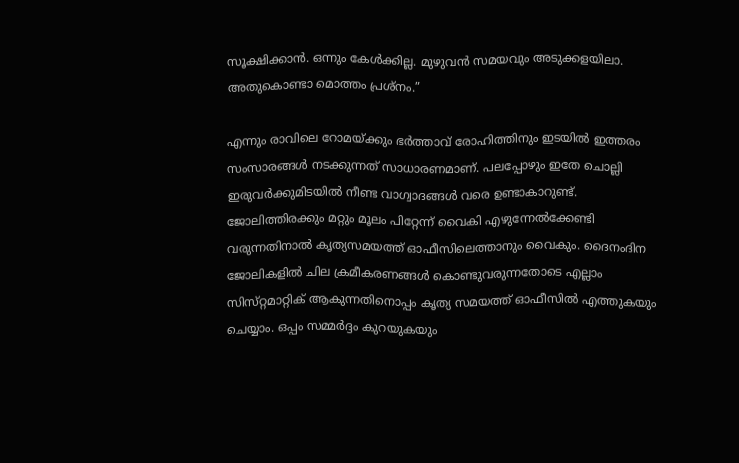സൂക്ഷിക്കാൻ. ഒന്നും കേൾക്കില്ല. മുഴുവൻ സമയവും അടുക്കളയിലാ. അതുകൊണ്ടാ മൊത്തം പ്രശ്നം.”

എന്നും രാവിലെ റോമയ്ക്കും ഭർത്താവ് രോഹിത്തിനും ഇടയിൽ ഇത്തരം സംസാരങ്ങൾ നടക്കുന്നത് സാധാരണമാണ്. പലപ്പോഴും ഇതേ ചൊല്ലി ഇരുവർക്കുമിടയിൽ നീണ്ട വാഗ്വാദങ്ങൾ വരെ ഉണ്ടാകാറുണ്ട്. ജോലിത്തിരക്കും മറ്റും മൂലം പിറ്റേന്ന് വൈകി എഴുന്നേൽക്കേണ്ടി വരുന്നതിനാൽ കൃത്യസമയത്ത് ഓഫീസിലെത്താനും വൈകും. ദൈനംദിന ജോലികളിൽ ചില ക്രമീകരണങ്ങൾ കൊണ്ടുവരുന്നതോടെ എല്ലാം സിസ്‌റ്റമാറ്റിക് ആകുന്നതിനൊപ്പം കൃത്യ സമയത്ത് ഓഫീസിൽ എത്തുകയും ചെയ്യാം. ഒപ്പം സമ്മർദ്ദം കുറയുകയും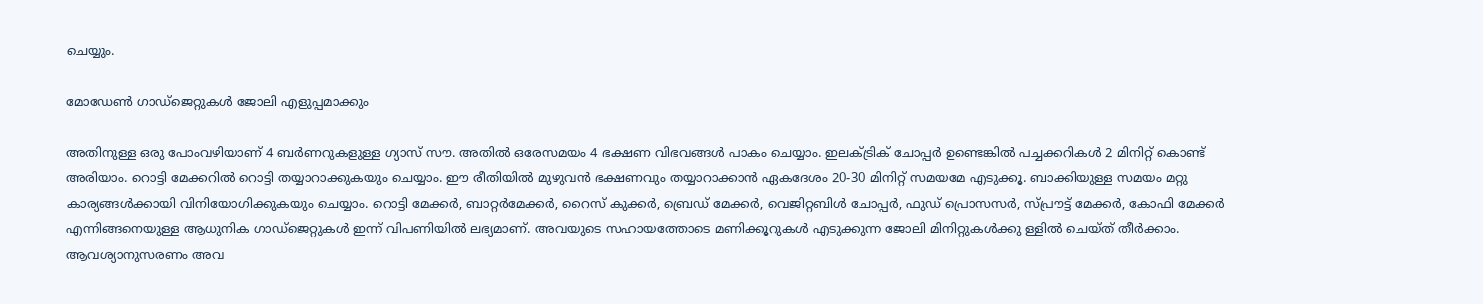ചെയ്യും.

മോഡേൺ ഗാഡ്‌ജെറ്റുകൾ ജോലി എളുപ്പമാക്കും

അതിനുള്ള ഒരു പോംവഴിയാണ് 4 ബർണറുകളുള്ള ഗ്യാസ് സൗ. അതിൽ ഒരേസമയം 4 ഭക്ഷണ വിഭവങ്ങൾ പാകം ചെയ്യാം. ഇലക്ട്രിക് ചോപ്പർ ഉണ്ടെങ്കിൽ പച്ചക്കറികൾ 2 മിനിറ്റ് കൊണ്ട് അരിയാം. റൊട്ടി മേക്കറിൽ റൊട്ടി തയ്യാറാക്കുകയും ചെയ്യാം. ഈ രീതിയിൽ മുഴുവൻ ഭക്ഷണവും തയ്യാറാക്കാൻ ഏകദേശം 20-30 മിനിറ്റ് സമയമേ എടുക്കൂ. ബാക്കിയുള്ള സമയം മറ്റു കാര്യങ്ങൾക്കായി വിനിയോഗിക്കുകയും ചെയ്യാം. റൊട്ടി മേക്കർ, ബാറ്റർമേക്കർ, റൈസ് കുക്കർ, ബ്രെഡ് മേക്കർ, വെജിറ്റബിൾ ചോപ്പർ, ഫുഡ് പ്രൊസസർ, സ്പ്രൗട്ട് മേക്കർ, കോഫി മേക്കർ എന്നിങ്ങനെയുള്ള ആധുനിക ഗാഡ്ജെറ്റുകൾ ഇന്ന് വിപണിയിൽ ലഭ്യമാണ്. അവയുടെ സഹായത്തോടെ മണിക്കൂറുകൾ എടുക്കുന്ന ജോലി മിനിറ്റുകൾക്കു ള്ളിൽ ചെയ്ത് തീർക്കാം. ആവശ്യാനുസരണം അവ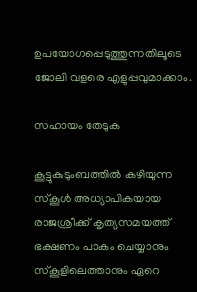ഉപയോഗപ്പെടുത്തുന്നതിലൂടെ ജോലി വളരെ എളുപ്പവുമാക്കാം.

സഹായം തേടുക

കൂട്ടുകുടുംബത്തിൽ കഴിയുന്ന സ്‌കൂൾ അധ്യാപികയായ രാജശ്രീക്ക് കൃത്യസമയത്ത് ഭക്ഷണം പാകം ചെയ്യാനും സ്‌കൂളിലെത്താനും ഏറെ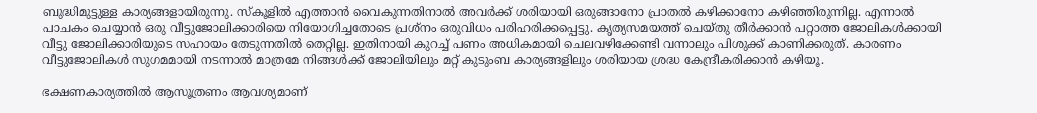ബുദ്ധിമുട്ടുള്ള കാര്യങ്ങളായിരുന്നു. സ്‌കൂളിൽ എത്താൻ വൈകുന്നതിനാൽ അവർക്ക് ശരിയായി ഒരുങ്ങാനോ പ്രാതൽ കഴിക്കാനോ കഴിഞ്ഞിരുന്നില്ല. എന്നാൽ പാചകം ചെയ്യാൻ ഒരു വീട്ടുജോലിക്കാരിയെ നിയോഗിച്ചതോടെ പ്രശ്നം ഒരുവിധം പരിഹരിക്കപ്പെട്ടു. കൃത്യസമയത്ത് ചെയ്തു തീർക്കാൻ പറ്റാത്ത ജോലികൾക്കായി വീട്ടു ജോലിക്കാരിയുടെ സഹായം തേടുന്നതിൽ തെറ്റില്ല. ഇതിനായി കുറച്ച് പണം അധികമായി ചെലവഴിക്കേണ്ടി വന്നാലും പിശുക്ക് കാണിക്കരുത്. കാരണം വീട്ടുജോലികൾ സുഗമമായി നടന്നാൽ മാത്രമേ നിങ്ങൾക്ക് ജോലിയിലും മറ്റ് കുടുംബ കാര്യങ്ങളിലും ശരിയായ ശ്രദ്ധ കേന്ദ്രീകരിക്കാൻ കഴിയൂ.

ഭക്ഷണകാര്യത്തിൽ ആസൂത്രണം ആവശ്യമാണ്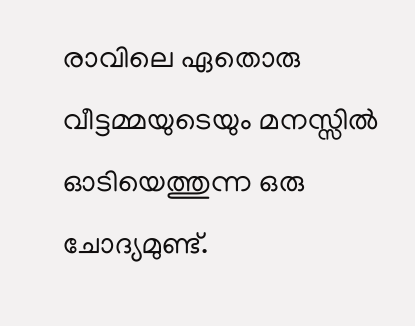രാവിലെ ഏതൊരു വീട്ടമ്മയുടെയും മനസ്സിൽ ഓടിയെത്തുന്ന ഒരു ചോദ്യമുണ്ട്.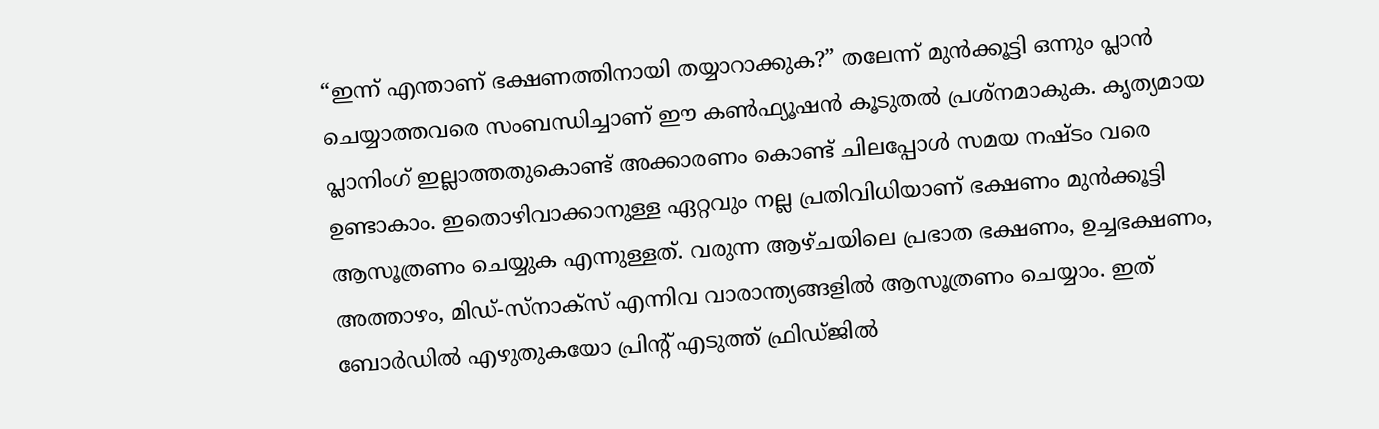“ഇന്ന് എന്താണ് ഭക്ഷണത്തിനായി തയ്യാറാക്കുക?” തലേന്ന് മുൻക്കൂട്ടി ഒന്നും പ്ലാൻ ചെയ്യാത്തവരെ സംബന്ധിച്ചാണ് ഈ കൺഫ്യൂഷൻ കൂടുതൽ പ്രശ്നമാകുക. കൃത്യമായ പ്ലാനിംഗ് ഇല്ലാത്തതുകൊണ്ട് അക്കാരണം കൊണ്ട് ചിലപ്പോൾ സമയ നഷ്ട‌ം വരെ ഉണ്ടാകാം. ഇതൊഴിവാക്കാനുള്ള ഏറ്റവും നല്ല പ്രതിവിധിയാണ് ഭക്ഷണം മുൻക്കൂട്ടി ആസൂത്രണം ചെയ്യുക എന്നുള്ളത്. വരുന്ന ആഴ്ചയിലെ പ്രഭാത ഭക്ഷണം, ഉച്ചഭക്ഷണം, അത്താഴം, മിഡ്-സ്‌നാക്സ് എന്നിവ വാരാന്ത്യങ്ങളിൽ ആസൂത്രണം ചെയ്യാം. ഇത് ബോർഡിൽ എഴുതുകയോ പ്രിന്‍റ് എടുത്ത് ഫ്രിഡ്‌ജിൽ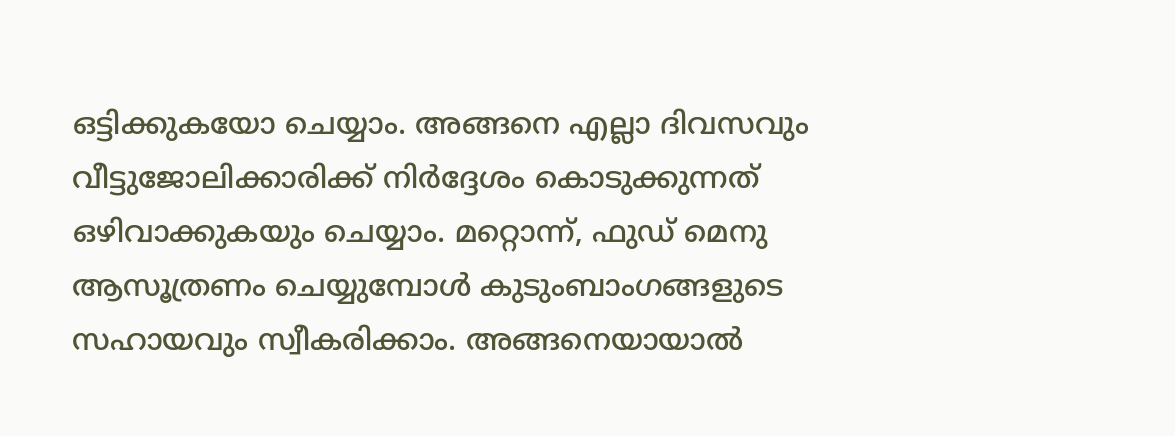ഒട്ടിക്കുകയോ ചെയ്യാം. അങ്ങനെ എല്ലാ ദിവസവും വീട്ടുജോലിക്കാരിക്ക് നിർദ്ദേശം കൊടുക്കുന്നത് ഒഴിവാക്കുകയും ചെയ്യാം. മറ്റൊന്ന്, ഫുഡ് മെനു ആസൂത്രണം ചെയ്യുമ്പോൾ കുടുംബാംഗങ്ങളുടെ സഹായവും സ്വീകരിക്കാം. അങ്ങനെയായാൽ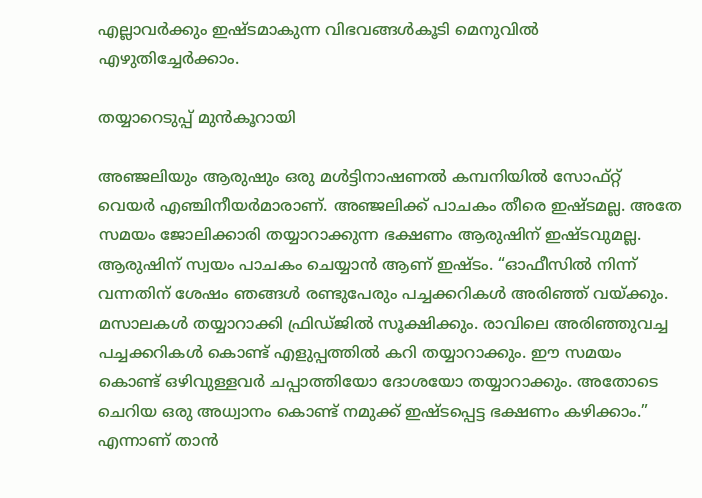എല്ലാവർക്കും ഇഷ്ടമാകുന്ന വിഭവങ്ങൾകൂടി മെനുവിൽ എഴുതിച്ചേർക്കാം.

തയ്യാറെടുപ്പ് മുൻകൂറായി

അഞ്ജലിയും ആരുഷും ഒരു മൾട്ടിനാഷണൽ കമ്പനിയിൽ സോഫ്റ്റ് വെയർ എഞ്ചിനീയർമാരാണ്. അഞ്ജലിക്ക് പാചകം തീരെ ഇഷ്ട‌മല്ല. അതേ സമയം ജോലിക്കാരി തയ്യാറാക്കുന്ന ഭക്ഷണം ആരുഷിന് ഇഷ്ടവുമല്ല. ആരുഷിന് സ്വയം പാചകം ചെയ്യാൻ ആണ് ഇഷ്ട‌ം. “ഓഫീസിൽ നിന്ന് വന്നതിന് ശേഷം ഞങ്ങൾ രണ്ടുപേരും പച്ചക്കറികൾ അരിഞ്ഞ് വയ്ക്കും. മസാലകൾ തയ്യാറാക്കി ഫ്രിഡ്‌ജിൽ സൂക്ഷിക്കും. രാവിലെ അരിഞ്ഞുവച്ച പച്ചക്കറികൾ കൊണ്ട് എളുപ്പത്തിൽ കറി തയ്യാറാക്കും. ഈ സമയം കൊണ്ട് ഒഴിവുള്ളവർ ചപ്പാത്തിയോ ദോശയോ തയ്യാറാക്കും. അതോടെ ചെറിയ ഒരു അധ്വാനം കൊണ്ട് നമുക്ക് ഇഷ്ടപ്പെട്ട ഭക്ഷണം കഴിക്കാം.” എന്നാണ് താൻ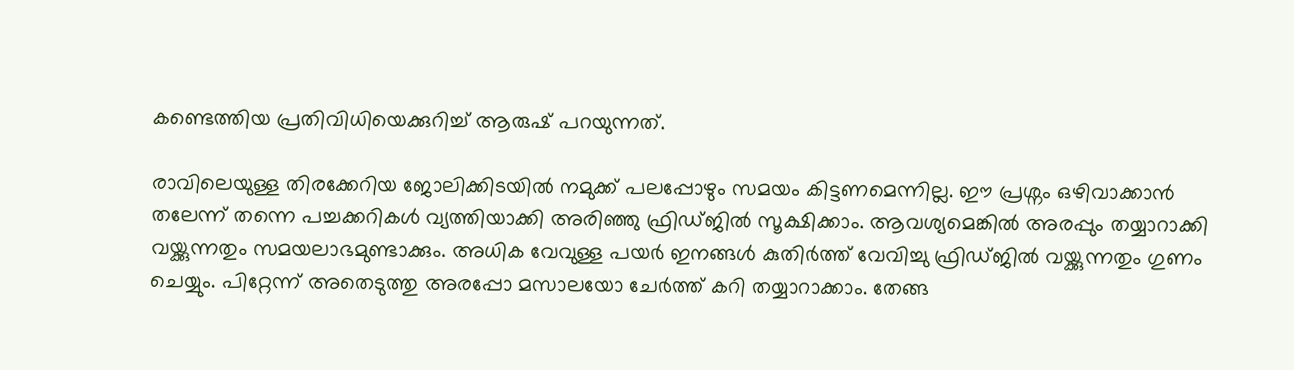കണ്ടെത്തിയ പ്രതിവിധിയെക്കുറിച്ച് ആരുഷ് പറയുന്നത്.

രാവിലെയുള്ള തിരക്കേറിയ ജോലിക്കിടയിൽ നമുക്ക് പലപ്പോഴും സമയം കിട്ടണമെന്നില്ല. ഈ പ്രശ്നം ഒഴിവാക്കാൻ തലേന്ന് തന്നെ പച്ചക്കറികൾ വ്യത്തിയാക്കി അരിഞ്ഞു ഫ്രിഡ്ജിൽ സൂക്ഷിക്കാം. ആവശ്യമെങ്കിൽ അരപ്പും തയ്യാറാക്കി വയ്ക്കുന്നതും സമയലാഭമുണ്ടാക്കും. അധിക വേവുള്ള പയർ ഇനങ്ങൾ കുതിർത്ത് വേവിച്ചു ഫ്രിഡ്‌ജിൽ വയ്ക്കുന്നതും ഗുണം ചെയ്യും. പിറ്റേന്ന് അതെടുത്തു അരപ്പോ മസാലയോ ചേർത്ത് കറി തയ്യാറാക്കാം. തേങ്ങ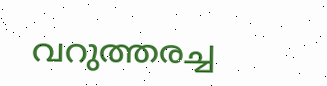വറുത്തരച്ച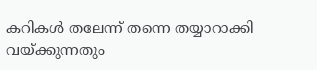കറികൾ തലേന്ന് തന്നെ തയ്യാറാക്കി വയ്ക്കുന്നതും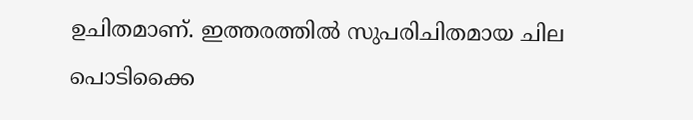ഉചിതമാണ്. ഇത്തരത്തിൽ സുപരിചിതമായ ചില പൊടിക്കൈ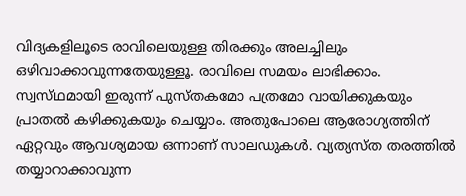വിദ്യകളിലൂടെ രാവിലെയുള്ള തിരക്കും അലച്ചിലും ഒഴിവാക്കാവുന്നതേയുള്ളൂ. രാവിലെ സമയം ലാഭിക്കാം. സ്വസ്‌ഥമായി ഇരുന്ന് പുസ്‌തകമോ പത്രമോ വായിക്കുകയും പ്രാതൽ കഴിക്കുകയും ചെയ്യാം. അതുപോലെ ആരോഗ്യത്തിന് ഏറ്റവും ആവശ്യമായ ഒന്നാണ് സാലഡുകൾ. വ്യത്യസ്‌ത തരത്തിൽ തയ്യാറാക്കാവുന്ന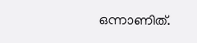ഒന്നാണിത്.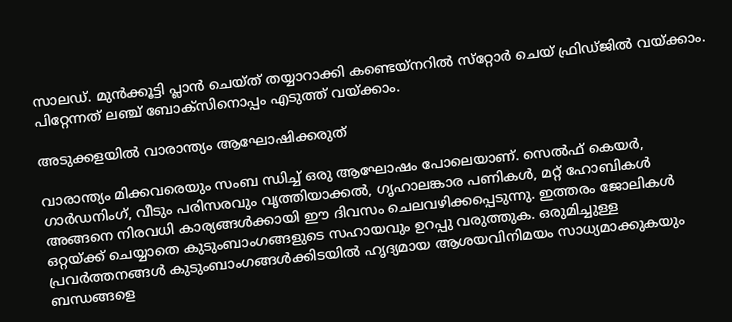സാലഡ്. മുൻക്കൂട്ടി പ്ലാൻ ചെയ്ത് തയ്യാറാക്കി കണ്ടെയ്‌നറിൽ സ്‌റ്റോർ ചെയ്‌ ഫ്രിഡ്‌ജിൽ വയ്ക്കാം. പിറ്റേന്നത് ലഞ്ച് ബോക്സിനൊപ്പം എടുത്ത് വയ്ക്കാം.

അടുക്കളയിൽ വാരാന്ത്യം ആഘോഷിക്കരുത്

വാരാന്ത്യം മിക്കവരെയും സംബ ന്ധിച്ച് ഒരു ആഘോഷം പോലെയാണ്. സെൽഫ് കെയർ, ഗാർഡനിംഗ്, വീടും പരിസരവും വൃത്തിയാക്കൽ, ഗൃഹാലങ്കാര പണികൾ, മറ്റ് ഹോബികൾ അങ്ങനെ നിരവധി കാര്യങ്ങൾക്കായി ഈ ദിവസം ചെലവഴിക്കപ്പെടുന്നു. ഇത്തരം ജോലികൾ ഒറ്റയ്ക്ക് ചെയ്യാതെ കുടുംബാംഗങ്ങളുടെ സഹായവും ഉറപ്പു വരുത്തുക. ഒരുമിച്ചുള്ള പ്രവർത്തനങ്ങൾ കുടുംബാംഗങ്ങൾക്കിടയിൽ ഹൃദ്യമായ ആശയവിനിമയം സാധ്യമാക്കുകയും ബന്ധങ്ങളെ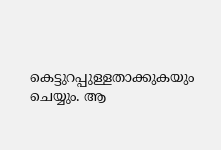കെട്ടുറപ്പുള്ളതാക്കുകയും ചെയ്യും. ആ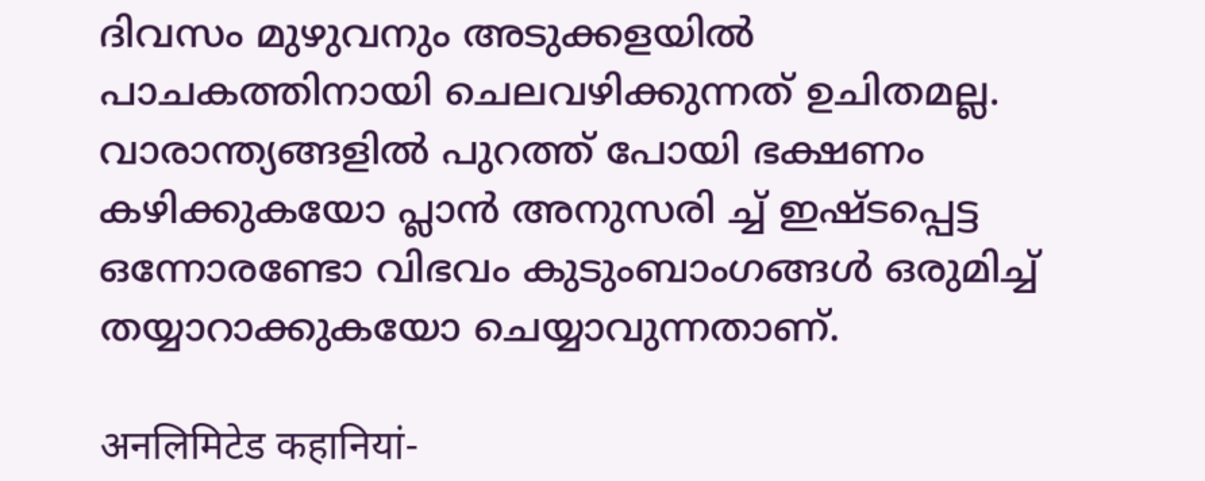ദിവസം മുഴുവനും അടുക്കളയിൽ പാചകത്തിനായി ചെലവഴിക്കുന്നത് ഉചിതമല്ല. വാരാന്ത്യങ്ങളിൽ പുറത്ത് പോയി ഭക്ഷണം കഴിക്കുകയോ പ്ലാൻ അനുസരി ച്ച് ഇഷ്ടപ്പെട്ട ഒന്നോരണ്ടോ വിഭവം കുടുംബാംഗങ്ങൾ ഒരുമിച്ച് തയ്യാറാക്കുകയോ ചെയ്യാവുന്നതാണ്.

अनलिमिटेड कहानियां-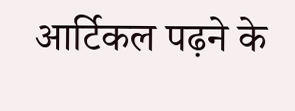आर्टिकल पढ़ने के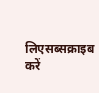लिएसब्सक्राइब करें